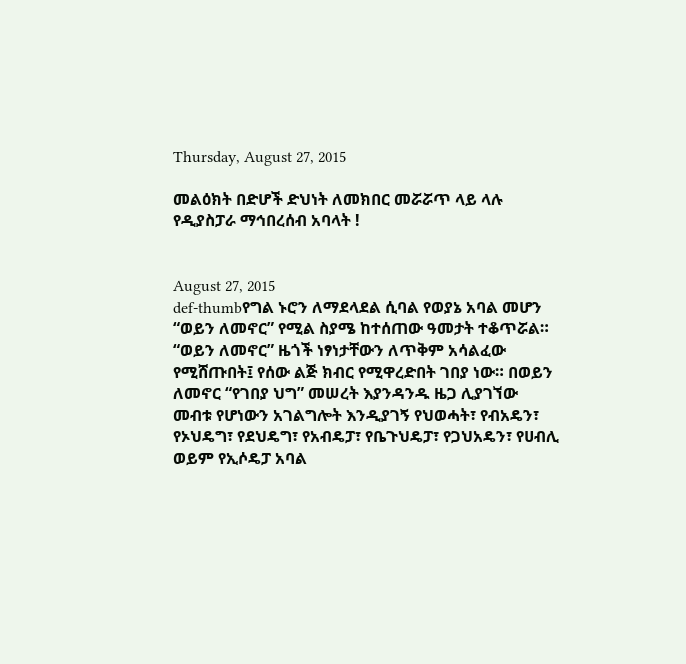Thursday, August 27, 2015

መልዕክት በድሆች ድህነት ለመክበር መሯሯጥ ላይ ላሉ የዲያስፓራ ማኅበረሰብ አባላት !


August 27, 2015
def-thumbየግል ኑሮን ለማደላደል ሲባል የወያኔ አባል መሆን “ወይን ለመኖር” የሚል ስያሜ ከተሰጠው ዓመታት ተቆጥሯል። “ወይን ለመኖር” ዜጎች ነፃነታቸውን ለጥቅም አሳልፈው የሚሸጡበት፤ የሰው ልጅ ክብር የሚዋረድበት ገበያ ነው። በወይን ለመኖር “የገበያ ህግ” መሠረት እያንዳንዱ ዜጋ ሊያገኘው መብቱ የሆነውን አገልግሎት እንዲያገኝ የህወሓት፣ የብአዴን፣ የኦህዴግ፣ የደህዴግ፣ የአብዴፓ፣ የቤጉህዴፓ፣ የጋህአዴን፣ የሀብሊ ወይም የኢሶዴፓ አባል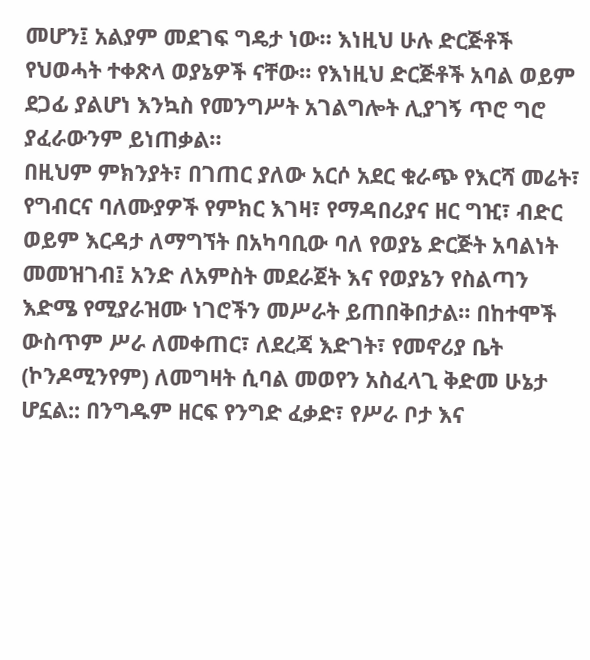መሆን፤ አልያም መደገፍ ግዴታ ነው። እነዚህ ሁሉ ድርጅቶች የህወሓት ተቀጽላ ወያኔዎች ናቸው። የእነዚህ ድርጅቶች አባል ወይም ደጋፊ ያልሆነ እንኳስ የመንግሥት አገልግሎት ሊያገኝ ጥሮ ግሮ ያፈራውንም ይነጠቃል።
በዚህም ምክንያት፣ በገጠር ያለው አርሶ አደር ቁራጭ የእርሻ መሬት፣ የግብርና ባለሙያዎች የምክር እገዛ፣ የማዳበሪያና ዘር ግዢ፣ ብድር ወይም እርዳታ ለማግኘት በአካባቢው ባለ የወያኔ ድርጅት አባልነት መመዝገብ፤ አንድ ለአምስት መደራጀት እና የወያኔን የስልጣን እድሜ የሚያራዝሙ ነገሮችን መሥራት ይጠበቅበታል። በከተሞች ውስጥም ሥራ ለመቀጠር፣ ለደረጃ እድገት፣ የመኖሪያ ቤት (ኮንዶሚንየም) ለመግዛት ሲባል መወየን አስፈላጊ ቅድመ ሁኔታ ሆኗል:: በንግዱም ዘርፍ የንግድ ፈቃድ፣ የሥራ ቦታ እና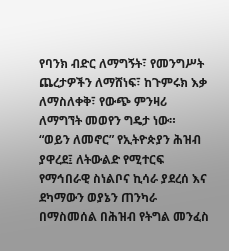የባንክ ብድር ለማግኝት፣ የመንግሥት ጨረታዎችን ለማሸነፍ፣ ከጉምሩክ እቃ ለማስለቀቅ፣ የውጭ ምንዛሪ ለማግኘት መወየን ግዴታ ነው።
“ወይን ለመኖር” የኢትዮጵያን ሕዝብ ያዋረደ፤ ለትውልድ የሚተርፍ የማኅበራዊ ስነልቦና ኪሳራ ያደረሰ እና ደካማውን ወያኔን ጠንካራ በማስመሰል በሕዝብ የትግል መንፈስ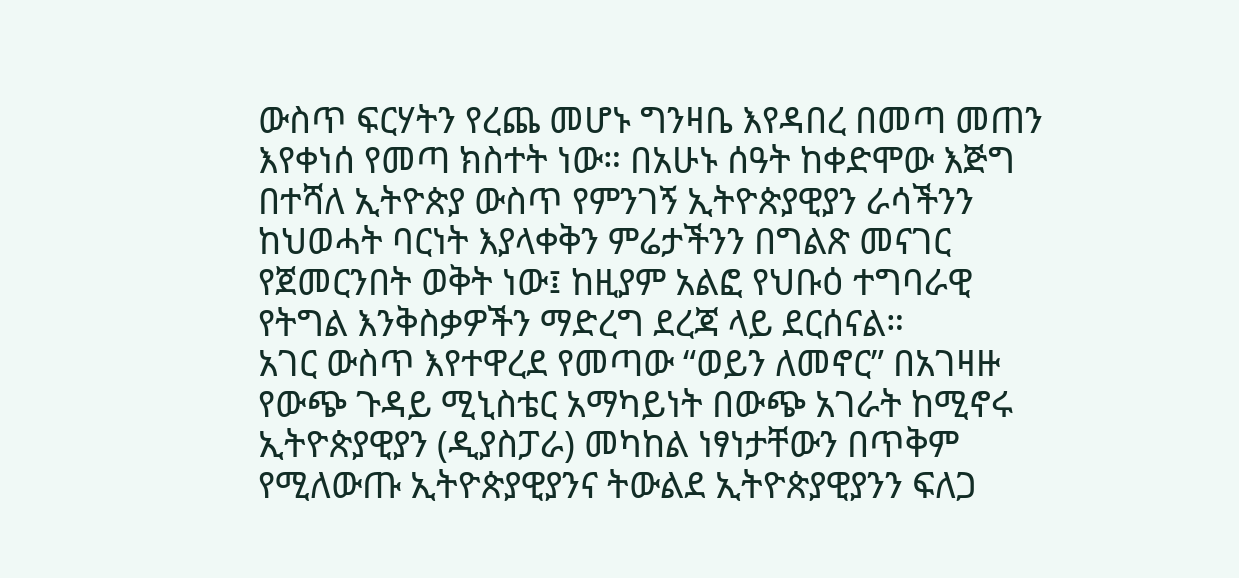ውስጥ ፍርሃትን የረጨ መሆኑ ግንዛቤ እየዳበረ በመጣ መጠን እየቀነሰ የመጣ ክስተት ነው። በአሁኑ ሰዓት ከቀድሞው እጅግ በተሻለ ኢትዮጵያ ውስጥ የምንገኝ ኢትዮጵያዊያን ራሳችንን ከህወሓት ባርነት እያላቀቅን ምሬታችንን በግልጽ መናገር የጀመርንበት ወቅት ነው፤ ከዚያም አልፎ የህቡዕ ተግባራዊ የትግል እንቅስቃዎችን ማድረግ ደረጃ ላይ ደርሰናል።
አገር ውስጥ እየተዋረደ የመጣው “ወይን ለመኖር” በአገዛዙ የውጭ ጉዳይ ሚኒስቴር አማካይነት በውጭ አገራት ከሚኖሩ ኢትዮጵያዊያን (ዲያስፓራ) መካከል ነፃነታቸውን በጥቅም የሚለውጡ ኢትዮጵያዊያንና ትውልደ ኢትዮጵያዊያንን ፍለጋ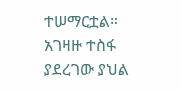ተሠማርቷል። አገዛዙ ተስፋ ያደረገው ያህል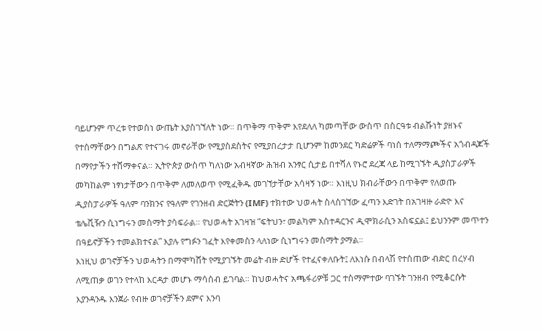ባይሆንም ጥረቱ የተወሰነ ውጤት እያስገኘለት ነው። በጥቅማ ጥቅም እየደለለ ካመጣቸው ውስጥ በስርዓቱ ብልሹነት ያዘኑና የተሰማቸውን በግልጽ የተናገሩ መኖራቸው የሚያስደስትና የሚያበረታታ ቢሆንም ከመንደር ካድሬዎች ባነሰ ተለማማጮችና አጎብዳጆች በማየታችን ተሸማቀናል። ኢትዮጵያ ውስጥ ካለነው አብዛኛው ሕዝብ አንፃር ሲታይ በተሻለ የኑሮ ደረጃ ላይ ከሚገኙት ዲያስፓራዎች መካከልም ነፃነታቸውን በጥቅም ለመለወጥ የሚፈቅዱ መገኘታቸው አሳዛኝ ነው። እነዚህ ክብራቸውን በጥቅም የለወጡ ዲያስፓራዎች ዓለም ባንክንና የዓለም የገንዘብ ድርጅትን (IMF) ተክተው ህወሓት ስላስገኘው ፈጣን እድገት በአገዛዙ ራድዮ እና ቴሌቪዥን ሲነግሩን መስማት ያሳፍራል። የህወሓት አገዛዝ “ፍትህን፣ መልካም አስተዳርንና ዲሞክራሲን አስፍኗል፤ ይህንንም መጥተን በዓይኖቻችን ተመልክተናል” እያሉ የግፉን ገፈት እየቀመስን ላለነው ሲነግሩን መስማት ያማል።
እነዚህ ወገኖቻችን ህወሓትን በማሞካሸት የሚያገኙት መሬት ብዙ ድሆች የተፈናቀለቡት፤ ለእነሱ በብላሽ የተሰጠው ብድር በረሃብ ለሚጠቃ ወገን የተላከ እርዳታ መሆኑ ማሳሰብ ይገባል። ከህወሓትና አጫፋሪዎቹ ጋር ተስማምተው ባገኙት ገንዘብ የሚቆርሱት እያንዳንዱ እንጀራ የብዙ ወገኖቻችን ደምና እንባ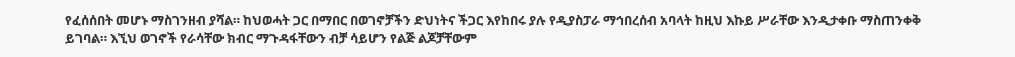የፈሰሰበት መሆኑ ማስገንዘብ ያሻል። ከህወሓት ጋር በማበር በወገኖቻችን ድህነትና ችጋር እየከበሩ ያሉ የዲያስፓራ ማኅበረሰብ አባላት ከዚህ እኩይ ሥራቸው እንዲታቀቡ ማስጠንቀቅ ይገባል። እኚህ ወገኖች የራሳቸው ክብር ማጉዳፋቸውን ብቻ ሳይሆን የልጅ ልጆቻቸውም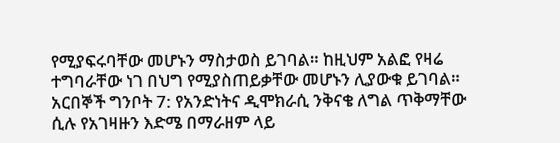የሚያፍሩባቸው መሆኑን ማስታወስ ይገባል። ከዚህም አልፎ የዛሬ ተግባራቸው ነገ በህግ የሚያስጠይቃቸው መሆኑን ሊያውቁ ይገባል።
አርበኞች ግንቦት 7: የአንድነትና ዲሞክራሲ ንቅናቄ ለግል ጥቅማቸው ሲሉ የአገዛዙን እድሜ በማራዘም ላይ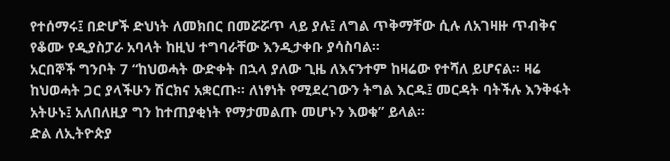የተሰማሩ፤ በድሆች ድህነት ለመክበር በመሯሯጥ ላይ ያሉ፤ ለግል ጥቅማቸው ሲሉ ለአገዛዙ ጥብቅና የቆሙ የዲያስፓራ አባላት ከዚህ ተግባራቸው እንዲታቀቡ ያሳስባል።
አርበኞች ግንቦት 7 “ከህወሓት ውድቀት በኋላ ያለው ጊዜ ለእናንተም ከዛሬው የተሻለ ይሆናል። ዛሬ ከህወሓት ጋር ያላችሁን ሽርክና አቋርጡ። ለነፃነት የሚደረገውን ትግል እርዱ፤ መርዳት ባትችሉ እንቅፋት አትሁኑ፤ አለበለዚያ ግን ከተጠያቂነት የማታመልጡ መሆኑን እወቁ” ይላል።
ድል ለኢትዮጵያ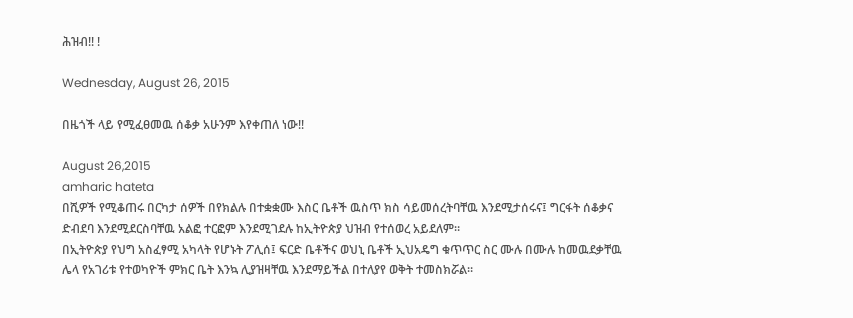ሕዝብ!! !

Wednesday, August 26, 2015

በዜጎች ላይ የሚፈፀመዉ ሰቆቃ አሁንም እየቀጠለ ነው!!

August 26,2015
amharic hateta
በሺዎች የሚቆጠሩ በርካታ ሰዎች በየክልሉ በተቋቋሙ እስር ቤቶች ዉስጥ ክስ ሳይመሰረትባቸዉ እንደሚታሰሩና፤ ግርፋት ሰቆቃና ድብደባ እንደሚደርስባቸዉ አልፎ ተርፎም እንደሚገደሉ ከኢትዮጵያ ህዝብ የተሰወረ አይደለም።
በኢትዮጵያ የህግ አስፈፃሚ አካላት የሆኑት ፖሊሰ፤ ፍርድ ቤቶችና ወህኒ ቤቶች ኢህአዴግ ቁጥጥር ስር ሙሉ በሙሉ ከመዉደቃቸዉ ሌላ የአገሪቱ የተወካዮች ምክር ቤት እንኳ ሊያዝዛቸዉ እንደማይችል በተለያየ ወቅት ተመስክሯል።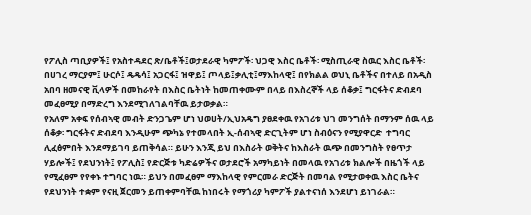የፖሊስ ጣቢያዎች፤ የአስተዳደር ጽ/ቤቶች፤ወታደራዊ ካምፖች፡ ህጋዊ እስር ቤቶች፡ ሚስጢራዊ ስዉር እስር ቤቶች፡ በሀገረ ማርያም፤ ሁርሶ፤ ዴዴሳ፤ አጋርፋ፤ ዝዋይ፤ ጦላይ፤ቃሊቲ፤ማእከላዊ፤ በየክልል ወህኒ ቤቶችና በተለይ በአዲስ አበባ ዘመናዊ ቪላዎች በመከራየት በእስር ቤትነት ከመጠቀሙም በላይ በእስረኞች ላይ ሰቆቃ፤ ግርፋትና ድብደባ መፈፀሚያ በማድረግ እንደሚገለገልባቸዉ ይታወቃል።
የአለም አቀፍ የሰብኣዊ መብት ድንጋጌም ሆነ ህወሀት/ኢህአዴግ ያፀደቀዉ የአገሪቱ ህገ መንግሰት በማንም ሰዉ ላይ ሰቆቃ፡ ግርፋትና ድብደባ እንዲሁም ጭካኔ የተመላበት ኢ-ሰብኣዊ ድርጊትም ሆነ ስብዕናን የሚያዋርድ  ተግባር ሊፈፅምበት እንደማይገባ ይጠቅሳል። ይሁን እንጂ ይህ በእስራት ወቅትና ከእስራት ዉጭ በመንግስት የፀጥታ ሃይሎች፤ የደህንነት፤ የፖሊስ፤ የድርጅቱ ካድሬዎችና ወታደሮች አማካይነት በመላዉ የአገሪቱ ክልሎች በዜጎች ላይ የሚፈፀም የየቀኑ ተግባር ነዉ። ይህን በመፈፀም ማእከላዊ የምርመራ ድርጅት በመባል የሚታወቀዉ እስር ቤትና የደህንነት ተቋም የናዚ ጀርመን ይጠቀምባቸዉ ከነበሩት የማጎሪያ ካምፖች ያልተናነሰ እንደሆነ ይነገራል።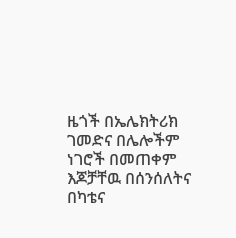ዜጎች በኤሌክትሪክ ገመድና በሌሎችም ነገሮች በመጠቀም እጆቻቸዉ በሰንሰለትና በካቴና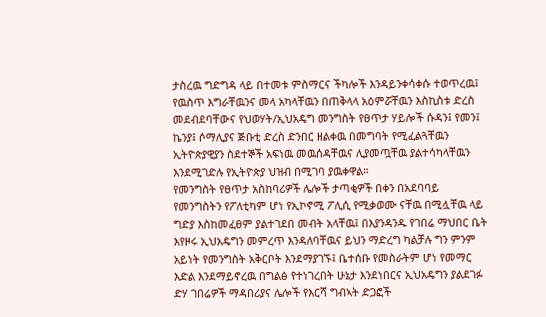ታስረዉ ግድግዳ ላይ በተመቱ ምስማርና ችካሎች እንዳይንቀሳቀሱ ተወጥረዉ፤  የዉስጥ እግራቸዉንና መላ አካላቸዉን በጠቅላላ አዕምሯቸዉን እስኪስቱ ድረስ መደብደባቸውና የህወሃት/ኢህአዴግ መንግስት የፀጥታ ሃይሎች ሱዳን፤ የመን፤ ኬንያ፤ ሶማሊያና ጅቡቲ ድረስ ድንበር ዘልቀዉ በመግባት የሚፈልጓቸዉን ኢትዮጵያዊያን ስደተኞች አፍነዉ መዉሰዳቸዉና ሊያመጧቸዉ ያልተሳካላቸዉን እንደሚገድሉ የኢትዮጵያ ህዝብ በሚገባ ያዉቀዋል።
የመንግስት የፀጥታ አስከባሪዎች ሌሎች ታጣቂዎች በቀን በአደባባይ የመንግስትን የፖለቲካም ሆነ የኢኮኖሚ ፖሊሲ የሚቃወሙ ናቸዉ በሚሏቸዉ ላይ ግድያ እስከመፈፀም ያልተገደበ መብት አላቸዉ፤ በእያንዳንዱ የገበሬ ማህበር ቤት እየዞሩ ኢህአዴግን መምረጥ እንዳለባቸዉና ይህን ማድረግ ካልቻሉ ግን ምንም አይነት የመንግስት አቅርቦት እንደማያገኙ፤ ቤተሰቡ የመስራትም ሆነ የመማር እድል እንደማይኖረዉ በግልፅ የተነገረበት ሁኔታ እንደነበርና ኢህአዴግን ያልደገፉ ድሃ ገበሬዎች ማዳበሪያና ሌሎች የእርሻ ግብኣት ድጋፎች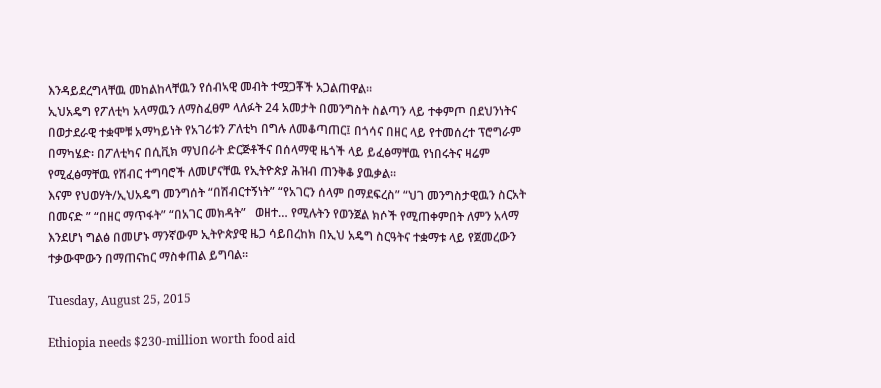እንዳይደረግላቸዉ መከልከላቸዉን የሰብኣዊ መብት ተሟጋቾች አጋልጠዋል።
ኢህአዴግ የፖለቲካ አላማዉን ለማስፈፀም ላለፉት 24 አመታት በመንግስት ስልጣን ላይ ተቀምጦ በደህንነትና በወታደራዊ ተቋሞቹ አማካይነት የአገሪቱን ፖለቲካ በግሉ ለመቆጣጠር፤ በጎሳና በዘር ላይ የተመሰረተ ፕሮግራም በማካሄድ፡ በፖለቲካና በሲቪክ ማህበራት ድርጅቶችና በሰላማዊ ዜጎች ላይ ይፈፅማቸዉ የነበሩትና ዛሬም የሚፈፅማቸዉ የሽብር ተግባሮች ለመሆናቸዉ የኢትዮጵያ ሕዝብ ጠንቅቆ ያዉቃል።
እናም የህወሃት/ኢህአዴግ መንግሰት “በሽብርተኝነት” “የአገርን ሰላም በማደፍረስ” “ህገ መንግስታዊዉን ስርአት በመናድ ” “በዘር ማጥፋት” “በአገር መክዳት”   ወዘተ… የሚሉትን የወንጀል ክሶች የሚጠቀምበት ለምን አላማ እንደሆነ ግልፅ በመሆኑ ማንኛውም ኢትዮጵያዊ ዜጋ ሳይበረከክ በኢህ አዴግ ስርዓትና ተቋማቱ ላይ የጀመረውን ተቃውሞውን በማጠናከር ማስቀጠል ይግባል።

Tuesday, August 25, 2015

Ethiopia needs $230-million worth food aid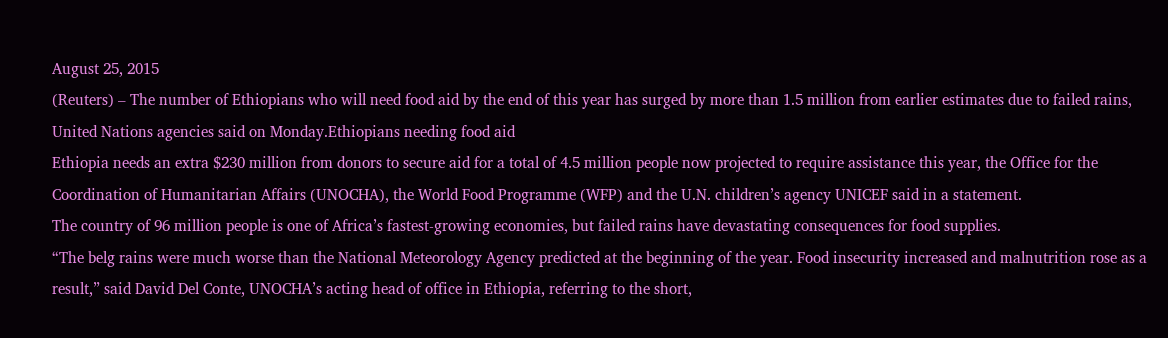August 25, 2015
(Reuters) – The number of Ethiopians who will need food aid by the end of this year has surged by more than 1.5 million from earlier estimates due to failed rains, United Nations agencies said on Monday.Ethiopians needing food aid
Ethiopia needs an extra $230 million from donors to secure aid for a total of 4.5 million people now projected to require assistance this year, the Office for the Coordination of Humanitarian Affairs (UNOCHA), the World Food Programme (WFP) and the U.N. children’s agency UNICEF said in a statement.
The country of 96 million people is one of Africa’s fastest-growing economies, but failed rains have devastating consequences for food supplies.
“The belg rains were much worse than the National Meteorology Agency predicted at the beginning of the year. Food insecurity increased and malnutrition rose as a result,” said David Del Conte, UNOCHA’s acting head of office in Ethiopia, referring to the short,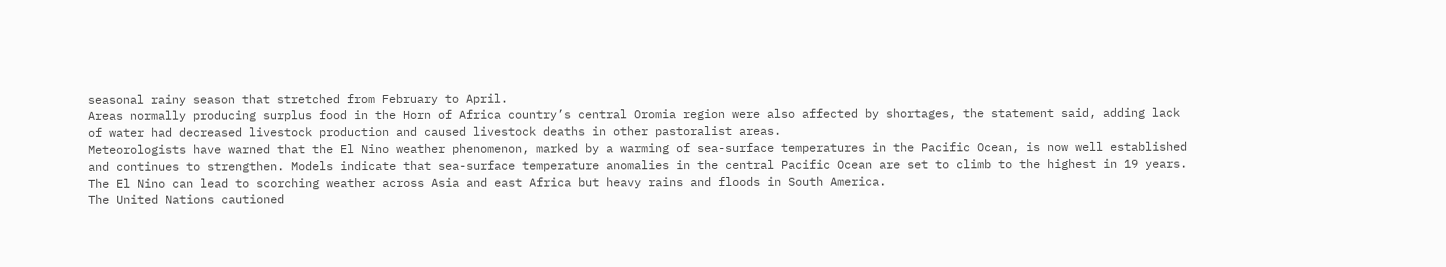seasonal rainy season that stretched from February to April.
Areas normally producing surplus food in the Horn of Africa country’s central Oromia region were also affected by shortages, the statement said, adding lack of water had decreased livestock production and caused livestock deaths in other pastoralist areas.
Meteorologists have warned that the El Nino weather phenomenon, marked by a warming of sea-surface temperatures in the Pacific Ocean, is now well established and continues to strengthen. Models indicate that sea-surface temperature anomalies in the central Pacific Ocean are set to climb to the highest in 19 years.
The El Nino can lead to scorching weather across Asia and east Africa but heavy rains and floods in South America.
The United Nations cautioned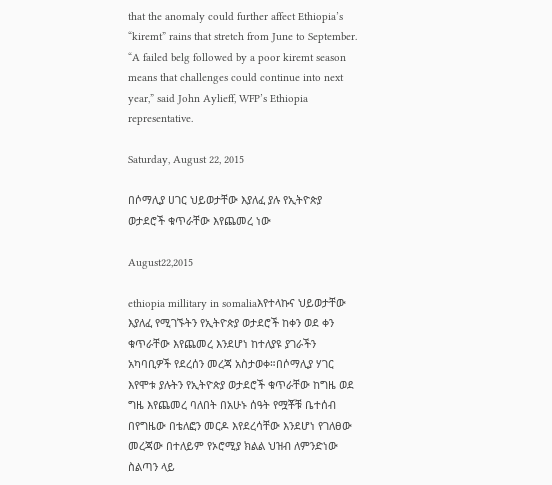that the anomaly could further affect Ethiopia’s “kiremt” rains that stretch from June to September.
“A failed belg followed by a poor kiremt season means that challenges could continue into next year,” said John Aylieff, WFP’s Ethiopia representative.

Saturday, August 22, 2015

በሶማሊያ ሀገር ህይወታቸው እያለፈ ያሉ የኢትዮጵያ ወታደሮች ቁጥራቸው እየጨመረ ነው

August22,2015

ethiopia millitary in somaliaእየተላኩና ህይወታቸው እያለፈ የሚገኙትን የኢትዮጵያ ወታደሮች ከቀን ወደ ቀን ቁጥራቸው እየጨመረ እንደሆነ ከተለያዩ ያገራችን አካባቢዎች የደረሰን መረጃ አስታወቀ።በሶማሊያ ሃገር እየሞቱ ያሉትን የኢትዮጵያ ወታደሮች ቁጥራቸው ከግዜ ወደ ግዜ እየጨመረ ባለበት በአሁኑ ሰዓት የሟቾቹ ቤተሰብ በየግዜው በቴለፎን መርዶ እየደረሳቸው እንደሆነ የገለፀው መረጃው በተለይም የኦሮሚያ ክልል ህዝብ ለምንድነው ስልጣን ላይ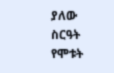ያለው ስርዓት የሞቱት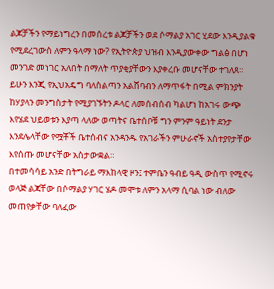ልጆቻችን የማይነግረን በመሰረቱ ልጆቻችን ወደ ሶማልያ አገር ሂደው እንዲያልቁ የሚደረገውስ ለምን ዓላማ ነው? የኢትዮጵያ ህዝብ እንዲያውቀው ግልፅ በሆነ መንገድ መነገር አለበት በማለት ጥያቂያቸውን እያቀረቡ መሆናቸው ተገለጸ።
ይሁን እንጂ የኢህአዴግ ባለስልጣን አልሸባብን ለማጥፋት በሚል ምክንያት ከሃያላን መንግስታት የሚያገኙትን ዶላር ለመሰብሰብ ካልሆነ ከአገሩ ውጭ እየሄደ ህይወቱን እያጣ ላለው ወጣትና ቤተሰቦቹ ግን ምንም ዓይነት ደንታ እንደሌላቸው የሟቾች ቤተሰብና አንዳንዱ የአገራችን ምሁራኖች አስተያየታቸው እየሰጡ መሆናቸው አስታውቋል።
በተመሳሳይ አንድ በትግራይ ማእከላዊ ዞን፤ ተምቤን ዓብይ ዓዲ ውስጥ የሚኖሩ ወላጅ ልጃቸው በሶማልያ ሃገር ሄዶ መሞቱ ለምን አላማ ሲባል ነው ብለው መጠየቃቸው ባለፈው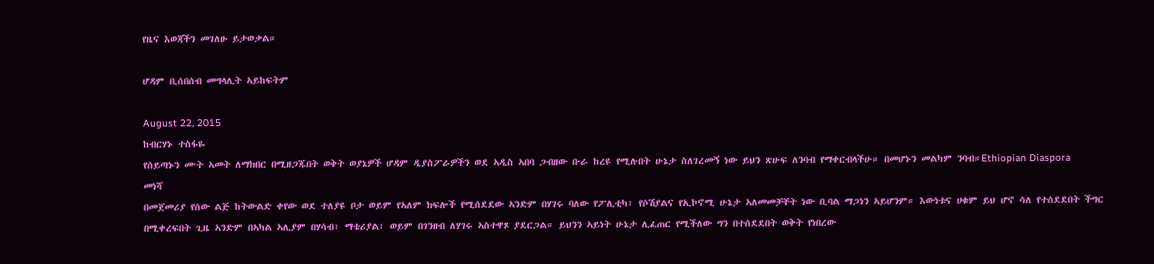የዜና እወጃችን መገለፁ ይታወቃል።

ሆዳም ቢሰበሰብ መግላሊት ኣይከፍትም

August 22, 2015
ከብርሃኑ ተስፋዬ
የሰይጣኑን ሙት ኣመት ለማክበር በሚዘጋጁበት ወቅት ወያኔዎች ሆዳም ዲያስፖራዎችን ወደ ኣዲስ ኣበባ ጋብዘው ቡራ ከረዩ የሚሉበት ሁኔታ ስለገረመኝ ነው ይህን ጽሁፍ ለንባብ የማቀርብላችሁ። በመሆኑን መልካም ንባብ።Ethiopian Diaspora
መነሻ
በመጀመሪያ የሰው ልጅ ከትውልድ ቀየው ወደ ተለያዩ ቦታ ወይም የኣለም ክፍሎች የሚሰደደው ኣንድም በሃገሩ ባለው የፖሊቲካ፣ የሶሽያልና የኢኮኖሚ ሁኔታ ኣለመመቻቸት ነው ቢባል ማጋነን ኣይሆንም። እውነቱና ሀቁም ይህ ሆኖ ሳለ የተሰደደበት ችግር በሚቀረፍበት ጊዜ ኣንድም በኣካል ኣሊያም በሃሳብ፣ ማቴሪያል፣ ወይም በገንዘብ ለሃገሩ ኣስተዋጾ ያደርጋል። ይህንን ኣይነት ሁኔታ ሊፈጠር የሚችለው ግን በተሰደደበት ወቅት የነበረው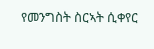የመንግስት ስርኣት ሲቀየር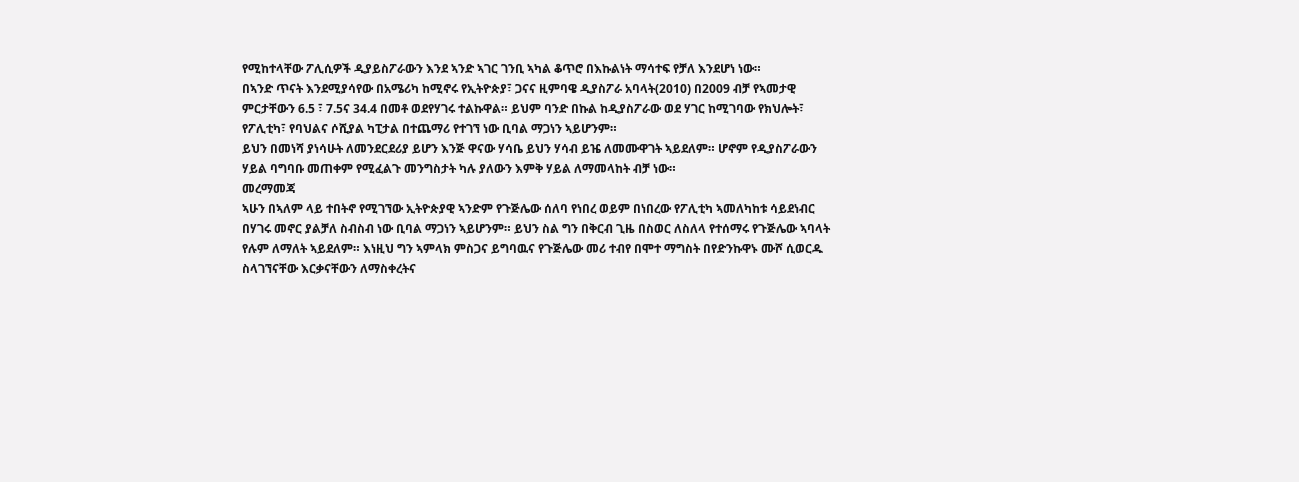የሚከተላቸው ፖሊሲዎች ዲያይስፖራውን እንደ ኣንድ ኣገር ገንቢ ኣካል ቆጥሮ በእኩልነት ማሳተፍ የቻለ እንደሆነ ነው።
በኣንድ ጥናት እንደሚያሳየው በአሜሪካ ከሚኖሩ የኢትዮጵያ፣ ጋናና ዚምባዌ ዲያስፖራ አባላት(2010) በ2009 ብቻ የኣመታዊ ምርታቸውን 6.5 ፣ 7.5ና 34.4 በመቶ ወደየሃገሩ ተልኩዋል። ይህም ባንድ በኩል ከዲያስፖራው ወደ ሃገር ከሚገባው የክህሎት፣ የፖሊቲካ፣ የባህልና ሶሺያል ካፒታል በተጨማሪ የተገኘ ነው ቢባል ማጋነን ኣይሆንም።
ይህን በመነሻ ያነሳሁት ለመንደርደሪያ ይሆን እንጅ ዋናው ሃሳቤ ይህን ሃሳብ ይዤ ለመሙዋገት ኣይደለም። ሆኖም የዲያስፖራውን ሃይል ባግባቡ መጠቀም የሚፈልጉ መንግስታት ካሉ ያለውን እምቅ ሃይል ለማመላከት ብቻ ነው።
መረማመጃ
ኣሁን በኣለም ላይ ተበትኖ የሚገኘው ኢትዮጵያዊ ኣንድም የጉጅሌው ሰለባ የነበረ ወይም በነበረው የፖሊቲካ ኣመለካከቱ ሳይደነብር በሃገሩ መኖር ያልቻለ ስብስብ ነው ቢባል ማጋነን ኣይሆንም። ይህን ስል ግን በቅርብ ጊዜ በስወር ለስለላ የተሰማሩ የጉጅሌው ኣባላት የሉም ለማለት ኣይደለም። እነዚህ ግን ኣምላክ ምስጋና ይግባዉና የጉጅሌው መሪ ተብየ በሞተ ማግስት በየድንኩዋኑ ሙሾ ሲወርዱ ስላገኘናቸው እርቃናቸውን ለማስቀረትና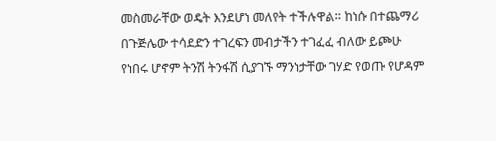መስመራቸው ወዴት እንደሆነ መለየት ተችሉዋል። ከነሱ በተጨማሪ በጉጅሌው ተሳደድን ተገረፍን መብታችን ተገፈፈ ብለው ይጮሁ የነበሩ ሆኖም ትንሽ ትንፋሽ ሲያገኙ ማንነታቸው ገሃድ የወጡ የሆዳም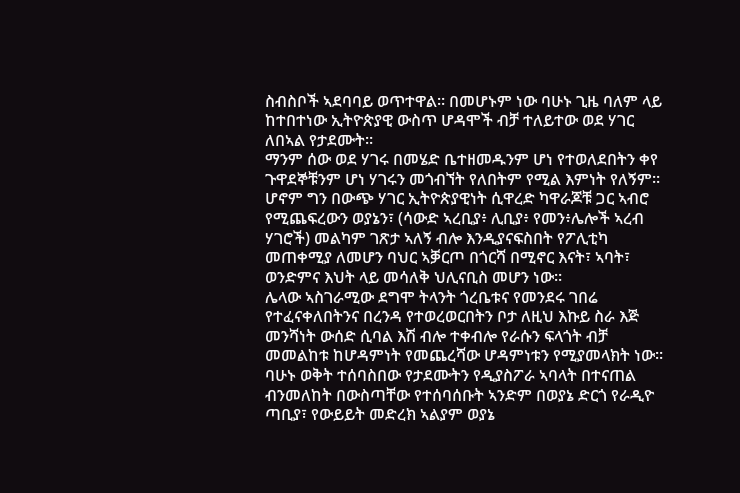ስብስቦች ኣደባባይ ወጥተዋል። በመሆኑም ነው ባሁኑ ጊዜ ባለም ላይ ከተበተነው ኢትዮጵያዊ ውስጥ ሆዳሞች ብቻ ተለይተው ወደ ሃገር ለበኣል የታደሙት።
ማንም ሰው ወደ ሃገሩ በመሄድ ቤተዘመዱንም ሆነ የተወለደበትን ቀየ ጉዋደኞቹንም ሆነ ሃገሩን መጎብኘት የለበትም የሚል እምነት የለኝም። ሆኖም ግን በውጭ ሃገር ኢትዮጵያዊነት ሲዋረድ ካዋራጆቹ ጋር ኣብሮ የሚጨፍረውን ወያኔን፣ (ሳውድ ኣረቢያ፥ ሊቢያ፥ የመን፥ሌሎች ኣረብ ሃገሮች) መልካም ገጽታ ኣለኝ ብሎ እንዲያናፍስበት የፖሊቲካ መጠቀሚያ ለመሆን ባህር ኣቓርጦ በጎርሻ በሚኖር እናት፣ ኣባት፣ ወንድምና እህት ላይ መሳለቅ ህሊናቢስ መሆን ነው።
ሌላው ኣስገራሚው ደግሞ ትላንት ጎረቤቱና የመንደሩ ገበሬ የተፈናቀለበትንና በረንዳ የተወረወርበትን ቦታ ለዚህ እኩይ ስራ እጅ መንሻነት ውሰድ ሲባል እሽ ብሎ ተቀብሎ የራሱን ፍላጎት ብቻ መመልከቱ ከሆዳምነት የመጨረሻው ሆዳምነቱን የሚያመላክት ነው።
ባሁኑ ወቅት ተሰባስበው የታደሙትን የዲያስፖራ ኣባላት በተናጠል ብንመለከት በውስጣቸው የተሰባሰቡት ኣንድም በወያኔ ድርጎ የራዲዮ ጣቢያ፣ የውይይት መድረክ ኣልያም ወያኔ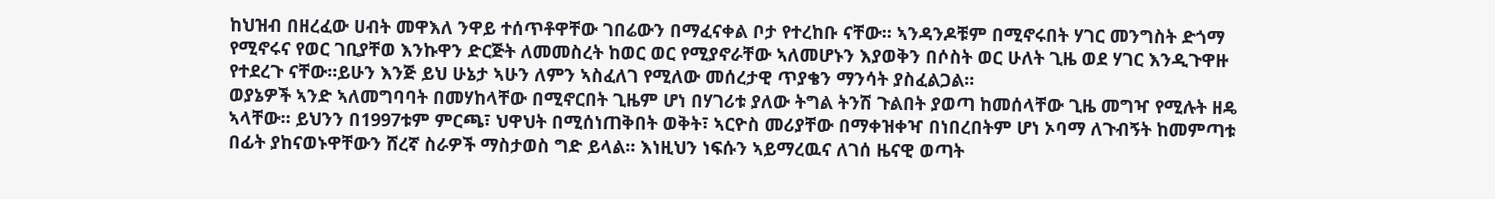ከህዝብ በዘረፈው ሀብት መዋእለ ንዋይ ተሰጥቶዋቸው ገበሬውን በማፈናቀል ቦታ የተረከቡ ናቸው። ኣንዳንዶቹም በሚኖሩበት ሃገር መንግስት ድጎማ የሚኖሩና የወር ገቢያቸወ እንኩዋን ድርጅት ለመመስረት ከወር ወር የሚያኖራቸው ኣለመሆኑን እያወቅን በሶስት ወር ሁለት ጊዜ ወደ ሃገር እንዲጉዋዙ የተደረጉ ናቸው።ይሁን እንጅ ይህ ሁኔታ ኣሁን ለምን ኣስፈለገ የሚለው መሰረታዊ ጥያቄን ማንሳት ያስፈልጋል።
ወያኔዎች ኣንድ ኣለመግባባት በመሃከላቸው በሚኖርበት ጊዜም ሆነ በሃገሪቱ ያለው ትግል ትንሽ ጉልበት ያወጣ ከመሰላቸው ጊዜ መግዣ የሚሉት ዘዴ ኣላቸው። ይህንን በ1997ቱም ምርጫ፣ ህዋህት በሚሰነጠቅበት ወቅት፣ ኣርዮስ መሪያቸው በማቀዝቀዣ በነበረበትም ሆነ ኦባማ ለጉብኝት ከመምጣቱ በፊት ያከናወኑዋቸውን ሸረኛ ስራዎች ማስታወስ ግድ ይላል። እነዚህን ነፍሱን ኣይማረዉና ለገሰ ዜናዊ ወጣት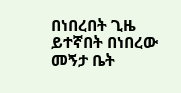በነበረበት ጊዜ ይተኛበት በነበረው መኝታ ቤት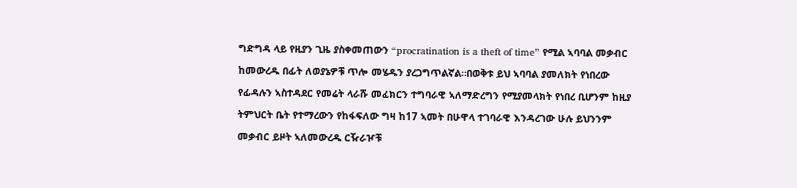ግድግዳ ላይ የዚያን ጊዜ ያስቀመጠውን “procratination is a theft of time” የሚል ኣባባል መቃብር ከመውረዱ በፊት ለወያኔዎቹ ጥሎ መሄዱን ያረጋግጥልኛል።በወቅቱ ይህ ኣባባል ያመለክት የነበረው የፊዳሉን ኣስተዳደር የመሬት ላራሹ መፈክርን ተግባራዊ ኣለማድረግን የሚያመላክት የነበረ ቢሆንም ከዚያ ትምህርት ቤት የተማረውን የከፋፍለው ግዛ ከ17 ኣመት በሁዋላ ተገባራዊ እንዳረገው ሁሉ ይህንንም መቃብር ይዞት ኣለመውረዱ ርዥራዦቹ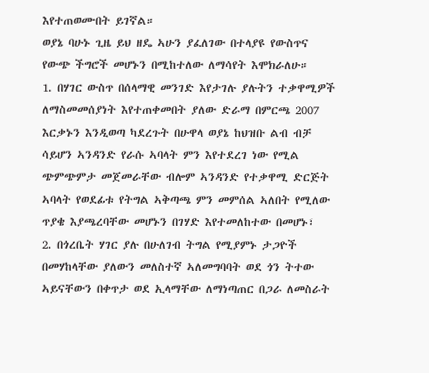እየተጠወሙበት ይገኛል።
ወያኔ ባሁኑ ጊዜ ይህ ዘዴ ኣሁን ያፈለገው በተላያዩ የውስጥና የውጭ ችግሮች መሆኑን በሚከተለው ለማሳየት እሞክራለሁ።
1. በሃገር ውስጥ በሰላማዊ መንገድ እየታገሉ ያሉትን ተቃዋሚዎች ለማስመመሰያነት እየተጠቀመበት ያለው ድራማ በምርጫ 2007 እርቃኑን እንዲወጣ ካደረጉት በሁዋላ ወያኔ ከህዝቡ ልብ ብቻ ሳይሆን ኣንዳንድ የራሱ ኣባላት ምን እየተደረገ ነው የሚል ጭምጭምታ መጀመራቸው ብሎም ኣንዳንድ የተቃዋሚ ድርጅት ኣባላት የወደፊቱ የትግል ኣቅጣጫ ምን መምሰል ኣለበት የሚለው ጥያቄ እያጫረባቸው መሆኑን በገሃድ እየተመለከተው በመሆኑ፣
2. በጎረቤት ሃገር ያሉ በሁለገብ ትግል የሚያምኑ ታጋዮች በመሃከላቸው ያለውን መለስተኛ ኣለመግባባት ወደ ጎን ትተው ኣይናቸውን በቀጥታ ወደ ኢላማቸው ለማነጣጠር በጋራ ለመስራት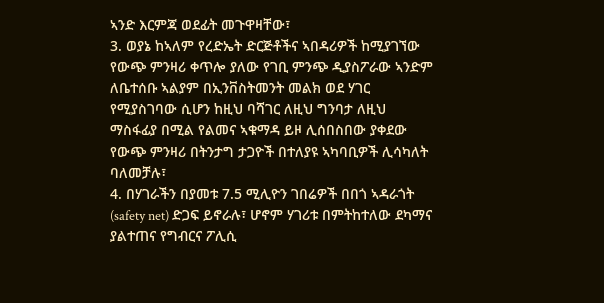ኣንድ እርምጃ ወደፊት መጉዋዛቸው፣
3. ወያኔ ከኣለም የረድኤት ድርጅቶችና ኣበዳሪዎች ከሚያገኘው የውጭ ምንዛሪ ቀጥሎ ያለው የገቢ ምንጭ ዲያስፖራው ኣንድም ለቤተሰቡ ኣልያም በኢንቨስትመንት መልክ ወደ ሃገር የሚያስገባው ሲሆን ከዚህ ባሻገር ለዚህ ግንባታ ለዚህ ማስፋፊያ በሚል የልመና ኣቁማዳ ይዞ ሊሰበስበው ያቀደው የውጭ ምንዛሪ በትንታግ ታጋዮች በተለያዩ ኣካባቢዎች ሊሳካለት ባለመቻሉ፣
4. በሃገራችን በያመቱ 7.5 ሚሊዮን ገበሬዎች በበጎ ኣዳራጎት (safety net) ድጋፍ ይኖራሉ፣ ሆኖም ሃገሪቱ በምትከተለው ደካማና ያልተጠና የግብርና ፖሊሲ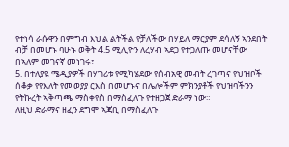የተነሳ ራሱዋን በምግብ እህል ልትችል የቻለችው በሃይለ ማርያም ደሳለኝ ኣንደበት ብቻ በመሆኑ ባሁኑ ወቅት 4.5 ሚሊዮን ለረሃብ ኣደጋ የተጋለጡ መሆናቸው በኣለም መገናኛ መነገሩ፣
5. በተለያዩ ሜዲያዎች በሃገሪቱ የሚካሄደው የሰብአዊ መብት ረገጣና የህዝቦች ሰቆቃ የየእለት የመወያያ ርእስ በመሆኑና በሌሎችም ምክንያቶች የህዝባችንን የትኩረት ኣቅጣጫ ማስቀየስ በማስፈለጉ የተዘጋጀ ድራማ ነው።
ለዚህ ድራማና ዘፈን ደግሞ ኣጃቢ በማስፈለጉ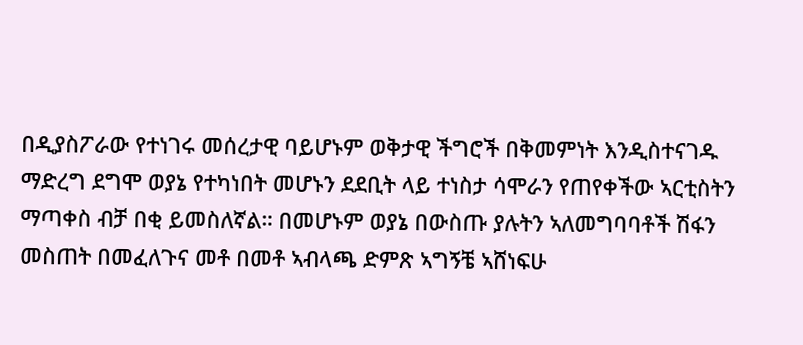በዲያስፖራው የተነገሩ መሰረታዊ ባይሆኑም ወቅታዊ ችግሮች በቅመምነት እንዲስተናገዱ ማድረግ ደግሞ ወያኔ የተካነበት መሆኑን ደደቢት ላይ ተነስታ ሳሞራን የጠየቀችው ኣርቲስትን ማጣቀስ ብቻ በቂ ይመስለኛል። በመሆኑም ወያኔ በውስጡ ያሉትን ኣለመግባባቶች ሽፋን መስጠት በመፈለጉና መቶ በመቶ ኣብላጫ ድምጽ ኣግኝቼ ኣሸነፍሁ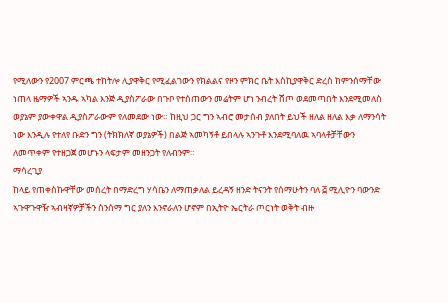የሚለውን የ2007 ምርጫ ተከትሎ ሊያዋቅር የሚፈልገውን የክልልና የዞን ምክር ቤት እስኪያዋቅር ድረስ ከምንሰማቸው ነጠላ ዜማዎች ኣንዱ ኣካል እንጅ ዲያስፖራው በጉቦ የተሰጠውን መሬትም ሆነ ንብረት ሸጦ ወደመጣበት እንደሚመለስ ወያኔም ያውቀዋል ዲያስፖራውም የለመደው ነው። ከዚህ ጋር ግን ኣብሮ መታሰብ ያለበት ይህች ዘለል ዘለል እቃ ለማንሳት ነው እንዲሉ የተለየ ቡድን ግን (ትክክለኛ ወያኔዎች) በልጅ ኣመካኝቶ ይበላሉ ኣንጉቶ እንደሚባለዉ ኣባላቶቻቸውን ለመጥቀም የተዘጋጀ መሆኑን ላፍታም መዘንጋት የለብንም።
ማሳረጊያ
ከላይ የጠቀስኩዋቸው መሰረት በማድረግ ሃሳቤን ለማጠቃለል ይረዳኝ ዘንድ ትናንት የሰማሁትን ባለ ፭ ሚሊዮን ባውንድ ኣጉዋጉዋዥ ኣብዛኛዎቻችን ስንሰማ ግር ያለን እንኖራለን ሆኖም በኢትዮ ኤርትራ ጦርነት ወቅት ብዙ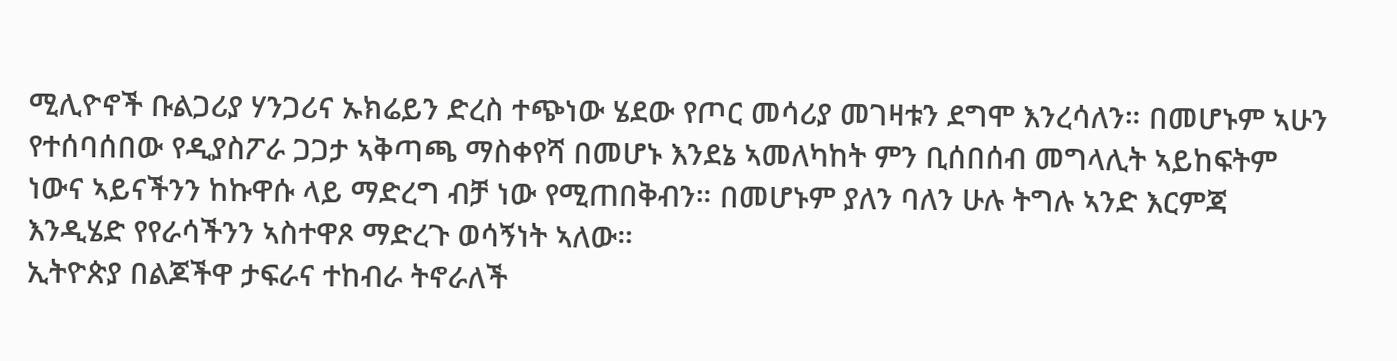ሚሊዮኖች ቡልጋሪያ ሃንጋሪና ኡክሬይን ድረስ ተጭነው ሄደው የጦር መሳሪያ መገዛቱን ደግሞ እንረሳለን። በመሆኑም ኣሁን የተሰባሰበው የዲያስፖራ ጋጋታ ኣቅጣጫ ማስቀየሻ በመሆኑ እንደኔ ኣመለካከት ምን ቢሰበሰብ መግላሊት ኣይከፍትም ነውና ኣይናችንን ከኩዋሱ ላይ ማድረግ ብቻ ነው የሚጠበቅብን። በመሆኑም ያለን ባለን ሁሉ ትግሉ ኣንድ እርምጃ እንዲሄድ የየራሳችንን ኣስተዋጾ ማድረጉ ወሳኝነት ኣለው።
ኢትዮጵያ በልጆችዋ ታፍራና ተከብራ ትኖራለች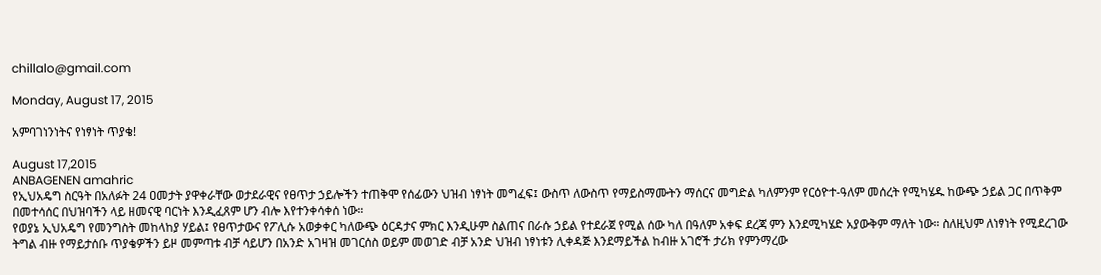chillalo@gmail.com

Monday, August 17, 2015

አምባገነንነትና የነፃነት ጥያቄ!

August 17,2015
ANBAGENEN amahric
የኢህአዴግ ስርዓት በአለፉት 24 ዐመታት ያዋቀራቸው ወታደራዊና የፀጥታ ኃይሎችን ተጠቅሞ የሰፊውን ህዝብ ነፃነት መግፈፍ፤ ውስጥ ለውስጥ የማይስማሙትን ማሰርና መግድል ካለምንም የርዕዮተ-ዓለም መሰረት የሚካሄዱ ከውጭ ኃይል ጋር በጥቅም በመተሳሰር በህዝባችን ላይ ዘመናዊ ባርነት እንዲፈጸም ሆን ብሎ እየተንቀሳቀሰ ነው።
የወያኔ ኢህአዴግ የመንግስት መከላከያ ሃይል፤ የፀጥታውና የፖሊሱ አወቃቀር ካለውጭ ዕርዳታና ምክር እንዲሁም ስልጠና በራሱ ኃይል የተደራጀ የሚል ሰው ካለ በዓለም አቀፍ ደረጃ ምን እንደሚካሄድ አያውቅም ማለት ነው። ስለዚህም ለነፃነት የሚደረገው ትግል ብዙ የማይታሰቡ ጥያቄዎችን ይዞ መምጣቱ ብቻ ሳይሆን በአንድ አገዛዝ መገርሰስ ወይም መወገድ ብቻ አንድ ህዝብ ነፃነቱን ሊቀዳጅ እንደማይችል ከብዙ አገሮች ታሪክ የምንማረው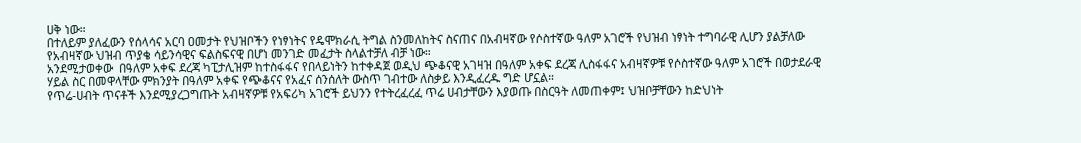ሀቅ ነው።
በተለይም ያለፈውን የሰላሳና አርባ ዐመታት የህዝቦችን የነፃነትና የዴሞክራሲ ትግል ስንመለከትና ስናጠና በአብዛኛው የሶስተኛው ዓለም አገሮች የህዝብ ነፃነት ተግባራዊ ሊሆን ያልቻለው የአብዛኛው ህዝብ ጥያቄ ሳይንሳዊና ፍልስፍናዊ በሆነ መንገድ መፈታት ስላልተቻለ ብቻ ነው።
አንደሚታወቀው  በዓለም አቀፍ ደረጃ ካፒታሊዝም ከተስፋፋና የበላይነትን ከተቀዳጀ ወዲህ ጭቆናዊ አገዛዝ በዓለም አቀፍ ደረጃ ሊስፋፋና አብዛኛዎቹ የሶስተኛው ዓለም አገሮች በወታደራዊ ሃይል ስር በመዋላቸው ምክንያት በዓለም አቀፍ የጭቆናና የአፈና ሰንሰለት ውስጥ ገብተው ለስቃይ እንዲፈረዱ ግድ ሆኗል።
የጥሬ-ሀብት ጥናቶች እንደሚያረጋግጡት አብዛኛዎቹ የአፍሪካ አገሮች ይህንን የተትረፈረፈ ጥሬ ሀብታቸውን እያወጡ በስርዓት ለመጠቀም፤ ህዝቦቻቸውን ከድህነት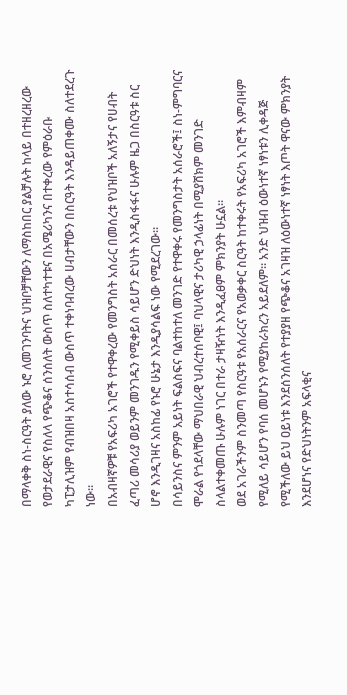በማላቀቅ ስነ-ስርዓት ያለው ኑሮ ለመገንባትና ህዝቦቻቸውን ለማስከበር ያልቻሉት ከላይ በተዘረዘረው የወታደራዊና የስለላ የጭቆና ሰንሰለት ውስጥ ስለተካተቱና በአሜሪካንና በተቀረው የምዕራቡ ካፒታሊዝም የብዝበዛ አስተሳሰብ ውስጥ ተቀነባብረው ሀብታቸውን በስርዓት እንዳይጠቀሙ ስለተደረጉ ነው።
በአብዛኛዎቹ የአፍሪካ አገሮች የተዋቀረው የመንግስት አሰራር በመሰረቱ የህዝቦች አለኝታና የሀብት ፈጣሪ መሳሪያ ወይንም መንገዱን የሚቀይስ ሳይሆን ድህነት እንዲስፋፋና ሁሉም ዜጋ በስርዓቱ ስር ሆኖ እንዲገዛና አስከፊ የኑሮ ሁኔታ እንዲያሳልፍ ነው የሚደረገው።
በሳይንስና ምንም አይነት ፍልስፍና ባልተከተለ መንገድ የተዋቀሩ የመንግስታት አሰራሮች፤ ስነ-ምግባርና ሞራል የጎደላቸው ማህበራዊ ህብረተሰባዊ፤ ባህላዊና ታሪካዊ ኃላፊነት በሚያሸክም መንገድ ስላልተቀመጡ ሁሉም ነገር በተራ ታዛዥነት እንዲፈፀም ምክንያት ሁኗል።
ወደ አገራችንም ስንመጣ የስርዓቱ የአሰራርና የአወቃቀር ስርዓት ከተቀሩት የአፍሪካ አገሮች እምብዛም የሚለይ ሳይሆን የባሰ መሆኑን የሚያከራክረን አይደለም። አንድ ህዝብ ዕውነተኛ ነፃነቱን ሊቀዳጅ የሚችለው ይህ ዐይነቱ እንደሰንሰለት የተያያዘ የጭቆና አገዛዝ ለዕውነተኛ ነፃነት እጦት ዋናው ምክንያት እንደሆነና የድህነትንም አፍላቂና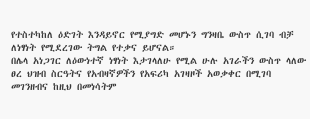የተስተካከለ ዕድገት እንዳይኖር የሚያግድ መሆኑን ግንዛቤ ውስጥ ሲገባ ብቻ ለነፃነት የሚደረገው ትግል የተቃና ይሆናል።
በሌላ አነጋገር ለዕውነተኛ ነፃነት እታገላለሁ የሚል ሁሉ አገራችን ውስጥ ላለው ፀረ ህዝብ ስርዓትና የአብዛኛዎችን የአፍሪካ አገዛዞች አወቃቀር በሚገባ መገንዘብና ከዚህ በመነሳትም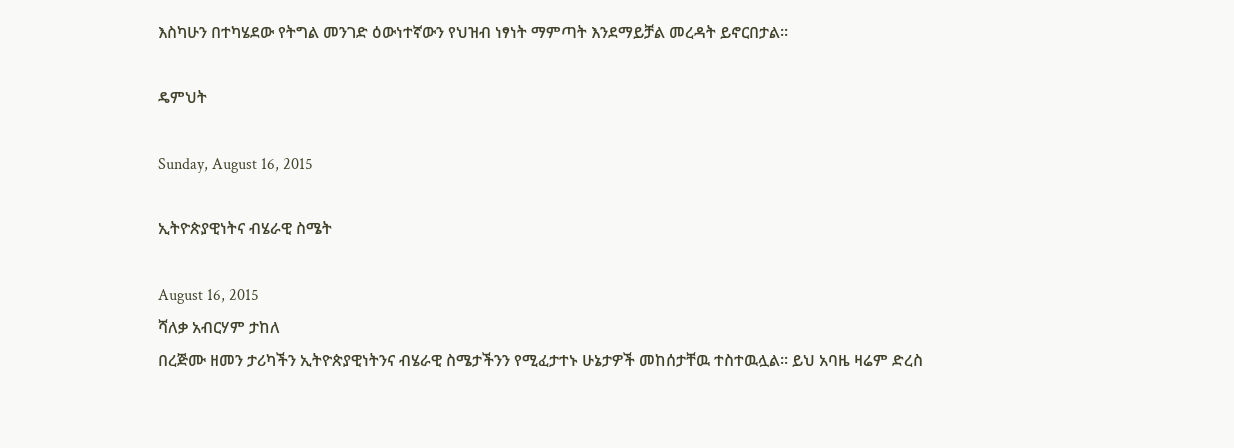እስካሁን በተካሄደው የትግል መንገድ ዕውነተኛውን የህዝብ ነፃነት ማምጣት እንደማይቻል መረዳት ይኖርበታል።

ዴምህት

Sunday, August 16, 2015

ኢትዮጵያዊነትና ብሄራዊ ስሜት

August 16, 2015
ሻለቃ አብርሃም ታከለ
በረጅሙ ዘመን ታሪካችን ኢትዮጵያዊነትንና ብሄራዊ ስሜታችንን የሚፈታተኑ ሁኔታዎች መከሰታቸዉ ተስተዉሏል። ይህ አባዜ ዛሬም ድረስ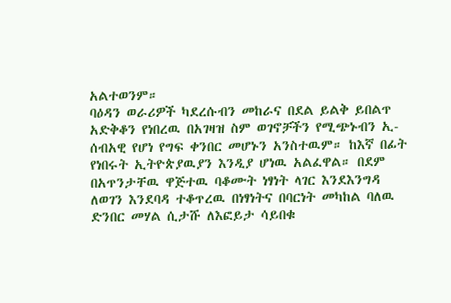አልተወንም።
ባዕዳን ወራሪዎች ካደረሱብን መከራና በደል ይልቅ ይበልጥ አድቅቆን የነበረዉ በአገዛዝ ስም ወገኖቻችን የሚጭኑብን ኢ-ሰብአዊ የሆነ የግፍ ቀንበር መሆኑን አንስተዉም። ከእኛ በፊት የነበሩት ኢትዮጵያዉያን እንዲያ ሆነዉ አልፈዋል። በደም በአጥንታቸዉ ዋጅተዉ ባቆሙት ነፃነት ላገር እንደእንግዳ ለወገን እንደባዳ ተቆጥረዉ በነፃነትና በባርነት መካከል ባለዉ ድንበር መሃል ሲታሹ ለእፎይታ ሳይበቁ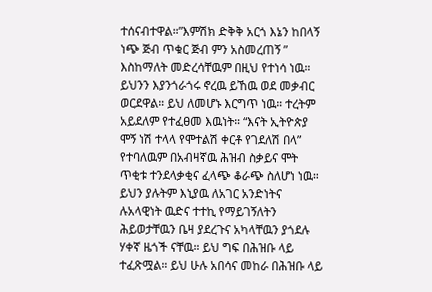ተሰናብተዋል።”እምሽክ ድቅቅ አርጎ እኔን ከበላኝ ነጭ ጅብ ጥቁር ጅብ ምን አስመረጠኝ ” እስከማለት መድረሳቸዉም በዚህ የተነሳ ነዉ።
ይህንን እያንጎራጎሩ ኖረዉ ይኸዉ ወደ መቃብር ወርደዋል። ይህ ለመሆኑ እርግጥ ነዉ። ተረትም አይደለም የተፈፀመ እዉነት። “እናት ኢትዮጵያ ሞኝ ነሽ ተላላ የሞተልሽ ቀርቶ የገደለሽ በላ” የተባለዉም በአብዛኛዉ ሕዝብ ስቃይና ሞት ጥቂቱ ተንደላቃቂና ፈላጭ ቆራጭ ስለሆነ ነዉ። ይህን ያሉትም እኒያዉ ለአገር አንድነትና ሉአላዊነት ዉድና ተተኪ የማይገኝለትን ሕይወታቸዉን ቤዛ ያደረጉና አካላቸዉን ያጎደሉ ሃቀኛ ዜጎች ናቸዉ። ይህ ግፍ በሕዝቡ ላይ ተፈጽሟል። ይህ ሁሉ አበሳና መከራ በሕዝቡ ላይ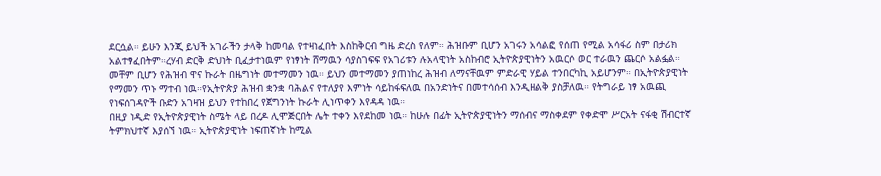ደርሷል። ይሁን እንጂ ይህች አገራችን ታላቅ ከመባል የተዛነፈበት እስከቅርብ ግዜ ድረስ የለም። ሕዝቡም ቢሆን አገሩን አሳልፎ የሰጠ የሚል አሳፋሪ ስም በታሪክ አልተፃፈበትም።ረሃብ ድርቅ ድህነት ቢፈታተነዉም የነፃነት ሸማዉን ሳያስገፍፍ የአገሪቱን ሉአላዊነት አስከብሮ ኢትዮጵያዊነትን አዉርሶ ወር ተራዉን ጨርሶ አልፏል። መቸም ቢሆን የሕዝብ ዋና ኩራት በዜግነት መተማመን ነዉ። ይህን መተማመን ያጠነከረ ሕዝብ ለማናቸዉም ምድራዊ ሃይል ተንበርካኪ አይሆንም። በኢትዮጵያዊነት የማመን ጥኑ ማተብ ነዉ።የኢትዮጵያ ሕዝብ ቋንቋ ባሕልና የተለያየ እምነት ሳይከፋፍለዉ በአንድነትና በመተሳሰብ እንዲዘልቅ ያስቻለዉ። የትግራይ ነፃ አዉጪ የነፍሰገዳዮች ቡድን አገዛዝ ይህን የተከበረ የጀግንነት ኩራት ሊነጥቀን እየዳዳ ነዉ።
በዚያ ነዲድ የኢትዮጵያዊነት ስሜት ላይ በረዶ ሊሞጅርበት ሌት ተቀን እየደከመ ነዉ። ከሁሉ በፊት ኢትዮጵያዊነትን ማሰብና ማስቀደም የቀድሞ ሥርአት ናፋቂ ሽብርተኛ ትምክህተኛ እያሰኘ ነዉ። ኢትዮጵያዊነት ነፍጠኛነት ከሚል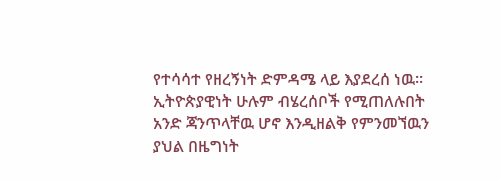የተሳሳተ የዘረኝነት ድምዳሜ ላይ እያደረሰ ነዉ። ኢትዮጵያዊነት ሁሉም ብሄረሰቦች የሚጠለሉበት አንድ ጃንጥላቸዉ ሆኖ እንዲዘልቅ የምንመኘዉን ያህል በዜግነት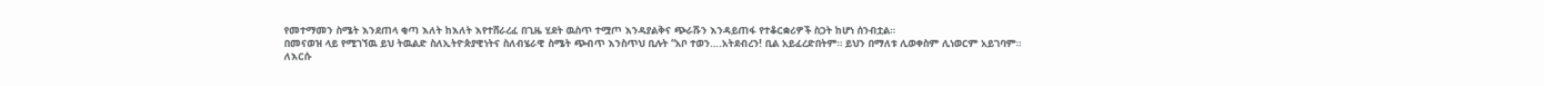የመተማመን ስሜት እንደጠላ ቂጣ እለት ከእለት እየተሸራረፈ በጊዜ ሂደት ዉስጥ ተሟጦ እንዳያልቅና ጭራሹን እንዳይጠፋ የተቆርቋሪዎች ስጋት ከሆነ ሰንብቷል።
በመናወዝ ላይ የሚገኘዉ ይህ ትዉልድ ስለኢትዮጵያዊነትና ስለብሄራዊ ስሜት ጭብጥ እንስጥህ ቢሉት “አቦ ተወን….አትደብረን! ቢል አይፈረድበትም። ይህን በማለቱ ሊወቀስም ሊነወርም አይገባም። ለእርሱ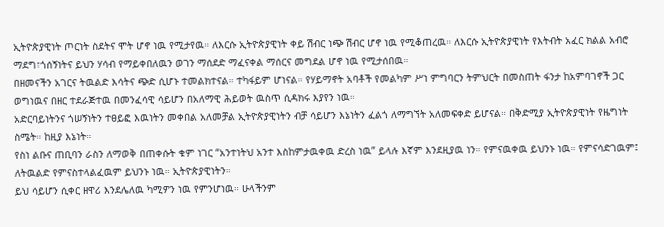ኢትዮጵያዊነት ጦርነት ስደትና ሞት ሆኖ ነዉ የሚታየዉ። ለእርሱ ኢትዮጵያዊነት ቀይ ሽብር ነጭ ሽብር ሆኖ ነዉ የሚቆጠረዉ። ለእርሱ ኢትዮጵያዊነት የእትብት አፈር ክልል አብሮ ማደግ፣ጎሰኝነትና ይህን ሃሳብ የማይቀበለዉን ወገን ማሰደድ ማፈናቀል ማሰርና መግደል ሆኖ ነዉ የሚታሰበዉ።
በዘመናችን አገርና ትዉልድ እሳትና ጭድ ሲሆኑ ተመልክተናል። ተካፋይም ሆነናል። የሃይማኖት አባቶች የመልካም ሥነ ምግባርን ትምህርት በመስጠት ፋንታ ከአምባገኖች ጋር ወግነዉና በዘር ተደራጅተዉ በመንፈሳዊ ሳይሆን በአለማዊ ሕይወት ዉስጥ ሲዳክሩ እያየን ነዉ።
አድርባይነትንና ጎሠኝነትን ተፀይፎ እዉነትን መቀበል አለመቻል ኢትዮጵያዊነትን ብቻ ሳይሆን እኔነትን ፈልጎ ለማግኘት አለመፍቀድ ይሆናል። በቅድሚያ ኢትዮጵያዊነት የዜግነት ስሜት። ከዚያ እኔነት።
የስነ ልቡና ጠቢባን ራስን ለማወቅ በጠቀሱት ቁም ነገር “አንተነትህ አንተ እስከምታዉቀዉ ድረስ ነዉ” ይላሉ እኛም እንደዚያዉ ነን። የምናዉቀዉ ይህንኑ ነዉ። የምናሳድገዉም፤ ለትዉልድ የምናስተላልፈዉም ይህንኑ ነዉ። ኢትዮጵያዊነትን።
ይህ ሳይሆን ሲቀር ዘዋሪ እንደሌለዉ ካሚዎን ነዉ የምንሆነዉ። ሁላችንም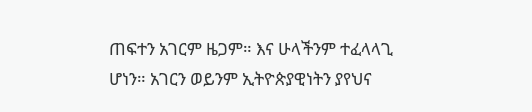ጠፍተን አገርም ዜጋም። እና ሁላችንም ተፈላላጊ ሆነን። አገርን ወይንም ኢትዮጵያዊነትን ያየህና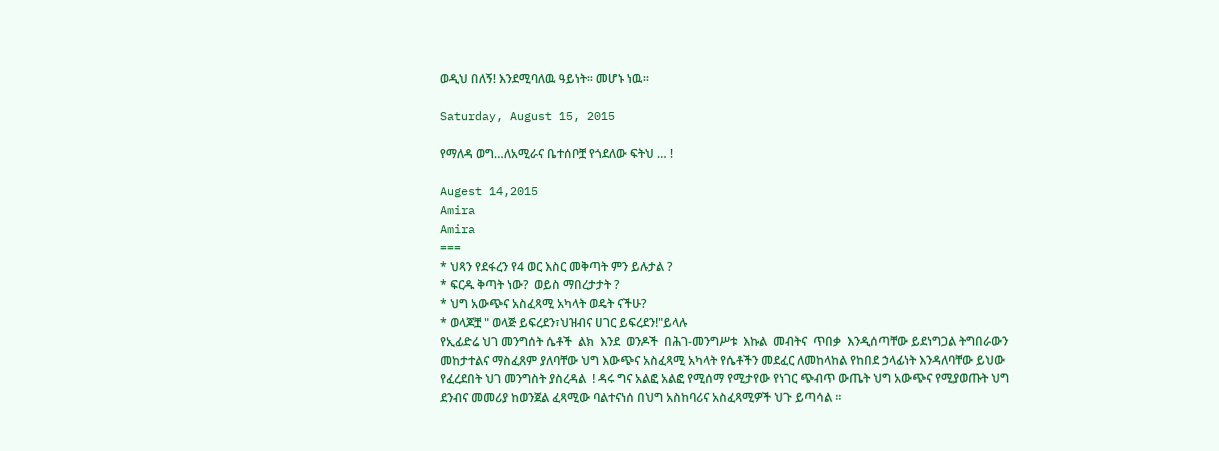ወዲህ በለኝ! እንደሚባለዉ ዓይነት። መሆኑ ነዉ።

Saturday, August 15, 2015

የማለዳ ወግ…ለአሚራና ቤተሰቦቿ የጎደለው ፍትህ … !

Augest 14,2015
Amira
Amira
===
* ህጻን የደፋረን የ4 ወር እስር መቅጣት ምን ይሉታል ?
* ፍርዱ ቅጣት ነው?  ወይስ ማበረታታት ?
* ህግ አውጭና አስፈጻሚ አካላት ወዴት ናችሁ?
* ወላጆቿ " ወላጅ ይፍረደን፣ህዝብና ሀገር ይፍረደን!"ይላሉ
የኢፊድሬ ህገ መንግሰት ሴቶች  ልክ  እንደ  ወንዶች  በሕገ-መንግሥቱ  እኩል  መብትና  ጥበቃ  እንዲሰጣቸው ይደነግጋል ትግበራውን መከታተልና ማስፈጸም ያለባቸው ህግ እውጭና አስፈጻሚ አካላት የሴቶችን መደፈር ለመከላከል የከበደ ኃላፊነት እንዳለባቸው ይህው የፈረደበት ህገ መንግስት ያስረዳል  ! ዳሩ ግና አልፎ አልፎ የሚሰማ የሚታየው የነገር ጭብጥ ውጤት ህግ አውጭና የሚያወጡት ህግ ደንብና መመሪያ ከወንጀል ፈጻሚው ባልተናነሰ በህግ አስከባሪና አስፈጻሚዎች ህጉ ይጣሳል ።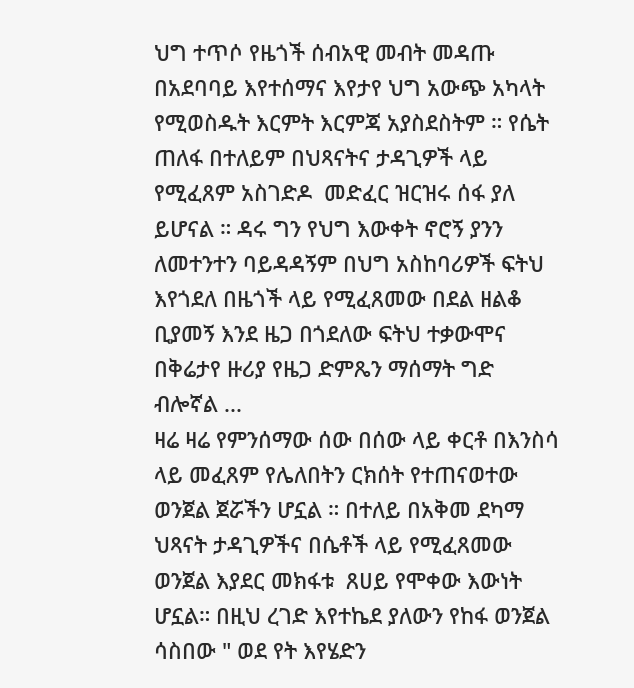ህግ ተጥሶ የዜጎች ሰብአዊ መብት መዳጡ  በአደባባይ እየተሰማና እየታየ ህግ አውጭ አካላት የሚወስዱት እርምት እርምጃ አያስደስትም ። የሴት ጠለፋ በተለይም በህጻናትና ታዳጊዎች ላይ የሚፈጸም አስገድዶ  መድፈር ዝርዝሩ ሰፋ ያለ ይሆናል ። ዳሩ ግን የህግ እውቀት ኖሮኝ ያንን ለመተንተን ባይዳዳኝም በህግ አስከባሪዎች ፍትህ እየጎደለ በዜጎች ላይ የሚፈጸመው በደል ዘልቆ ቢያመኝ እንደ ዜጋ በጎደለው ፍትህ ተቃውሞና በቅሬታየ ዙሪያ የዜጋ ድምጼን ማሰማት ግድ ብሎኛል ...
ዛሬ ዛሬ የምንሰማው ሰው በሰው ላይ ቀርቶ በእንስሳ ላይ መፈጸም የሌለበትን ርክሰት የተጠናወተው ወንጀል ጀሯችን ሆኗል ። በተለይ በአቅመ ደካማ ህጻናት ታዳጊዎችና በሴቶች ላይ የሚፈጸመው ወንጀል እያደር መክፋቱ  ጸሀይ የሞቀው እውነት ሆኗል። በዚህ ረገድ እየተኬደ ያለውን የከፋ ወንጀል ሳስበው " ወደ የት እየሄድን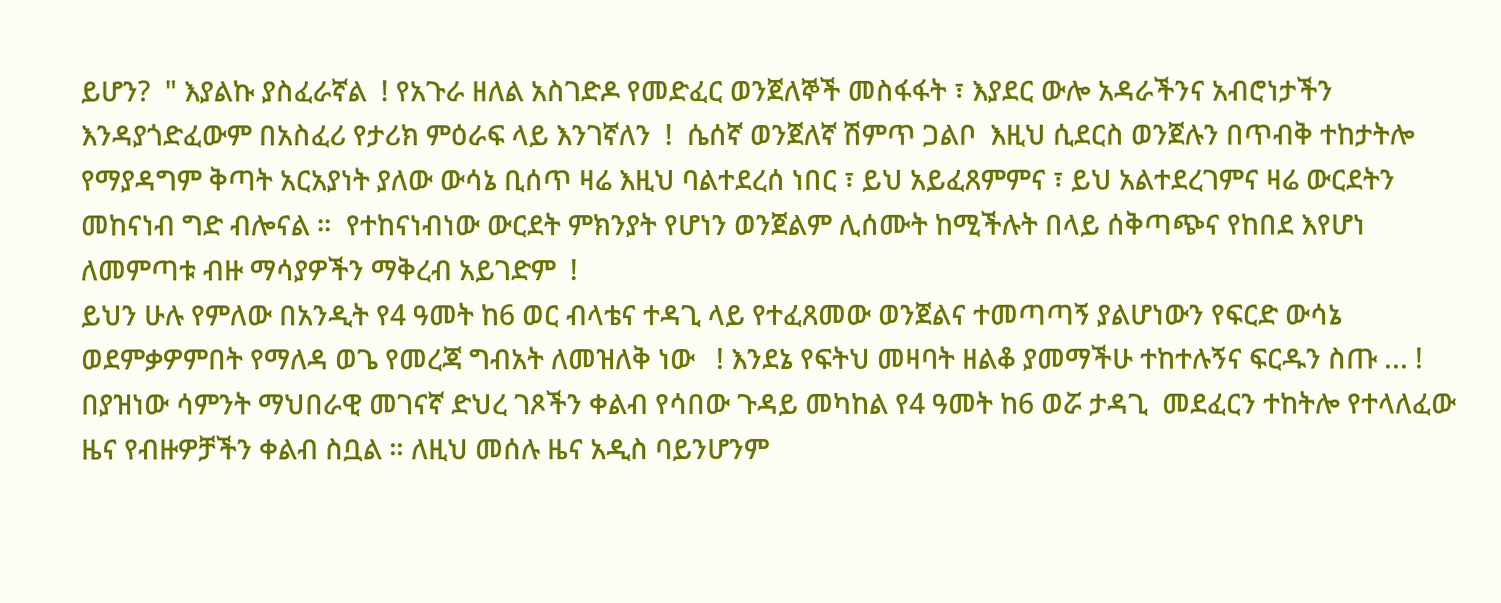ይሆን?  " እያልኩ ያስፈራኛል  ! የአጉራ ዘለል አስገድዶ የመድፈር ወንጀለኞች መስፋፋት ፣ እያደር ውሎ አዳራችንና አብሮነታችን እንዳያጎድፈውም በአስፈሪ የታሪክ ምዕራፍ ላይ እንገኛለን  !  ሴሰኛ ወንጀለኛ ሽምጥ ጋልቦ  እዚህ ሲደርስ ወንጀሉን በጥብቅ ተከታትሎ የማያዳግም ቅጣት አርአያነት ያለው ውሳኔ ቢሰጥ ዛሬ እዚህ ባልተደረሰ ነበር ፣ ይህ አይፈጸምምና ፣ ይህ አልተደረገምና ዛሬ ውርደትን መከናነብ ግድ ብሎናል ።  የተከናነብነው ውርደት ምክንያት የሆነን ወንጀልም ሊሰሙት ከሚችሉት በላይ ሰቅጣጭና የከበደ እየሆነ ለመምጣቱ ብዙ ማሳያዎችን ማቅረብ አይገድም  !
ይህን ሁሉ የምለው በአንዲት የ4 ዓመት ከ6 ወር ብላቴና ተዳጊ ላይ የተፈጸመው ወንጀልና ተመጣጣኝ ያልሆነውን የፍርድ ውሳኔ ወደምቃዎምበት የማለዳ ወጌ የመረጃ ግብአት ለመዝለቅ ነው   ! እንደኔ የፍትህ መዛባት ዘልቆ ያመማችሁ ተከተሉኝና ፍርዱን ስጡ ... !
በያዝነው ሳምንት ማህበራዊ መገናኛ ድህረ ገጾችን ቀልብ የሳበው ጉዳይ መካከል የ4 ዓመት ከ6 ወሯ ታዳጊ  መደፈርን ተከትሎ የተላለፈው ዜና የብዙዎቻችን ቀልብ ስቧል ። ለዚህ መሰሉ ዜና አዲስ ባይንሆንም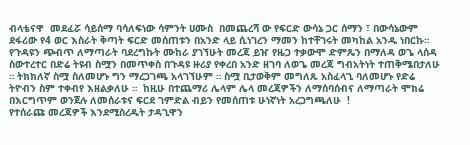ብላቴናዋ  መደፈሯ ሳይሰማ ባሳለፍነው ሳምንት ሀሙስ  በመጨረሻ ው የፍርድ ውሳኔ ጋር ሰማን ፣ በውሳኔውም ደፋሪው የ4 ወር እስራት ቅጣት ፍርድ መሰጠቱን በአንድ ላይ ሲነገረን ማመን ከተቸገሩት መካከል አንዱ ነበርኩ።  የጉዳዩን ጭብጥ ለማጣራት ባደረግኩት ሙከራ ያገኘሁት መረጃ ይዠ የዜጋ ተቃውሞ ድምጼን በማለዳ ወጌ ላሰዳ ስውተረተር በድሬ ትዩብ ስሟን በመጥቀስ በጉዳዩ ዙሪያ የቀረበ አንድ ዘገባ ለወጌ መረጃ ግብአትነት ተጠቅሜበታለሁ ። ትክክለኛ ስሟ ስለመሆኑ ግን ማረጋገጫ አላገኘሁም ። ስሟ ቢታወቅም መግለጹ አስፈላጊ ባለመሆኑ የድሬ ትዮብን ስም ተቀብየ እዘልቃለሁ ።  ከዚሁ በተጨማሪ ሌላም ሌላ መረጃዎችን ለማሰባሰብና ለማጣራት ሞክሬ በእርግጥም ወንጀሉ ለመሰራቱና ፍርደ ገምድል ብይን የመሰጠቱ ሁነኛነት አረጋግጫለሁ  !
የተሰራጩ መረጃዎች እንደሚስረዱት ታዳጊዋን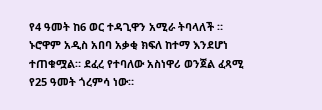የ4 ዓመት ከ6 ወር ተዳጊዋን አሚራ ትባላለች ።  ኑሮዋም አዲስ አበባ አቃቂ ክፍለ ከተማ እንደሆነ ተጠቁሟል። ደፈረ የተባለው አስነዋሪ ወንጀል ፈጻሚ የ25 ዓመት ጎረምሳ ነው።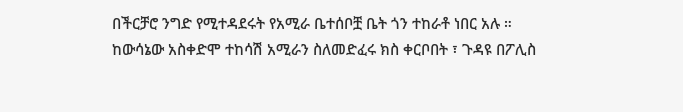በችርቻሮ ንግድ የሚተዳደሩት የአሚራ ቤተሰቦቿ ቤት ጎን ተከራቶ ነበር አሉ ።
ከውሳኔው አስቀድሞ ተከሳሽ አሚራን ስለመድፈሩ ክስ ቀርቦበት ፣ ጉዳዩ በፖሊስ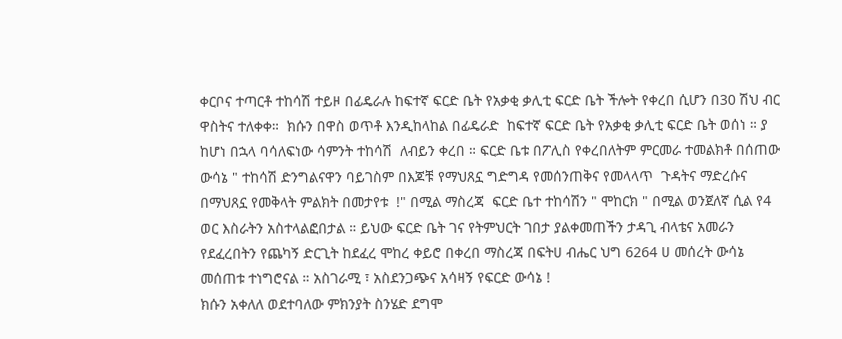ቀርቦና ተጣርቶ ተከሳሽ ተይዞ በፊዴራሉ ከፍተኛ ፍርድ ቤት የአቃቂ ቃሊቲ ፍርድ ቤት ችሎት የቀረበ ሲሆን በ30 ሽህ ብር ዋስትና ተለቀቀ።  ክሱን በዋስ ወጥቶ እንዲከላከል በፊዴራድ  ከፍተኛ ፍርድ ቤት የአቃቂ ቃሊቲ ፍርድ ቤት ወሰነ ። ያ ከሆነ በኋላ ባሳለፍነው ሳምንት ተከሳሽ  ለብይን ቀረበ ። ፍርድ ቤቱ በፖሊስ የቀረበለትም ምርመራ ተመልክቶ በሰጠው ውሳኔ " ተከሳሽ ድንግልናዋን ባይገስም በእጆቹ የማህጸኗ ግድግዳ የመሰንጠቅና የመላላጥ  ጉዳትና ማድረሱና በማህጸኗ የመቅላት ምልክት በመታየቱ  !" በሚል ማስረጃ  ፍርድ ቤተ ተከሳሽን " ሞከርክ " በሚል ወንጀለኛ ሲል የ4 ወር እስራትን አስተላልፎበታል ። ይህው ፍርድ ቤት ገና የትምህርት ገበታ ያልቀመጠችን ታዳጊ ብላቴና አመራን  የደፈረበትን የጨካኝ ድርጊት ከደፈረ ሞከረ ቀይሮ በቀረበ ማስረጃ በፍትሀ ብሔር ህግ 6264 ሀ መሰረት ውሳኔ መሰጠቱ ተነግሮናል ። አስገራሚ ፣ አስደንጋጭና አሳዛኝ የፍርድ ውሳኔ !
ክሱን አቀለለ ወደተባለው ምክንያት ስንሄድ ደግሞ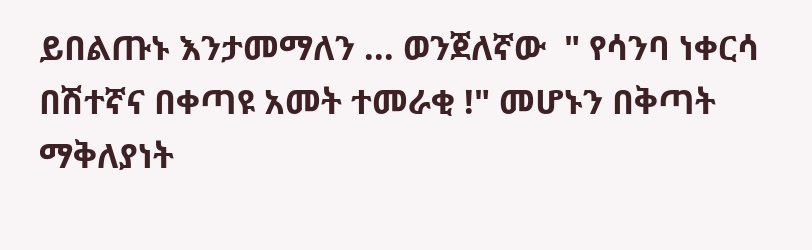ይበልጡኑ እንታመማለን ... ወንጀለኛው  " የሳንባ ነቀርሳ በሽተኛና በቀጣዩ አመት ተመራቂ !" መሆኑን በቅጣት ማቅለያነት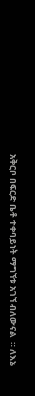አቅርቦ በፍርድ ቤቶ ተቀባይነት ማግኘቱ አገኘ ብለውናል  ። ለእኔ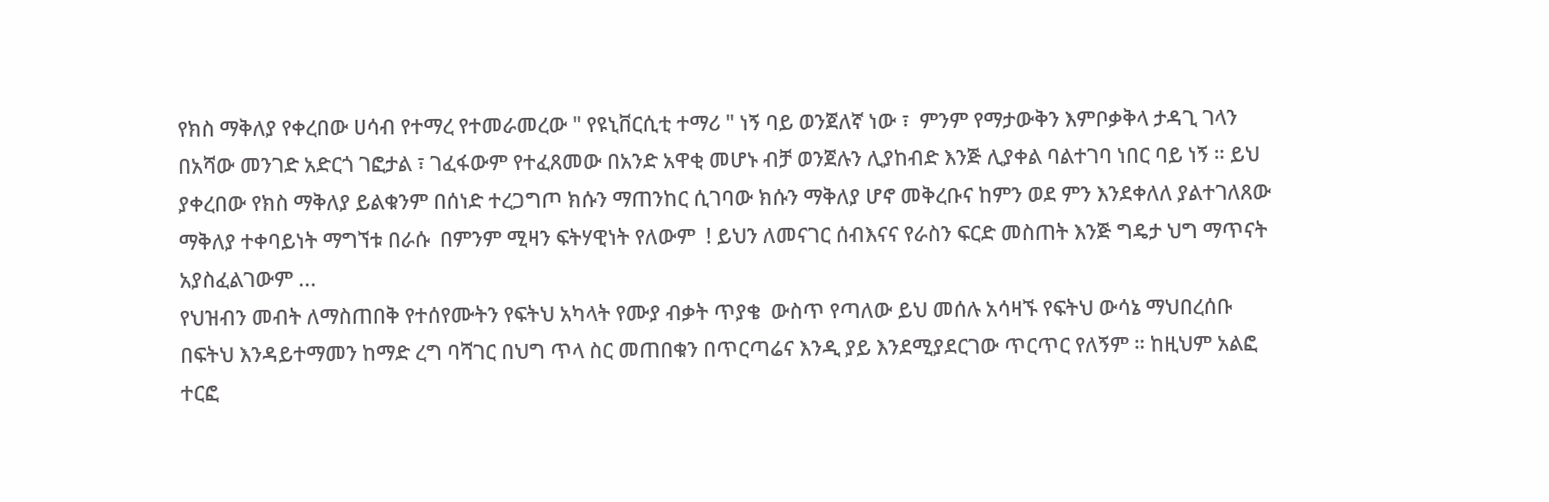የክስ ማቅለያ የቀረበው ሀሳብ የተማረ የተመራመረው " የዩኒቨርሲቲ ተማሪ " ነኝ ባይ ወንጀለኛ ነው ፣  ምንም የማታውቅን እምቦቃቅላ ታዳጊ ገላን በአሻው መንገድ አድርጎ ገፎታል ፣ ገፈፋውም የተፈጸመው በአንድ አዋቂ መሆኑ ብቻ ወንጀሉን ሊያከብድ እንጅ ሊያቀል ባልተገባ ነበር ባይ ነኝ ። ይህ ያቀረበው የክስ ማቅለያ ይልቁንም በሰነድ ተረጋግጦ ክሱን ማጠንከር ሲገባው ክሱን ማቅለያ ሆኖ መቅረቡና ከምን ወደ ምን እንደቀለለ ያልተገለጸው ማቅለያ ተቀባይነት ማግኘቱ በራሱ  በምንም ሚዛን ፍትሃዊነት የለውም  ! ይህን ለመናገር ሰብእናና የራስን ፍርድ መስጠት እንጅ ግዴታ ህግ ማጥናት አያስፈልገውም ...
የህዝብን መብት ለማስጠበቅ የተሰየሙትን የፍትህ አካላት የሙያ ብቃት ጥያቄ  ውስጥ የጣለው ይህ መሰሉ አሳዛኙ የፍትህ ውሳኔ ማህበረሰቡ በፍትህ እንዳይተማመን ከማድ ረግ ባሻገር በህግ ጥላ ስር መጠበቁን በጥርጣሬና እንዲ ያይ እንደሚያደርገው ጥርጥር የለኝም ። ከዚህም አልፎ ተርፎ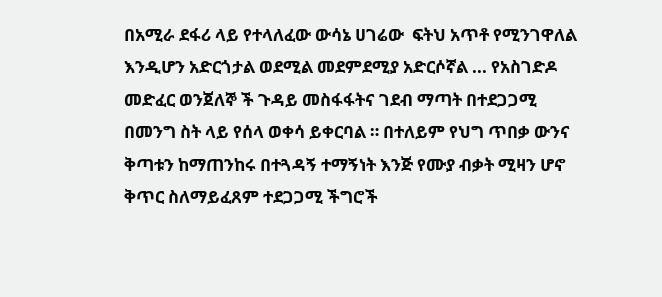በአሚራ ደፋሪ ላይ የተላለፈው ውሳኔ ሀገሬው  ፍትህ አጥቶ የሚንገዋለል እንዲሆን አድርጎታል ወደሚል መደምደሚያ አድርሶኛል ... የአስገድዶ መድፈር ወንጀለኞ ች ጉዳይ መስፋፋትና ገደብ ማጣት በተደጋጋሚ በመንግ ስት ላይ የሰላ ወቀሳ ይቀርባል ። በተለይም የህግ ጥበቃ ውንና ቅጣቱን ከማጠንከሩ በተጓዳኝ ተማኝነት እንጅ የሙያ ብቃት ሚዛን ሆኖ ቅጥር ስለማይፈጸም ተደጋጋሚ ችግሮች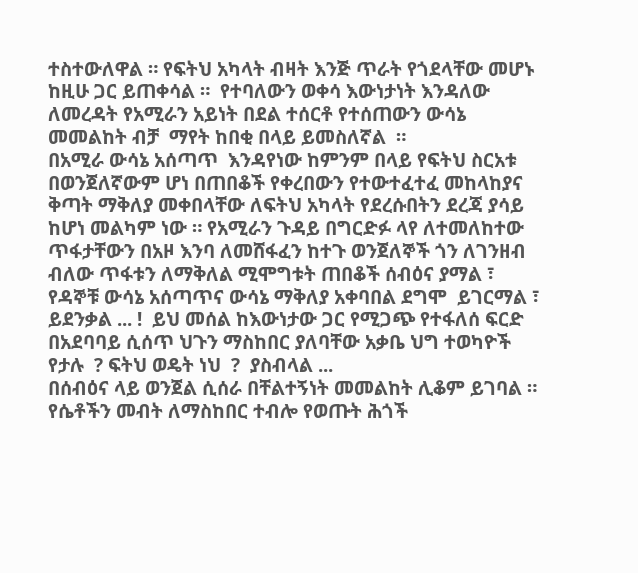ተስተውለዋል ። የፍትህ አካላት ብዛት እንጅ ጥራት የጎደላቸው መሆኑ ከዚሁ ጋር ይጠቀሳል ።  የተባለውን ወቀሳ እውነታነት እንዳለው ለመረዳት የአሚራን አይነት በደል ተሰርቶ የተሰጠውን ውሳኔ መመልከት ብቻ  ማየት ከበቂ በላይ ይመስለኛል  ።
በአሚራ ውሳኔ አሰጣጥ  እንዳየነው ከምንም በላይ የፍትህ ስርአቱ በወንጀለኛውም ሆነ በጠበቆች የቀረበውን የተውተፈተፈ መከላከያና ቅጣት ማቅለያ መቀበላቸው ለፍትህ አካላት የደረሱበትን ደረጃ ያሳይ ከሆነ መልካም ነው ። የአሚራን ጉዳይ በግርድፉ ላየ ለተመለከተው   ጥፋታቸውን በአዞ እንባ ለመሸፋፈን ከተጉ ወንጀለኞች ጎን ለገንዘብ ብለው ጥፋቱን ለማቅለል ሚሞግቱት ጠበቆች ሰብዕና ያማል ፣  የዳኞቹ ውሳኔ አሰጣጥና ውሳኔ ማቅለያ አቀባበል ደግሞ  ይገርማል ፣ ይደንቃል ... !  ይህ መሰል ከእውነታው ጋር የሚጋጭ የተፋለሰ ፍርድ  በአደባባይ ሲሰጥ ህጉን ማስከበር ያለባቸው አቃቤ ህግ ተወካዮች የታሉ  ? ፍትህ ወዴት ነህ  ?  ያስብላል ...
በሰብዕና ላይ ወንጀል ሲሰራ በቸልተኝነት መመልከት ሊቆም ይገባል ።  የሴቶችን መብት ለማስከበር ተብሎ የወጡት ሕጎች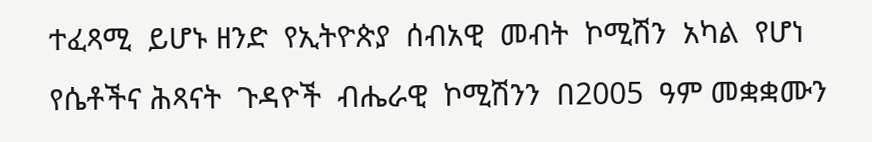ተፈጻሚ  ይሆኑ ዘንድ  የኢትዮጵያ  ሰብአዊ  መብት  ኮሚሽን  አካል  የሆነ  የሴቶችና ሕጻናት  ጉዳዮች  ብሔራዊ  ኮሚሽንን  በ2005  ዓም መቋቋሙን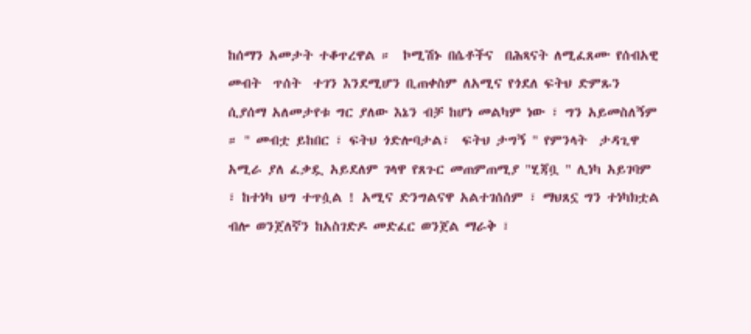ከሰማን አመታት ተቆጥረዋል ።  ኮሚሽኑ በሴቶችና  በሕጻናት ለሚፈጸሙ የሰብአዊ  መብት  ጥሰት  ተገን እንደሚሆን ቢጠቀስም ለአሚና የጎደለ ፍትህ ድምጹን ሲያሰማ አለመታየቱ ግር ያለው እኔን ብቻ ከሆነ መልካም ነው ፣ ግን አይመስለኝም ። " መብቷ ይከበር ፣ ፍትህ ጎድሎባታል፣  ፍትህ ታግኝ " የምንላት  ታዳጊዋ አሚራ ያለ ፈቃዷ አይደለም ገላዋ የጸጉር መጠምጠሚያ "ሂጃቧ " ሊነካ አይገባም ፣ ከተነካ ህግ ተጥሷል ! አሚና ድንግልናዋ አልተገሰሰም ፣ ማህጸኗ ግን ተነካክቷል ብሎ ወንጀለኛን ከአስገድዶ መድፈር ወንጀል ማራቅ ፣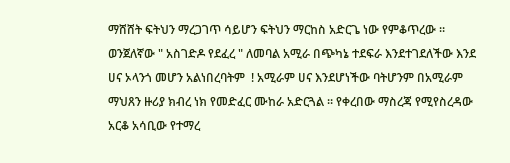ማሸሸት ፍትህን ማረጋገጥ ሳይሆን ፍትህን ማርከስ አድርጌ ነው የምቆጥረው ።  ወንጀለኛው " አስገድዶ የደፈረ " ለመባል አሚራ በጭካኔ ተደፍራ እንደተገደለችው እንደ ሀና ኦላንጎ መሆን አልነበረባትም  ! አሚራም ሀና እንደሆነችው ባትሆንም በአሚራም ማህጸን ዙሪያ ክብረ ነክ የመድፈር ሙከራ አድርጓል ። የቀረበው ማስረጃ የሚየስረዳው አርቆ አሳቢው የተማረ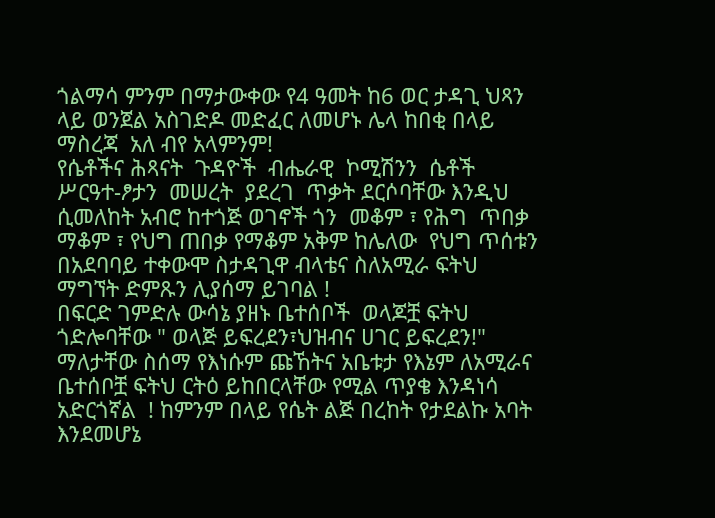ጎልማሳ ምንም በማታውቀው የ4 ዓመት ከ6 ወር ታዳጊ ህጻን ላይ ወንጀል አስገድዶ መድፈር ለመሆኑ ሌላ ከበቂ በላይ ማስረጃ  አለ ብየ አላምንም!
የሴቶችና ሕጻናት  ጉዳዮች  ብሔራዊ  ኮሚሽንን  ሴቶች  ሥርዓተ-ፆታን  መሠረት  ያደረገ  ጥቃት ደርሶባቸው እንዲህ ሲመለከት አብሮ ከተጎጅ ወገኖች ጎን  መቆም ፣ የሕግ  ጥበቃ  ማቆም ፣ የህግ ጠበቃ የማቆም አቅም ከሌለው  የህግ ጥሰቱን በአደባባይ ተቀውሞ ስታዳጊዋ ብላቴና ስለአሚራ ፍትህ ማግኘት ድምጹን ሊያሰማ ይገባል !
በፍርድ ገምድሉ ውሳኔ ያዘኑ ቤተሰቦች  ወላጆቿ ፍትህ ጎድሎባቸው " ወላጅ ይፍረደን፣ህዝብና ሀገር ይፍረደን!" ማለታቸው ስሰማ የእነሱም ጩኸትና አቤቱታ የእኔም ለአሚራና ቤተሰቦቿ ፍትህ ርትዕ ይከበርላቸው የሚል ጥያቄ እንዳነሳ አድርጎኛል  ! ከምንም በላይ የሴት ልጅ በረከት የታደልኩ አባት እንደመሆኔ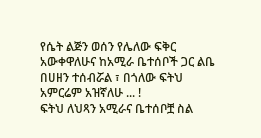የሴት ልጅን ወሰን የሌለው ፍቅር አውቀዋለሁና ከአሚራ ቤተሰቦች ጋር ልቤ በሀዘን ተሰብሯል ፣ በጎለው ፍትህ አምርሬም አዝኛለሁ ... !
ፍትህ ለህጻን አሚራና ቤተሰቦቿ ስል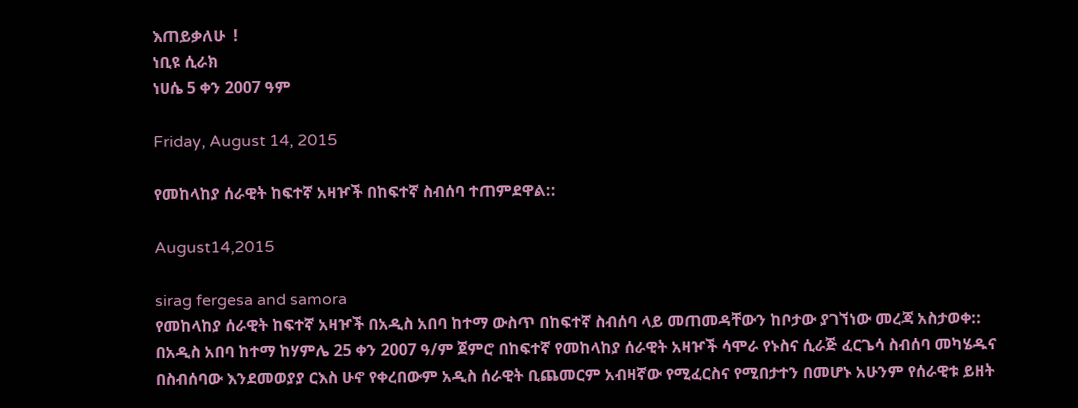እጠይቃለሁ  !
ነቢዩ ሲራክ
ነሀሴ 5 ቀን 2007 ዓም

Friday, August 14, 2015

የመከላከያ ሰራዊት ከፍተኛ አዛዦች በከፍተኛ ስብሰባ ተጠምደዋል::

August14,2015

sirag fergesa and samora
የመከላከያ ሰራዊት ከፍተኛ አዛዦች በአዲስ አበባ ከተማ ውስጥ በከፍተኛ ስብሰባ ላይ መጠመዳቸውን ከቦታው ያገኘነው መረጃ አስታወቀ:: በአዲስ አበባ ከተማ ከሃምሌ 25 ቀን 2007 ዓ/ም ጀምሮ በከፍተኛ የመከላከያ ሰራዊት አዛዦች ሳሞራ የኑስና ሲራጅ ፈርጌሳ ስብሰባ መካሄዱና በስብሰባው እንደመወያያ ርእስ ሁኖ የቀረበውም አዲስ ሰራዊት ቢጨመርም አብዛኛው የሚፈርስና የሚበታተን በመሆኑ አሁንም የሰራዊቱ ይዘት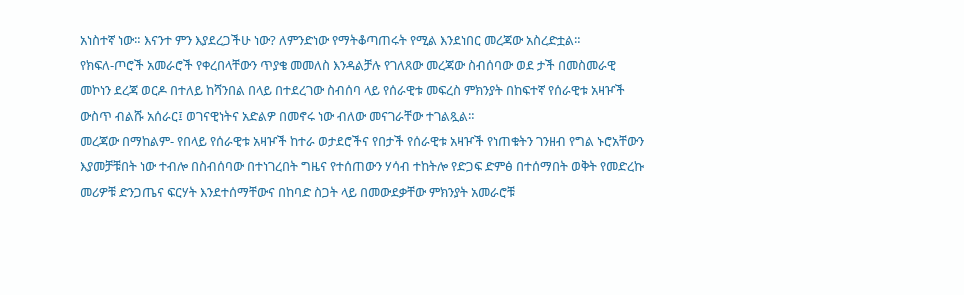አነስተኛ ነው። እናንተ ምን እያደረጋችሁ ነው? ለምንድነው የማትቆጣጠሩት የሚል እንደነበር መረጃው አስረድቷል።
የክፍለ-ጦሮች አመራሮች የቀረበላቸውን ጥያቄ መመለስ እንዳልቻሉ የገለጸው መረጃው ስብሰባው ወደ ታች በመስመራዊ መኮነን ደረጃ ወርዶ በተለይ ከሻንበል በላይ በተደረገው ስብሰባ ላይ የሰራዊቱ መፍረስ ምክንያት በከፍተኛ የሰራዊቱ አዛዦች ውስጥ ብልሹ አሰራር፤ ወገናዊነትና አድልዎ በመኖሩ ነው ብለው መናገራቸው ተገልጿል።
መረጃው በማከልም- የበላይ የሰራዊቱ አዛዦች ከተራ ወታደሮችና የበታች የሰራዊቱ አዛዦች የነጠቁትን ገንዘብ የግል ኑሮአቸውን እያመቻቹበት ነው ተብሎ በስብሰባው በተነገረበት ግዜና የተሰጠውን ሃሳብ ተከትሎ የድጋፍ ድምፅ በተሰማበት ወቅት የመድረኩ መሪዎቹ ድንጋጤና ፍርሃት እንደተሰማቸውና በከባድ ስጋት ላይ በመውደቃቸው ምክንያት አመራሮቹ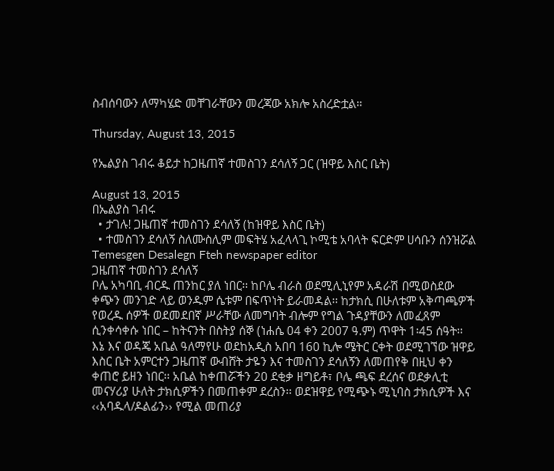ስብሰባውን ለማካሄድ መቸገራቸውን መረጃው አክሎ አስረድቷል።

Thursday, August 13, 2015

የኤልያስ ገብሩ ቆይታ ከጋዜጠኛ ተመስገን ደሳለኝ ጋር (ዝዋይ እስር ቤት)

August 13, 2015
በኤልያስ ገብሩ
  • ታገሉ! ጋዜጠኛ ተመስገን ደሳለኝ (ከዝዋይ እስር ቤት)
  • ተመስገን ደሳለኝ ስለሙስሊም መፍትሄ አፈላላጊ ኮሚቴ አባላት ፍርድም ሀሳቡን ሰንዝሯል
Temesgen Desalegn Fteh newspaper editor
ጋዜጠኛ ተመስገን ደሳለኝ
ቦሌ አካባቢ ብርዱ ጠንከር ያለ ነበር፡፡ ከቦሌ ብራስ ወደሚሊኒየም አዳራሽ በሚወስደው ቀጭን መንገድ ላይ ወንዱም ሴቱም በፍጥነት ይራመዳል፡፡ ከታክሲ በሁለቱም አቅጣጫዎች የወረዱ ሰዎች ወደመደበኛ ሥራቸው ለመግባት ብሎም የግል ጉዳያቸውን ለመፈጸም ሲንቀሳቀሱ ነበር – ከትናንት በስትያ ሰኞ (ነሐሴ 04 ቀን 2007 ዓ.ም) ጥዋት 1፡45 ሰዓት፡፡
እኔ እና ወዳጄ አቤል ዓለማየሁ ወደከአዲስ አበባ 160 ኪሎ ሜትር ርቀት ወደሚገኘው ዝዋይ እስር ቤት አምርተን ጋዜጠኛ ውብሸት ታዬን እና ተመስገን ደሳለኝን ለመጠየቅ በዚህ ቀን ቀጠሮ ይዘን ነበር፡፡ አቤል ከቀጠሯችን 20 ደቂቃ ዘግይቶ፣ ቦሌ ጫፍ ደረሰና ወደቃሊቲ መናሃሪያ ሁለት ታክሲዎችን በመጠቀም ደረስን፡፡ ወደዝዋይ የሚጭኑ ሚኒባስ ታክሲዎች እና ‹‹አባዱላ/ዶልፊን›› የሚል መጠሪያ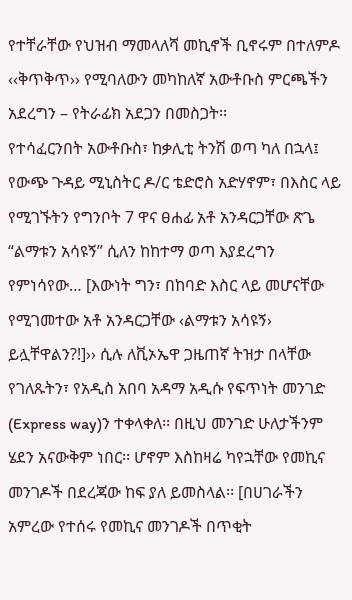የተቸራቸው የህዝብ ማመላለሻ መኪኖች ቢኖሩም በተለምዶ ‹‹ቅጥቅጥ›› የሚባለውን መካከለኛ አውቶቡስ ምርጫችን አደረግን – የትራፊክ አደጋን በመስጋት፡፡
የተሳፈርንበት አውቶቡስ፣ ከቃሊቲ ትንሽ ወጣ ካለ በኋላ፤ የውጭ ጉዳይ ሚኒስትር ዶ/ር ቴድሮስ አድሃኖም፣ በእስር ላይ የሚገኙትን የግንቦት 7 ዋና ፀሐፊ አቶ አንዳርጋቸው ጽጌ “ልማቱን አሳዩኝ” ሲለን ከከተማ ወጣ እያደረግን የምነሳየው… [እውነት ግን፣ በከባድ እስር ላይ መሆናቸው የሚገመተው አቶ አንዳርጋቸው ‹ልማቱን አሳዩኝ› ይሏቸዋልን?!]›› ሲሉ ለቪኦኤዋ ጋዜጠኛ ትዝታ በላቸው የገለጹትን፣ የአዲስ አበባ አዳማ አዲሱ የፍጥነት መንገድ (Express way)ን ተቀላቀለ፡፡ በዚህ መንገድ ሁለታችንም ሄደን አናውቅም ነበር፡፡ ሆኖም እስከዛሬ ካየኋቸው የመኪና መንገዶች በደረጃው ከፍ ያለ ይመስላል፡፡ [በሀገራችን አምረው የተሰሩ የመኪና መንገዶች በጥቂት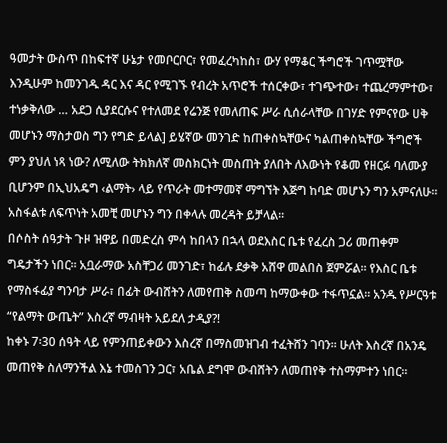ዓመታት ውስጥ በከፍተኛ ሁኔታ የመቦርቦር፣ የመፈረካከስ፣ ውሃ የማቆር ችግሮች ገጥሟቸው እንዲሁም ከመንገዱ ዳር እና ዳር የሚገኙ የብረት አጥሮች ተሰርቀው፣ ተገጭተው፣ ተጨረማምተው፣ ተነቃቅለው … አደጋ ሲያደርሱና የተለመደ የሬንጅ የመለጠፍ ሥራ ሲሰራላቸው በገሃድ የምናየው ሀቅ መሆኑን ማስታወስ ግን የግድ ይላል] ይሄኛው መንገድ ከጠቀስኳቸውና ካልጠቀስኳቸው ችግሮች ምን ያህለ ነጻ ነው? ለሚለው ትክክለኛ መስክርነት መስጠት ያለበት ለእውነት የቆመ የዘርፉ ባለሙያ ቢሆንም በኢህአዴግ ‹ልማት› ላይ የጥራት መተማመኛ ማግኘት እጅግ ከባድ መሆኑን ግን አምናለሁ፡፡ አስፋልቱ ለፍጥነት አመቺ መሆኑን ግን በቀላሉ መረዳት ይቻላል፡፡
በሶስት ሰዓታት ጉዞ ዝዋይ በመድረስ ምሳ ከበላን በኋላ ወደእስር ቤቱ የፈረስ ጋሪ መጠቀም ግዴታችን ነበር፡፡ አቧራማው አስቸጋሪ መንገድ፣ ከፊሉ ደቃቅ አሸዋ መልበስ ጀምሯል፡፡ የእስር ቤቱ የማስፋፊያ ግንባታ ሥራ፣ በፊት ውብሸትን ለመየጠቅ ስመጣ ከማውቀው ተፋጥኗል፡፡ አንዱ የሥርዓቱ “የልማት ውጤት” እስረኛ ማብዛት አይደለ ታዲያ?!
ከቀኑ 7፡30 ሰዓት ላይ የምንጠይቀውን እስረኛ በማስመዝገብ ተፈትሸን ገባን፡፡ ሁለት እስረኛ በአንዴ መጠየቅ ስለማንችል እኔ ተመስገን ጋር፣ አቤል ደግሞ ውብሸትን ለመጠየቅ ተስማምተን ነበር፡፡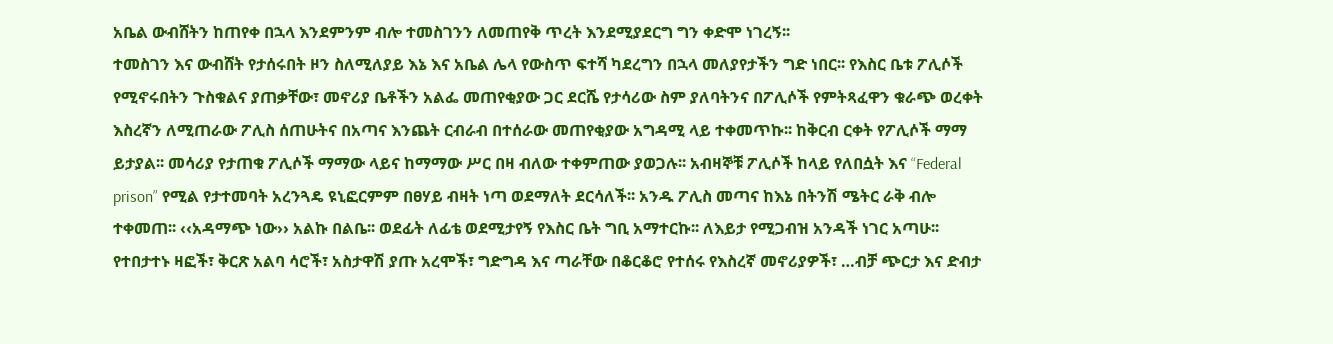አቤል ውብሸትን ከጠየቀ በኋላ እንደምንም ብሎ ተመስገንን ለመጠየቅ ጥረት እንደሚያደርግ ግን ቀድሞ ነገረኝ፡፡
ተመስገን እና ውብሸት የታሰሩበት ዞን ስለሚለያይ እኔ እና አቤል ሌላ የውስጥ ፍተሻ ካደረግን በኋላ መለያየታችን ግድ ነበር፡፡ የእስር ቤቱ ፖሊሶች የሚኖሩበትን ጉስቁልና ያጠቃቸው፣ መኖሪያ ቤቶችን አልፌ መጠየቂያው ጋር ደርሼ የታሳሪው ስም ያለባትንና በፖሊሶች የምትጻፈዋን ቁራጭ ወረቀት እስረኛን ለሚጠራው ፖሊስ ሰጠሁትና በአጣና እንጨት ርብራብ በተሰራው መጠየቂያው አግዳሚ ላይ ተቀመጥኩ፡፡ ከቅርብ ርቀት የፖሊሶች ማማ ይታያል፡፡ መሳሪያ የታጠቁ ፖሊሶች ማማው ላይና ከማማው ሥር በዛ ብለው ተቀምጠው ያወጋሉ፡፡ አብዛኞቹ ፖሊሶች ከላይ የለበሷት እና “Federal prison” የሚል የታተመባት አረንጓዴ ዩኒፎርምም በፀሃይ ብዛት ነጣ ወደማለት ደርሳለች፡፡ አንዱ ፖሊስ መጣና ከእኔ በትንሽ ሜትር ራቅ ብሎ ተቀመጠ፡፡ ‹‹አዳማጭ ነው›› አልኩ በልቤ፡፡ ወደፊት ለፊቴ ወደሚታየኝ የእስር ቤት ግቢ አማተርኩ፡፡ ለእይታ የሚጋብዝ አንዳች ነገር አጣሁ፡፡ የተበታተኑ ዛፎች፣ ቅርጽ አልባ ሳሮች፣ አስታዋሽ ያጡ አረሞች፣ ግድግዳ እና ጣራቸው በቆርቆሮ የተሰሩ የእስረኛ መኖሪያዎች፣ …ብቻ ጭርታ እና ድብታ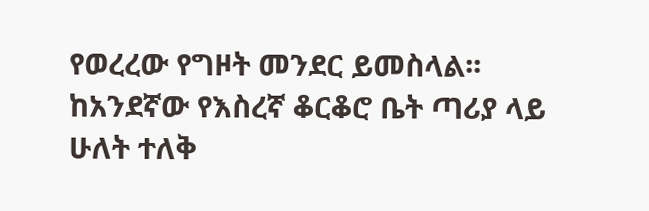የወረረው የግዞት መንደር ይመስላል፡፡
ከአንደኛው የእስረኛ ቆርቆሮ ቤት ጣሪያ ላይ ሁለት ተለቅ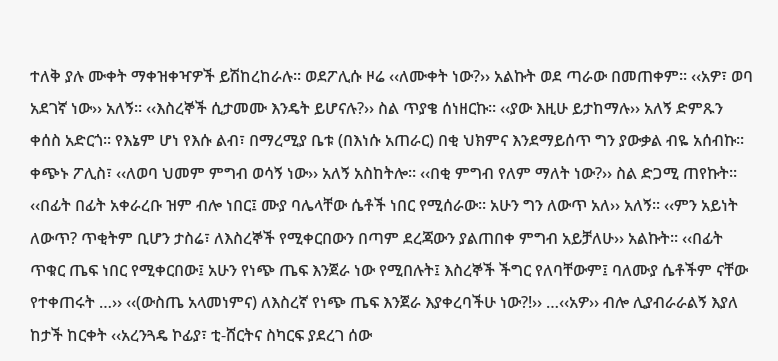ተለቅ ያሉ ሙቀት ማቀዝቀዣዎች ይሽከረከራሉ፡፡ ወደፖሊሱ ዞሬ ‹‹ለሙቀት ነው?›› አልኩት ወደ ጣራው በመጠቀም፡፡ ‹‹አዎ፣ ወባ አደገኛ ነው›› አለኝ፡፡ ‹‹እስረኞች ሲታመሙ እንዴት ይሆናሉ?›› ስል ጥያቄ ሰነዘርኩ፡፡ ‹‹ያው እዚሁ ይታከማሉ›› አለኝ ድምጹን ቀሰስ አድርጎ፡፡ የእኔም ሆነ የእሱ ልብ፣ በማረሚያ ቤቱ (በእነሱ አጠራር) በቂ ህክምና እንደማይሰጥ ግን ያውቃል ብዬ አሰብኩ፡፡ ቀጭኑ ፖሊስ፣ ‹‹ለወባ ህመም ምግብ ወሳኝ ነው›› አለኝ አስከትሎ፡፡ ‹‹በቂ ምግብ የለም ማለት ነው?›› ስል ድጋሚ ጠየኩት፡፡ ‹‹በፊት በፊት አቀራረቡ ዝም ብሎ ነበር፤ ሙያ ባሌላቸው ሴቶች ነበር የሚሰራው፡፡ አሁን ግን ለውጥ አለ›› አለኝ፡፡ ‹‹ምን አይነት ለውጥ? ጥቂትም ቢሆን ታስሬ፣ ለእስረኞች የሚቀርበውን በጣም ደረጃውን ያልጠበቀ ምግብ አይቻለሁ›› አልኩት፡፡ ‹‹በፊት ጥቁር ጤፍ ነበር የሚቀርበው፤ አሁን የነጭ ጤፍ እንጀራ ነው የሚበሉት፤ እስረኞች ችግር የለባቸውም፤ ባለሙያ ሴቶችም ናቸው የተቀጠሩት …›› ‹‹(ውስጤ አላመነምና) ለእስረኛ የነጭ ጤፍ እንጀራ እያቀረባችሁ ነው?!›› …‹‹አዎ›› ብሎ ሊያብራራልኝ እያለ ከታች ከርቀት ‹‹አረንጓዴ ኮፊያ፣ ቲ-ሸርትና ስካርፍ ያደረገ ሰው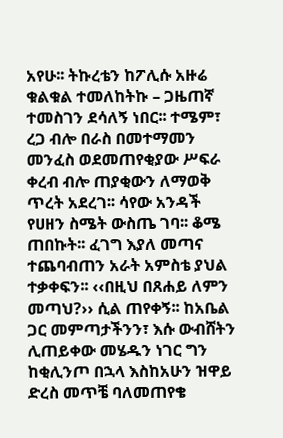አየሁ፡፡ ትኩረቴን ከፖሊሱ አዙሬ ቁልቁል ተመለከትኩ – ጋዜጠኛ ተመስገን ደሳለኝ ነበር፡፡ ተሜም፣ ረጋ ብሎ በራስ በመተማመን መንፈስ ወደመጠየቂያው ሥፍራ ቀረብ ብሎ ጠያቂውን ለማወቅ ጥረት አደረገ፡፡ ሳየው አንዳች የሀዘን ስሜት ውስጤ ገባ፡፡ ቆሜ ጠበኩት፡፡ ፈገግ እያለ መጣና ተጨባብጠን አራት አምስቴ ያህል ተቃቀፍን፡፡ ‹‹በዚህ በጸሐይ ለምን መጣህ?›› ሲል ጠየቀኝ፡፡ ከአቤል ጋር መምጣታችንን፣ እሱ ውብሸትን ሊጠይቀው መሄዱን ነገር ግን ከቂሊንጦ በኋላ እስከአሁን ዝዋይ ድረስ መጥቼ ባለመጠየቄ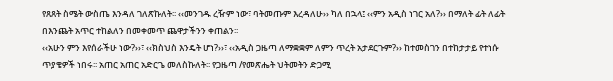የጸጸት ስሜት ውስጤ እንዳለ ገለጽኩለት፡፡ ‹‹መንገዱ ረዥም ነው፣ ባትመጡም እረዳለሁ›› ካለ በኋላ፤ ‹‹ምን አዲስ ነገር አለ?›› በማለት ፊት ለፊት በእንጨት አጥር ተከልለን በመቀመጥ ጨዋታችንን ቀጠልን፡፡
‹‹አሁን ምን እየሰራችሁ ነው?››፣ ‹‹ክስህስ እንዴት ሆነ?››፣ ‹‹አዲስ ጋዜጣ ለማቋቋም ለምን ጥረት አታደርጉም?›› ከተመስገን በተከታታይ የተነሱ ጥያቄዎች ነበሩ፡፡ አጠር አጠር አድርጌ መለስኩለት፡፡ የጋዜጣ /የመጽሔት ህትመትን ድጋሚ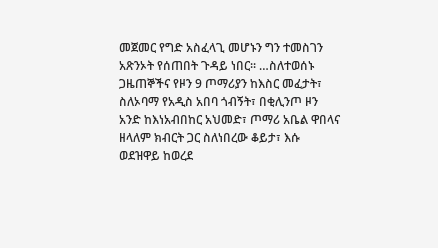መጀመር የግድ አስፈላጊ መሆኑን ግን ተመስገን አጽንኦት የሰጠበት ጉዳይ ነበር፡፡ …ስለተወሰኑ ጋዜጠኞችና የዞን 9 ጦማሪያን ከእስር መፈታት፣ ስለኦባማ የአዲስ አበባ ጎብኝት፣ በቂሊንጦ ዞን አንድ ከእነአብበከር አህመድ፣ ጦማሪ አቤል ዋበላና ዘላለም ክብርት ጋር ስለነበረው ቆይታ፣ እሱ ወደዝዋይ ከወረደ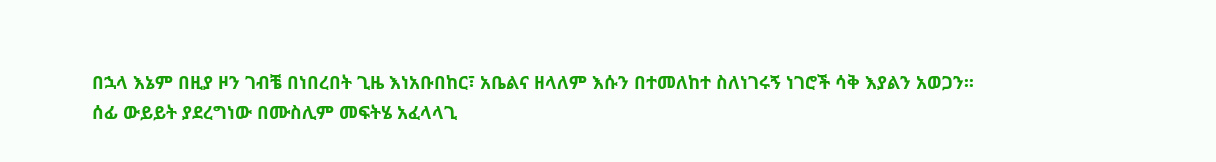በኋላ እኔም በዚያ ዞን ገብቼ በነበረበት ጊዜ እነአቡበከር፣ አቤልና ዘላለም እሱን በተመለከተ ስለነገሩኝ ነገሮች ሳቅ እያልን አወጋን፡፡
ሰፊ ውይይት ያደረግነው በሙስሊም መፍትሄ አፈላላጊ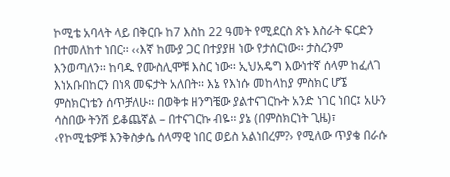ኮሚቴ አባላት ላይ በቅርቡ ከ7 እስከ 22 ዓመት የሚደርስ ጽኑ እስራት ፍርድን በተመለከተ ነበር፡፡ ‹‹እኛ ከሙያ ጋር በተያያዘ ነው የታሰርነው፡፡ ታስረንም እንወጣለን፡፡ ከባዱ የሙስሊሞቹ እስር ነው፡፡ ኢህአዴግ እውነተኛ ሰላም ከፈለገ እነአቡበከርን በነጻ መፍታት አለበት፡፡ እኔ የእነሱ መከላከያ ምስክር ሆኜ ምስክርነቴን ሰጥቻለሁ፡፡ በወቅቱ ዘንግቼው ያልተናገርኩት አንድ ነገር ነበር፤ አሁን ሳስበው ትንሽ ይቆጨኛል – በተናገርኩ ብዬ፡፡ ያኔ (በምስክርነት ጊዜ)፣ ‹የኮሚቴዎቹ እንቅስቃሴ ሰላማዊ ነበር ወይስ አልነበረም?› የሚለው ጥያቄ በራሱ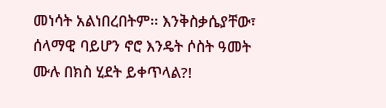መነሳት አልነበረበትም፡፡ እንቅስቃሴያቸው፣ ሰላማዊ ባይሆን ኖሮ እንዴት ሶስት ዓመት ሙሉ በክስ ሂደት ይቀጥላል?!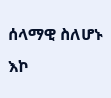ሰላማዊ ስለሆኑ እኮ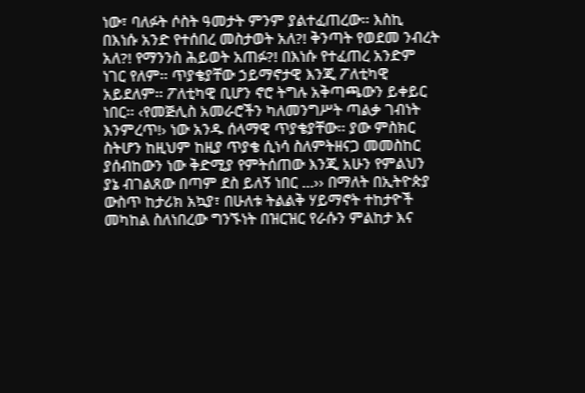ነው፣ ባለፉት ሶስት ዓመታት ምንም ያልተፈጠረው፡፡ እስኪ በእነሱ አንድ የተሰበረ መስታወት አለ?! ቅንጣት የወደመ ንብረት አለ?! የማንንስ ሕይወት አጠፉ?! በእነሱ የተፈጠረ አንድም ነገር የለም፡፡ ጥያቄያቸው ኃይማኖታዊ እንጂ ፖለቲካዊ አይደለም፡፡ ፖለቲካዊ ቢሆን ኖሮ ትግሉ አቅጣጫውን ይቀይር ነበር፡፡ ‹የመጅሊስ አመራሮችን ካለመንግሥት ጣልቃ ገብነት እንምረጥ!› ነው አንዱ ሰላማዊ ጥያቄያቸው፡፡ ያው ምስክር ስትሆን ከዚህም ከዚያ ጥያቄ ሲነሳ ስለምትዘናጋ መመስከር ያሰብከውን ነው ቅድሚያ የምትሰጠው እንጂ አሁን የምልህን ያኔ ብገልጸው በጣም ደስ ይለኝ ነበር …›› በማለት በኢትዮጵያ ውስጥ ከታሪክ አኳያ፣ በሁለቱ ትልልቅ ሃይማኖት ተከታዮች መካከል ስለነበረው ግንኙነት በዝርዝር የራሱን ምልከታ እና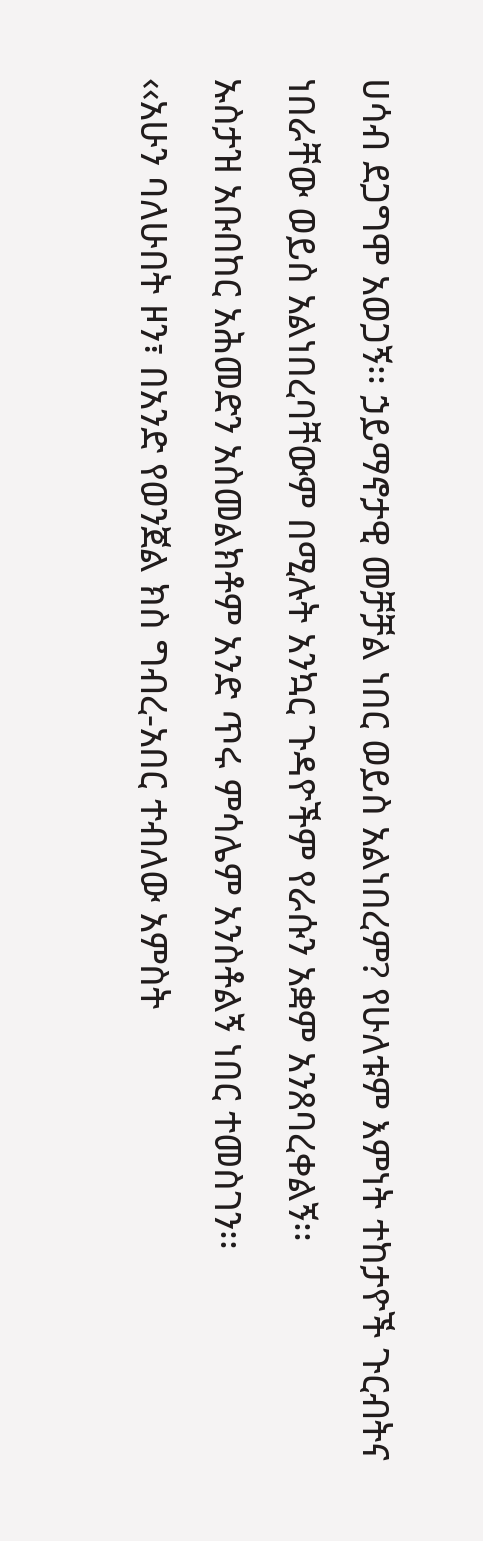ሀሳብ ደጋግሞ አወጋኝ፡፡ ኃይማኖታዊ መቻቻል ነበር ወይስ አልነበረም? የሁለቱም እምነት ተከታዮች ጉርብትና ነበራቸው ወይስ አልነበረባቸውም በሚሉት አንኳር ጉዳዮችም የራሱን አቋም አንጸባረቀልኝ፡፡
ኡስታዝ አቡበከር አሕመድን አስመልክቶም አንድ ጥሩ ምሳሌም አንስቶልኝ ነበር ተመስገን፡፡
‹‹አሁን ባለሁበት ዞን፣ በአንድ የወንጀል ክስ ግብረ-አበር ተብለው አምስት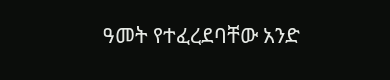ዓመት የተፈረደባቸው አንድ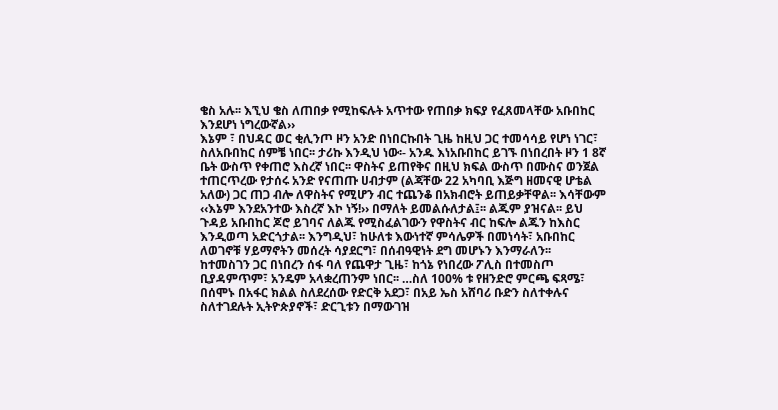ቄስ አሉ፡፡ እኚህ ቄስ ለጠበቃ የሚከፍሉት አጥተው የጠበቃ ክፍያ የፈጸመላቸው አቡበከር እንደሆነ ነግረውኛል››
እኔም ፣ በህዳር ወር ቂሊንጦ ዞን አንድ በነበርኩበት ጊዜ ከዚህ ጋር ተመሳሳይ የሆነ ነገር፣ ስለአቡበከር ሰምቼ ነበር፡፡ ታሪኩ እንዲህ ነው፡- አንዱ እነአቡበከር ይገኙ በነበረበት ዞን 1 8ኛ ቤት ውስጥ የቀጠሮ እስረኛ ነበር፡፡ ዋስትና ይጠየቅና በዚህ ክፍል ውስጥ በሙስና ወንጀል ተጠርጥረው የታሰሩ አንድ የናጠጡ ሀብታም (ልጃቸው 22 አካባቢ እጅግ ዘመናዊ ሆቴል አለው) ጋር ጠጋ ብሎ ለዋስትና የሚሆን ብር ተጨንቆ በአክብሮት ይጠይቃቸዋል፡፡ እሳቸውም ‹‹እኔም እንደአንተው እስረኛ እኮ ነኝ!›› በማለት ይመልሱለታል፤፡፡ ልጁም ያዝናል፡፡ ይህ ጉዳይ አቡበከር ጆሮ ይገባና ለልጁ የሚስፈልገውን የዋስትና ብር ከፍሎ ልጁን ከእስር እንዲወጣ አድርጎታል፡፡ እንግዲህ፣ ከሁለቱ እውነተኛ ምሳሌዎች በመነሳት፣ አቡበከር ለወገኖቹ ሃይማኖትን መሰረት ሳያደርግ፣ በሰብዓዊነት ደግ መሆኑን እንማራለን፡፡
ከተመስገን ጋር በነበረን ሰፋ ባለ የጨዋታ ጊዜ፣ ከጎኔ የነበረው ፖሊስ በተመስጦ ቢያዳምጥም፣ አንዴም አላቋረጠንም ነበር፡፡ …ስለ 100% ቱ የዘንድሮ ምርጫ ፍጻሜ፣ በሰሞኑ በአፋር ክልል ስለደረሰው የድርቅ አደጋ፣ በአይ ኤስ አሸባሪ ቡድን ስለተቀሉና ስለተገደሉት ኢትዮጵያኖች፣ ድርጊቱን በማውገዝ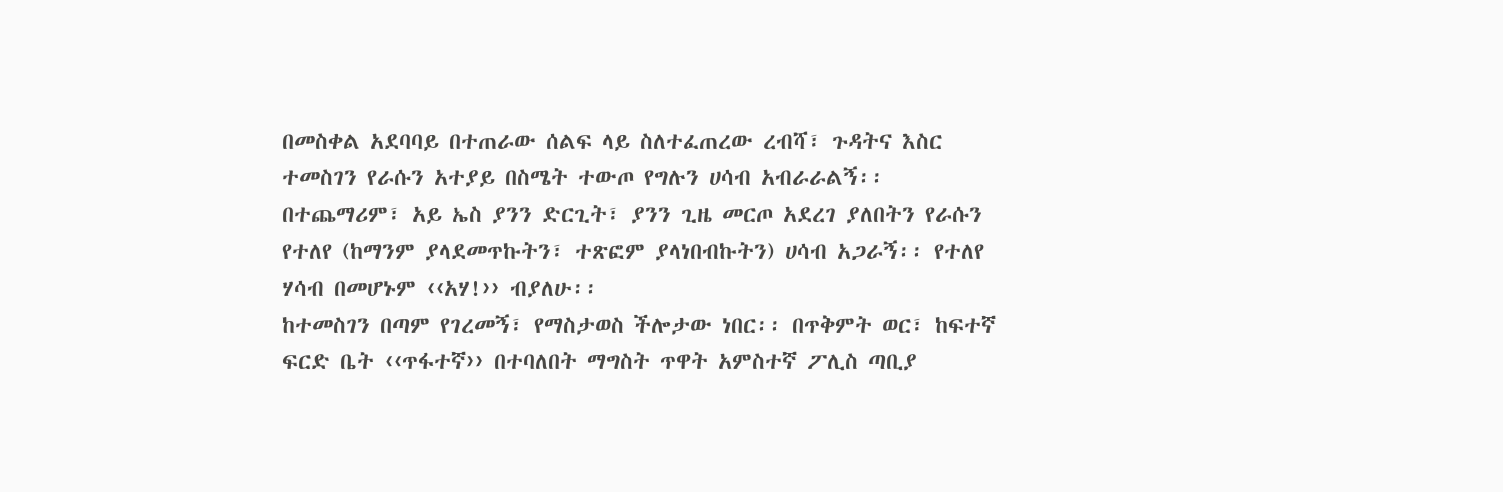በመስቀል አደባባይ በተጠራው ሰልፍ ላይ ስለተፈጠረው ረብሻ፣ ጉዳትና እስር ተመስገን የራሱን አተያይ በስሜት ተውጦ የግሉን ሀሳብ አብራራልኝ፡፡ በተጨማሪም፣ አይ ኤስ ያንን ድርጊት፣ ያንን ጊዜ መርጦ አደረገ ያለበትን የራሱን የተለየ (ከማንም ያላደመጥኩትን፣ ተጽፎም ያላነበብኩትን) ሀሳብ አጋራኝ፡፡ የተለየ ሃሳብ በመሆኑም ‹‹አሃ!›› ብያለሁ፡፡
ከተመስገን በጣም የገረመኝ፣ የማስታወስ ችሎታው ነበር፡፡ በጥቅምት ወር፣ ከፍተኛ ፍርድ ቤት ‹‹ጥፋተኛ›› በተባለበት ማግስት ጥዋት አምስተኛ ፖሊስ ጣቢያ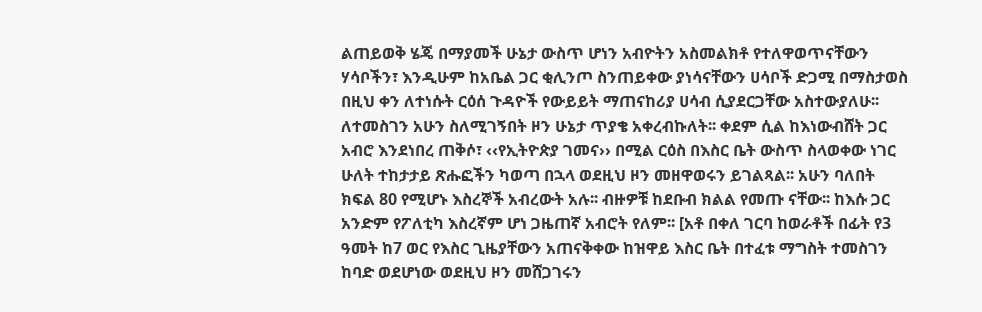ልጠይወቅ ሄጄ በማያመች ሁኔታ ውስጥ ሆነን አብዮትን አስመልክቶ የተለዋወጥናቸውን ሃሳቦችን፣ እንዲሁም ከአቤል ጋር ቂሊንጦ ስንጠይቀው ያነሳናቸውን ሀሳቦች ድጋሚ በማስታወስ በዚህ ቀን ለተነሱት ርዕሰ ጉዳዮች የውይይት ማጠናከሪያ ሀሳብ ሲያደርጋቸው አስተውያለሁ፡፡
ለተመስገን አሁን ስለሚገኝበት ዞን ሁኔታ ጥያቄ አቀረብኩለት፡፡ ቀደም ሲል ከእነውብሸት ጋር አብሮ እንደነበረ ጠቅሶ፣ ‹‹የኢትዮጵያ ገመና›› በሚል ርዕስ በእስር ቤት ውስጥ ስላወቀው ነገር ሁለት ተከታታይ ጽሑፎችን ካወጣ በኋላ ወደዚህ ዞን መዘዋወሩን ይገልጻል፡፡ አሁን ባለበት ክፍል 80 የሚሆኑ እስረኞች አብረውት አሉ፡፡ ብዙዎቹ ከደቡብ ክልል የመጡ ናቸው፡፡ ከእሱ ጋር አንድም የፖለቲካ እስረኛም ሆነ ጋዜጠኛ አብሮት የለም፡፡ [አቶ በቀለ ገርባ ከወራቶች በፊት የ3 ዓመት ከ7 ወር የእስር ጊዜያቸውን አጠናቅቀው ከዝዋይ እስር ቤት በተፈቱ ማግስት ተመስገን ከባድ ወደሆነው ወደዚህ ዞን መሸጋገሩን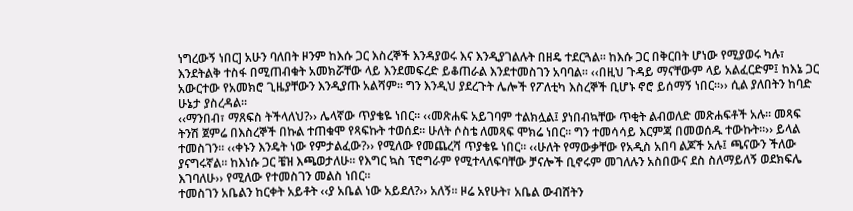ነግረውኝ ነበር] አሁን ባለበት ዞንም ከእሱ ጋር እስረኞች እንዳያወሩ እና እንዲያገልሉት በዘዴ ተደርጓል፡፡ ከእሱ ጋር በቅርበት ሆነው የሚያወሩ ካሉ፣ እንደትልቅ ተስፋ በሚጠብቁት አመክሯቸው ላይ እንደመፍረድ ይቆጠራል እንደተመስገን አባባል፡፡ ‹‹በዚህ ጉዳይ ማናቸውም ላይ አልፈርድም፤ ከእኔ ጋር አውርተው የአመክሮ ጊዜያቸውን እንዲያጡ አልሻም፡፡ ግን እንዲህ ያደረጉት ሌሎች የፖለቲካ እስረኞች ቢሆኑ ኖሮ ይሰማኝ ነበር፡፡›› ሲል ያለበትን ከባድ ሁኔታ ያስረዳል፡፡
‹‹ማንበብ፣ ማጸፍስ ትችላለህ?›› ሌላኛው ጥያቄዬ ነበር፡፡ ‹‹መጽሐፍ አይገባም ተልክሏል፤ ያነበብኳቸው ጥቂት ልብወለድ መጽሐፍቶች አሉ፡፡ መጻፍ ትንሽ ጀምሬ በእስረኞች በኩል ተጠቁሞ የጻፍኩት ተወሰደ፡፡ ሁለት ሶስቴ ለመጻፍ ሞክሬ ነበር፡፡ ግን ተመሳሳይ እርምጃ በመወሰዱ ተውኩት፡፡›› ይላል ተመስገን፡፡ ‹‹ቀኑን እንዴት ነው የምታልፈው?›› የሚለው የመጨረሻ ጥያቄዬ ነበር፡፡ ‹‹ሁለት የማውቃቸው የአዲስ አበባ ልጆች አሉ፤ ጫናውን ችለው ያናግሩኛል፡፡ ከእነሱ ጋር ቼዝ እጫወታለሁ፡፡ የእግር ኳስ ፕሮግራም የሚተላለፍባቸው ቻናሎች ቢኖሩም መገለሉን አስበውና ደስ ስለማይለኝ ወደክፍሌ እገባለሁ›› የሚለው የተመስገን መልስ ነበር፡፡
ተመስገን አቤልን ከርቀት አይቶት ‹‹ያ አቤል ነው አይደለ?›› አለኝ፡፡ ዞሬ አየሁት፣ አቤል ውብሸትን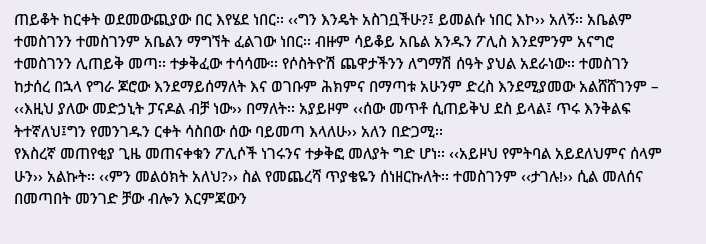ጠይቆት ከርቀት ወደመውጪያው በር እየሄደ ነበር፡፡ ‹‹ግን እንዴት አስገቧችሁ?፤ ይመልሱ ነበር እኮ›› አለኝ፡፡ አቤልም ተመስገንን ተመስገንም አቤልን ማግኘት ፈልገው ነበር፡፡ ብዙም ሳይቆይ አቤል አንዱን ፖሊስ እንደምንም አናግሮ ተመስገንን ሊጠይቅ መጣ፡፡ ተቃቅፈው ተሳሳሙ፡፡ የሶስትዮሽ ጨዋታችንን ለግማሽ ሰዓት ያህል አደራነው፡፡ ተመስገን ከታሰረ በኋላ የግራ ጆሮው እንደማይሰማለት እና ወገቡም ሕክምና በማጣቱ አሁንም ድረስ እንደሚያመው አልሸሸገንም – ‹‹እዚህ ያለው መድኃኒት ፓናዶል ብቻ ነው›› በማለት፡፡ አያይዞም ‹‹ሰው መጥቶ ሲጠይቅህ ደስ ይላል፤ ጥሩ እንቅልፍ ትተኛለህ፤ግን የመንገዱን ርቀት ሳስበው ሰው ባይመጣ እላለሁ›› አለን በድጋሚ፡፡
የእስረኛ መጠየቂያ ጊዜ መጠናቀቁን ፖሊሶች ነገሩንና ተቃቅፎ መለያት ግድ ሆነ፡፡ ‹‹አይዞህ የምትባል አይደለህምና ሰላም ሁን›› አልኩት፡፡ ‹‹ምን መልዕክት አለህ?›› ስል የመጨረሻ ጥያቄዬን ሰነዘርኩለት፡፡ ተመስገንም ‹‹ታገሉ!›› ሲል መለሰና በመጣበት መንገድ ቻው ብሎን እርምጃውን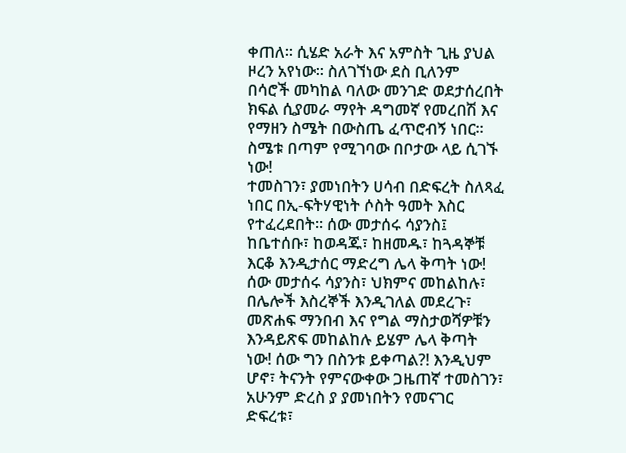ቀጠለ፡፡ ሲሄድ አራት እና አምስት ጊዜ ያህል ዞረን አየነው፡፡ ስለገኘነው ደስ ቢለንም በሳሮች መካከል ባለው መንገድ ወደታሰረበት ክፍል ሲያመራ ማየት ዳግመኛ የመረበሽ እና የማዘን ስሜት በውስጤ ፈጥሮብኝ ነበር፡፡ ስሜቱ በጣም የሚገባው በቦታው ላይ ሲገኙ ነው!
ተመስገን፣ ያመነበትን ሀሳብ በድፍረት ስለጻፈ ነበር በኢ-ፍትሃዊነት ሶስት ዓመት እስር የተፈረደበት፡፡ ሰው መታሰሩ ሳያንስ፤ ከቤተሰቡ፣ ከወዳጁ፣ ከዘመዱ፣ ከጓዳኞቹ እርቆ እንዲታሰር ማድረግ ሌላ ቅጣት ነው! ሰው መታሰሩ ሳያንስ፣ ህክምና መከልከሉ፣ በሌሎች እስረኞች እንዲገለል መደረጉ፣ መጽሐፍ ማንበብ እና የግል ማስታወሻዎቹን እንዳይጽፍ መከልከሉ ይሄም ሌላ ቅጣት ነው! ሰው ግን በስንቱ ይቀጣል?! እንዲህም ሆኖ፣ ትናንት የምናውቀው ጋዜጠኛ ተመስገን፣ አሁንም ድረስ ያ ያመነበትን የመናገር ድፍረቱ፣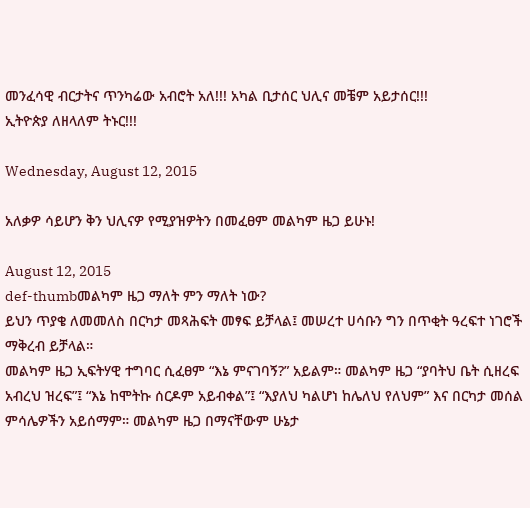መንፈሳዊ ብርታትና ጥንካሬው አብሮት አለ!!! አካል ቢታሰር ህሊና መቼም አይታሰር!!!
ኢትዮጵያ ለዘላለም ትኑር!!!

Wednesday, August 12, 2015

አለቃዎ ሳይሆን ቅን ህሊናዎ የሚያዝዎትን በመፈፀም መልካም ዜጋ ይሁኑ!

August 12, 2015
def-thumbመልካም ዜጋ ማለት ምን ማለት ነው?
ይህን ጥያቄ ለመመለስ በርካታ መጻሕፍት መፃፍ ይቻላል፤ መሠረተ ሀሳቡን ግን በጥቂት ዓረፍተ ነገሮች ማቅረብ ይቻላል።
መልካም ዜጋ ኢፍትሃዊ ተግባር ሲፈፀም “እኔ ምናገባኝ?” አይልም። መልካም ዜጋ “ያባትህ ቤት ሲዘረፍ አብረህ ዝረፍ”፤ “እኔ ከሞትኩ ሰርዶም አይብቀል”፤ “እያለህ ካልሆነ ከሌለህ የለህም” እና በርካታ መሰል ምሳሌዎችን አይሰማም። መልካም ዜጋ በማናቸውም ሁኔታ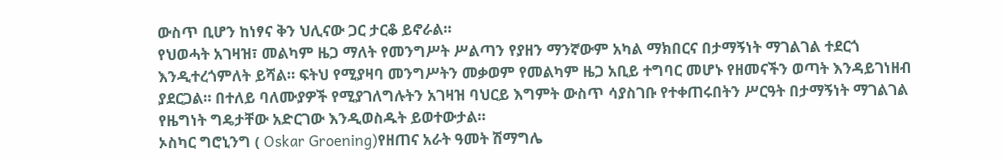ውስጥ ቢሆን ከነፃና ቅን ህሊናው ጋር ታርቆ ይኖራል።
የህወሓት አገዛዝ፣ መልካም ዜጋ ማለት የመንግሥት ሥልጣን የያዘን ማንኛውም አካል ማክበርና በታማኝነት ማገልገል ተደርጎ እንዲተረጎምለት ይሻል። ፍትህ የሚያዛባ መንግሥትን መቃወም የመልካም ዜጋ አቢይ ተግባር መሆኑ የዘመናችን ወጣት እንዳይገነዘብ ያደርጋል። በተለይ ባለሙያዎች የሚያገለግሉትን አገዛዝ ባህርይ እግምት ውስጥ ሳያስገቡ የተቀጠሩበትን ሥርዓት በታማኝነት ማገልገል የዜግነት ግዴታቸው አድርገው እንዲወስዱት ይወተውታል።
ኦስካር ግሮኒንግ ( Oskar Groening)የዘጠና አራት ዓመት ሽማግሌ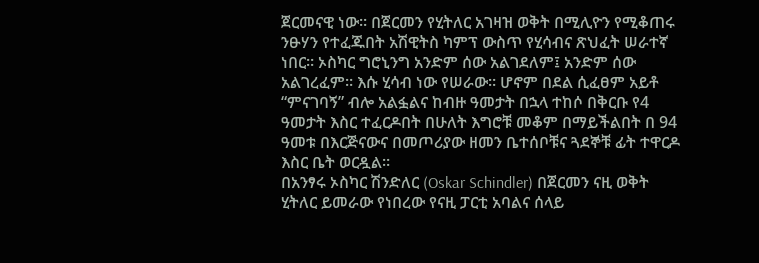ጀርመናዊ ነው። በጀርመን የሂትለር አገዛዝ ወቅት በሚሊዮን የሚቆጠሩ ንፁሃን የተፈጁበት አሽዊትስ ካምፕ ውስጥ የሂሳብና ጽህፈት ሠራተኛ ነበር። ኦስካር ግሮኒንግ አንድም ሰው አልገደለም፤ አንድም ሰው አልገረፈም። እሱ ሂሳብ ነው የሠራው። ሆኖም በደል ሲፈፀም አይቶ “ምናገባኝ” ብሎ አልፏልና ከብዙ ዓመታት በኋላ ተከሶ በቅርቡ የ4 ዓመታት እስር ተፈርዶበት በሁለት እግሮቹ መቆም በማይችልበት በ 94 ዓመቱ በእርጅናውና በመጦሪያው ዘመን ቤተሰቦቹና ጓደኞቹ ፊት ተዋርዶ እስር ቤት ወርዷል።
በአንፃሩ ኦስካር ሽንድለር (Oskar Schindler) በጀርመን ናዚ ወቅት ሂትለር ይመራው የነበረው የናዚ ፓርቲ አባልና ሰላይ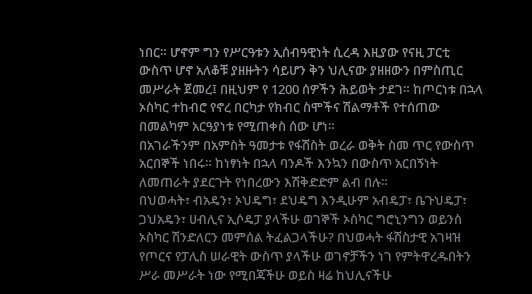ነበር። ሆኖም ግን የሥርዓቱን ኢሰብዓዊነት ሲረዳ እዚያው የናዚ ፓርቲ ውስጥ ሆኖ አለቆቹ ያዘዙትን ሳይሆን ቅን ህሊናው ያዘዘውን በምስጢር መሥራት ጀመረ፤ በዚህም የ 1200 ሰዎችን ሕይወት ታደገ። ከጦርነቱ በኋላ ኦስካር ተከብሮ የኖረ በርካታ የክብር ስሞችና ሽልማቶች የተሰጠው በመልካም አርዓያነቱ የሚጠቀስ ሰው ሆነ።
በአገራችንም በአምስት ዓመታቱ የፋሽስት ወረራ ወቅት ስመ ጥር የውስጥ አርበኞች ነበሩ። ከነፃነት በኋላ ባንዶች እንኳን በውስጥ አርበኝነት ለመጠራት ያደርጉት የነበረውን እሽቅድድም ልብ በሉ።
በህወሓት፣ ብአዴን፣ ኦህዴግ፣ ደህዴግ እንዲሁም አብዴፓ፣ ቤጉህዴፓ፣ ጋህአዴን፣ ሀብሊና ኢሶዴፓ ያላችሁ ወገኞች ኦስካር ግሮኒንግን ወይንስ ኦስካር ሽንድለርን መምሰል ትፈልጋላችሁ? በህወሓት ፋሽስታዊ አገዛዝ የጦርና የፓሊስ ሠራዊት ውስጥ ያላችሁ ወገኖቻችን ነገ የምትዋረዱበትን ሥራ መሥራት ነው የሚበጃችሁ ወይስ ዛሬ ከህሊናችሁ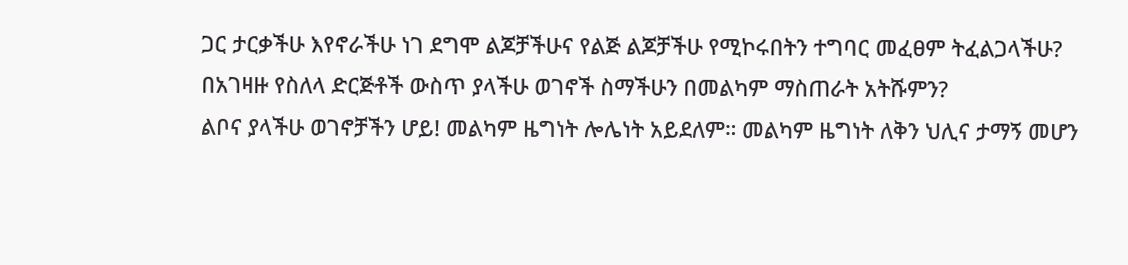ጋር ታርቃችሁ እየኖራችሁ ነገ ደግሞ ልጆቻችሁና የልጅ ልጆቻችሁ የሚኮሩበትን ተግባር መፈፀም ትፈልጋላችሁ? በአገዛዙ የስለላ ድርጅቶች ውስጥ ያላችሁ ወገኖች ስማችሁን በመልካም ማስጠራት አትሹምን?
ልቦና ያላችሁ ወገኖቻችን ሆይ! መልካም ዜግነት ሎሌነት አይደለም። መልካም ዜግነት ለቅን ህሊና ታማኝ መሆን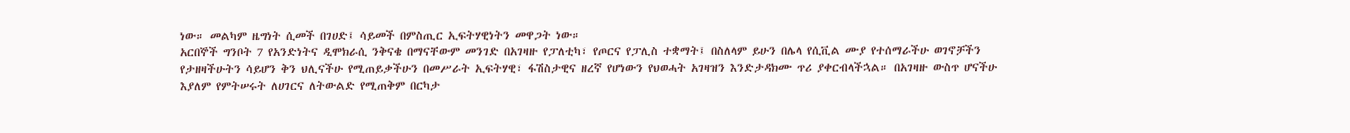ነው። መልካም ዜግነት ሲመች በገሀድ፤ ሳይመች በምስጢር ኢፍትሃዊነትን መዋጋት ነው።
አርበኞች ግንቦት 7 የአንድነትና ዲሞክራሲ ንቅናቄ በማናቸውም መንገድ በአገዛዙ የፓለቲካ፣ የጦርና የፓሊስ ተቋማት፤ በስለላም ይሁን በሌላ የሲቪል ሙያ የተሰማራችሁ ወገኖቻችን የታዘዛችሁትን ሳይሆን ቅን ህሊናችሁ የሚጠይቃችሁን በመሥራት ኢፍትሃዊ፣ ፋሽስታዊና ዘረኛ የሆነውን የህወሓት አገዛዝን እንድታዳክሙ ጥሪ ያቀርብላችኋል። በአገዛዙ ውስጥ ሆናችሁ እያለም የምትሠሩት ለሀገርና ለትውልድ የሚጠቅም በርካታ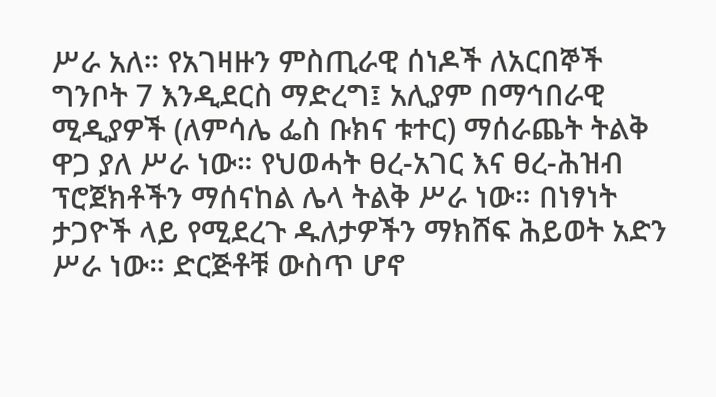ሥራ አለ። የአገዛዙን ምስጢራዊ ሰነዶች ለአርበኞች ግንቦት 7 እንዲደርስ ማድረግ፤ አሊያም በማኅበራዊ ሚዲያዎች (ለምሳሌ ፌስ ቡክና ቱተር) ማሰራጨት ትልቅ ዋጋ ያለ ሥራ ነው። የህወሓት ፀረ-አገር እና ፀረ-ሕዝብ ፕሮጀክቶችን ማሰናከል ሌላ ትልቅ ሥራ ነው። በነፃነት ታጋዮች ላይ የሚደረጉ ዱለታዎችን ማክሸፍ ሕይወት አድን ሥራ ነው። ድርጅቶቹ ውስጥ ሆኖ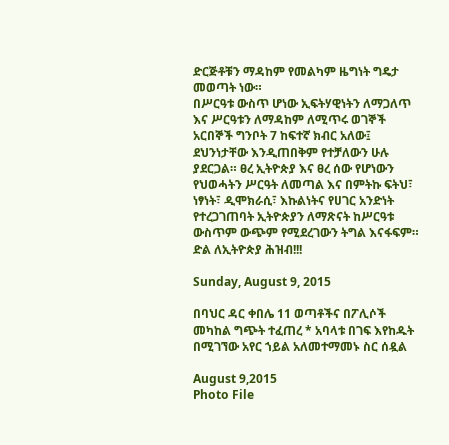ድርጅቶቹን ማዳከም የመልካም ዜግነት ግዴታ መወጣት ነው።
በሥርዓቱ ውስጥ ሆነው ኢፍትሃዊነትን ለማጋለጥ እና ሥርዓቱን ለማዳከም ለሚጥሩ ወገኞች አርበኞች ግንቦት 7 ከፍተኛ ክብር አለው፤ ደህንነታቸው እንዲጠበቅም የተቻለውን ሁሉ ያደርጋል። ፀረ ኢትዮጵያ እና ፀረ ሰው የሆነውን የህወሓትን ሥርዓት ለመጣል እና በምትኩ ፍትህ፣ ነፃነት፣ ዲሞክራሲ፣ እኩልነትና የሀገር አንድነት የተረጋገጠባት ኢትዮጵያን ለማጽናት ከሥርዓቱ ውስጥም ውጭም የሚደረገውን ትግል እናፋፍም።
ድል ለኢትዮጵያ ሕዝብ!!!

Sunday, August 9, 2015

በባህር ዳር ቀበሌ 11 ወጣቶችና በፖሊሶች መካከል ግጭት ተፈጠረ * አባላቱ በገፍ እየከዱት በሚገኘው አየር ኀይል አለመተማመኑ ስር ሰዷል

August 9,2015
Photo File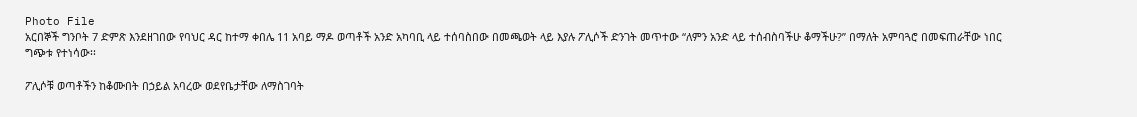Photo File
አርበኞች ግንቦት 7 ድምጽ እንደዘገበው የባህር ዳር ከተማ ቀበሌ 11 አባይ ማዶ ወጣቶች አንድ አካባቢ ላይ ተሰባስበው በመጫወት ላይ እያሉ ፖሊሶች ድንገት መጥተው “ለምን አንድ ላይ ተሰብስባችሁ ቆማችሁ?” በማለት አምባጓሮ በመፍጠራቸው ነበር ግጭቱ የተነሳው፡፡

ፖሊሶቹ ወጣቶችን ከቆሙበት በኃይል አባረው ወደየቤታቸው ለማስገባት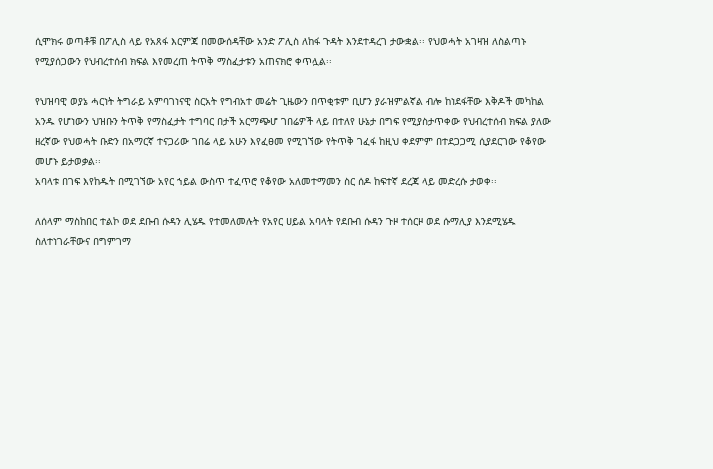ሲሞክሩ ወጣቶቹ በፖሊስ ላይ የአጸፋ እርምጃ በመውሰዳቸው አንድ ፖሊስ ለከፋ ጉዳት እንደተዳረገ ታውቋል፡፡ የህወሓት አገዛዝ ለስልጣኑ የሚያሰጋውን የህብረተሰብ ክፍል እየመረጠ ትጥቅ ማስፈታቱን አጠናክሮ ቀጥሏል፡፡

የህዝባዊ ወያኔ ሓርነት ትግራይ አምባገነናዊ ስርአት የግብአተ መሬት ጊዜውን በጥቂቱም ቢሆን ያራዝምልኛል ብሎ ከነደፋቸው እቅዶች መካከል አንዱ የሆነውን ህዝቡን ትጥቅ የማስፈታት ተግባር በታች አርማጭሆ ገበሬዎች ላይ በተለየ ሁኔታ በግፍ የሚያስታጥቀው የህብረተሰብ ክፍል ያለው ዘረኛው የህወሓት ቡድን በአማርኛ ተናጋሪው ገበሬ ላይ አሁን እየፈፀመ የሚገኘው የትጥቅ ገፈፋ ከዚህ ቀደምም በተደጋጋሚ ሲያደርገው የቆየው መሆኑ ይታወቃል፡፡
አባላቱ በገፍ እየከዱት በሚገኘው አየር ኀይል ውስጥ ተፈጥሮ የቆየው አለመተማመን ስር ሰዶ ከፍተኛ ደረጃ ላይ መድረሱ ታወቀ፡፡

ለሰላም ማስከበር ተልኮ ወደ ደቡብ ሱዳን ሊሄዱ የተመለመሉት የአየር ሀይል አባላት የደቡብ ሱዳን ጉዞ ተሰርዞ ወደ ሱማሊያ እንደሚሄዱ ስለተነገራቸውና በግምገማ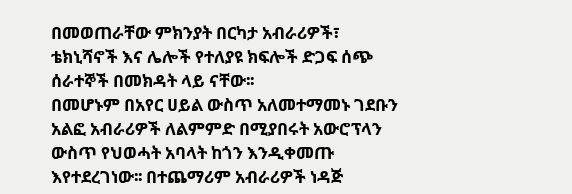በመወጠራቸው ምክንያት በርካታ አብራሪዎች፣ ቴክኒሻኖች እና ሌሎች የተለያዩ ክፍሎች ድጋፍ ሰጭ ሰራተኞች በመክዳት ላይ ናቸው፡፡
በመሆኑም በአየር ሀይል ውስጥ አለመተማመኑ ገደቡን አልፎ አብራሪዎች ለልምምድ በሚያበሩት አውሮፕላን ውስጥ የህወሓት አባላት ከጎን እንዲቀመጡ እየተደረገነው፡፡ በተጨማሪም አብራሪዎች ነዳጅ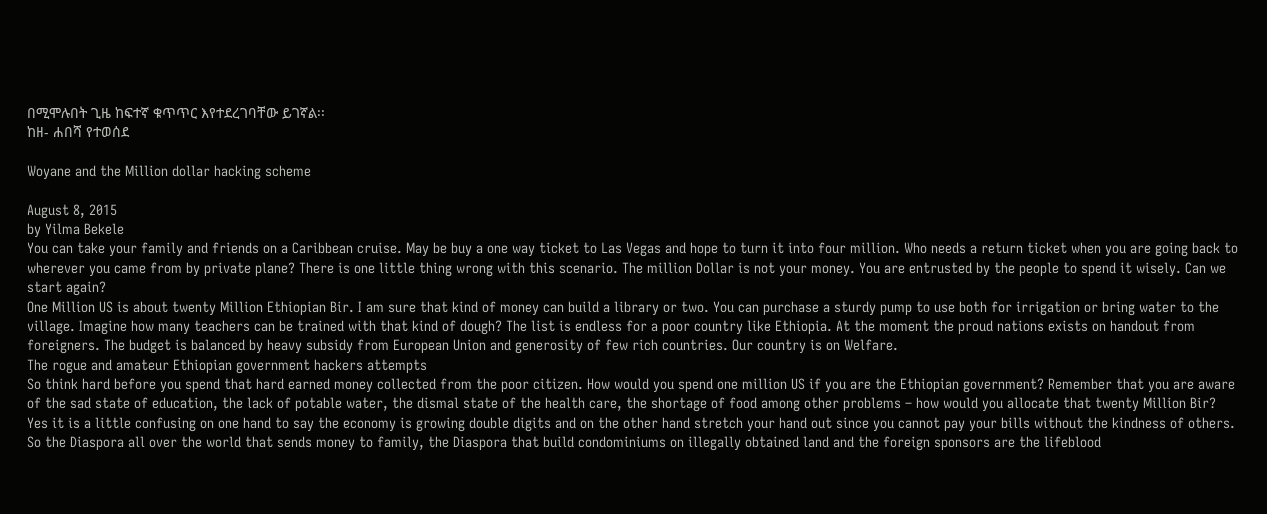በሚሞሉበት ጊዜ ከፍተኛ ቁጥጥር እየተደረገባቸው ይገኛል፡፡
ከዘ- ሐበሻ የተወሰደ

Woyane and the Million dollar hacking scheme

August 8, 2015
by Yilma Bekele
You can take your family and friends on a Caribbean cruise. May be buy a one way ticket to Las Vegas and hope to turn it into four million. Who needs a return ticket when you are going back to wherever you came from by private plane? There is one little thing wrong with this scenario. The million Dollar is not your money. You are entrusted by the people to spend it wisely. Can we start again?
One Million US is about twenty Million Ethiopian Bir. I am sure that kind of money can build a library or two. You can purchase a sturdy pump to use both for irrigation or bring water to the village. Imagine how many teachers can be trained with that kind of dough? The list is endless for a poor country like Ethiopia. At the moment the proud nations exists on handout from foreigners. The budget is balanced by heavy subsidy from European Union and generosity of few rich countries. Our country is on Welfare.
The rogue and amateur Ethiopian government hackers attempts
So think hard before you spend that hard earned money collected from the poor citizen. How would you spend one million US if you are the Ethiopian government? Remember that you are aware of the sad state of education, the lack of potable water, the dismal state of the health care, the shortage of food among other problems – how would you allocate that twenty Million Bir?
Yes it is a little confusing on one hand to say the economy is growing double digits and on the other hand stretch your hand out since you cannot pay your bills without the kindness of others. So the Diaspora all over the world that sends money to family, the Diaspora that build condominiums on illegally obtained land and the foreign sponsors are the lifeblood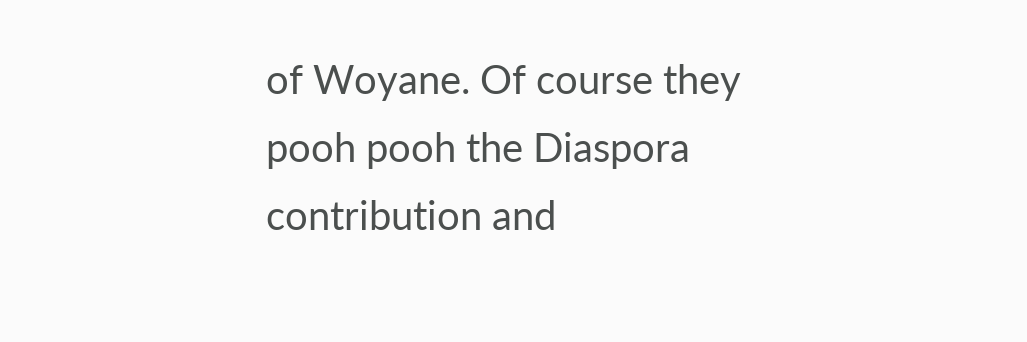of Woyane. Of course they pooh pooh the Diaspora contribution and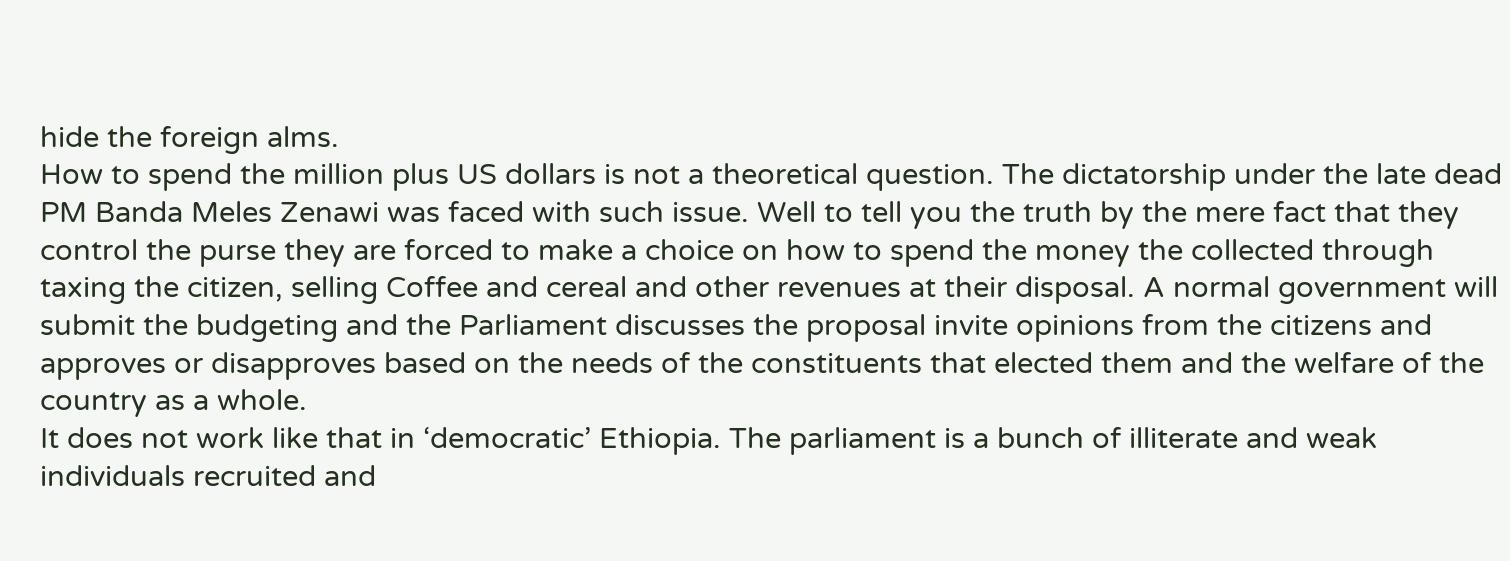hide the foreign alms.
How to spend the million plus US dollars is not a theoretical question. The dictatorship under the late dead PM Banda Meles Zenawi was faced with such issue. Well to tell you the truth by the mere fact that they control the purse they are forced to make a choice on how to spend the money the collected through taxing the citizen, selling Coffee and cereal and other revenues at their disposal. A normal government will submit the budgeting and the Parliament discusses the proposal invite opinions from the citizens and approves or disapproves based on the needs of the constituents that elected them and the welfare of the country as a whole.
It does not work like that in ‘democratic’ Ethiopia. The parliament is a bunch of illiterate and weak individuals recruited and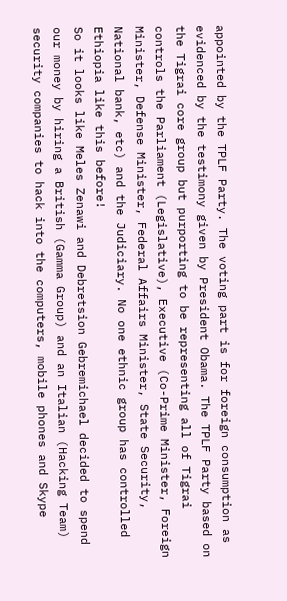appointed by the TPLF Party. The voting part is for foreign consumption as evidenced by the testimony given by President Obama. The TPLF Party based on the Tigrai core group but purporting to be representing all of Tigrai controls the Parliament (Legislative), Executive (Co-Prime Minister, Foreign Minister, Defense Minister, Federal Affairs Minister, State Security, National bank, etc) and the Judiciary. No one ethnic group has controlled Ethiopia like this before!
So it looks like Meles Zenawi and Debretsion Gebremichael decided to spend our money by hiring a British (Gamma Group) and an Italian (Hacking Team) security companies to hack into the computers, mobile phones and Skype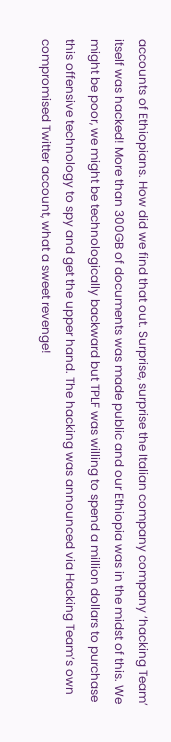accounts of Ethiopians. How did we find that out. Surprise, surprise the Italian company company ‘hacking Team’ itself was hacked! More than 300GB of documents was made public and our Ethiopia was in the midst of this. We might be poor, we might be technologically backward but TPLF was willing to spend a million dollars to purchase this offensive technology to spy and get the upper hand. The hacking was announced via Hacking Team’s own compromised Twitter account, what a sweet revenge!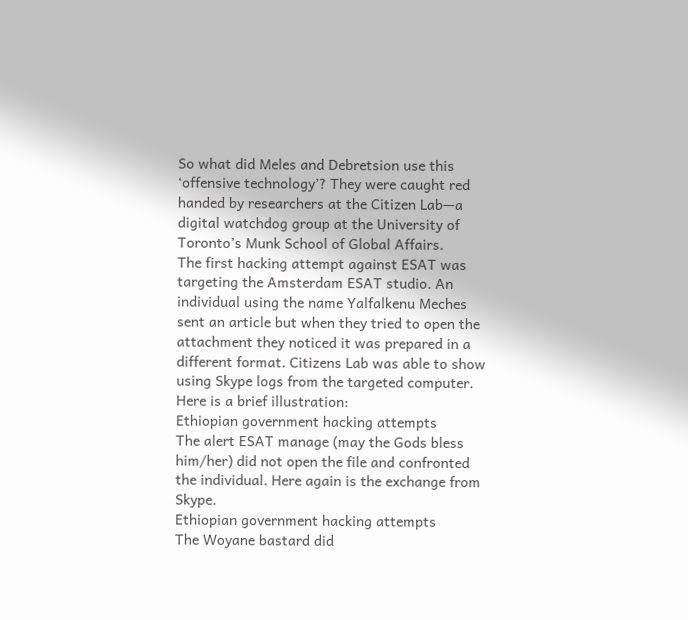So what did Meles and Debretsion use this ‘offensive technology’? They were caught red handed by researchers at the Citizen Lab—a digital watchdog group at the University of Toronto’s Munk School of Global Affairs.
The first hacking attempt against ESAT was targeting the Amsterdam ESAT studio. An individual using the name Yalfalkenu Meches sent an article but when they tried to open the attachment they noticed it was prepared in a different format. Citizens Lab was able to show using Skype logs from the targeted computer. Here is a brief illustration:
Ethiopian government hacking attempts
The alert ESAT manage (may the Gods bless him/her) did not open the file and confronted the individual. Here again is the exchange from Skype.
Ethiopian government hacking attempts
The Woyane bastard did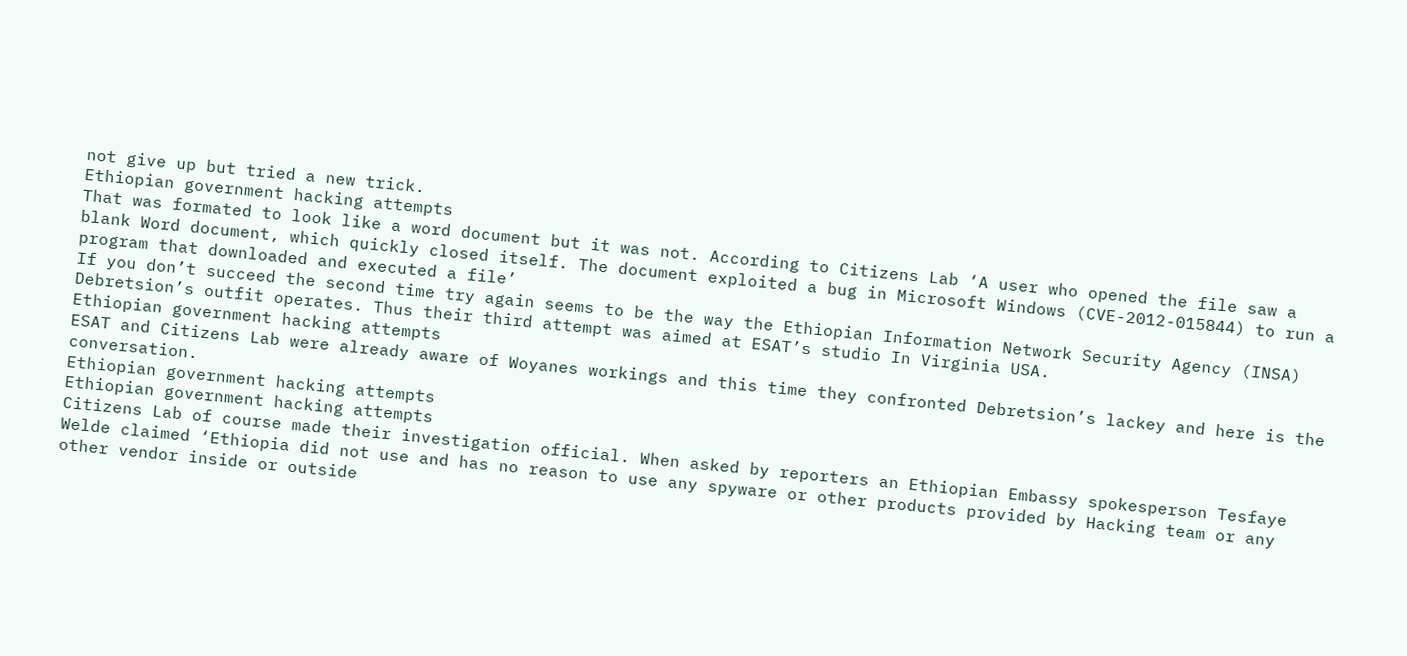not give up but tried a new trick.
Ethiopian government hacking attempts
That was formated to look like a word document but it was not. According to Citizens Lab ‘A user who opened the file saw a blank Word document, which quickly closed itself. The document exploited a bug in Microsoft Windows (CVE-2012-015844) to run a program that downloaded and executed a file’
If you don’t succeed the second time try again seems to be the way the Ethiopian Information Network Security Agency (INSA) Debretsion’s outfit operates. Thus their third attempt was aimed at ESAT’s studio In Virginia USA.
Ethiopian government hacking attempts
ESAT and Citizens Lab were already aware of Woyanes workings and this time they confronted Debretsion’s lackey and here is the conversation.
Ethiopian government hacking attempts
Ethiopian government hacking attempts
Citizens Lab of course made their investigation official. When asked by reporters an Ethiopian Embassy spokesperson Tesfaye Welde claimed ‘Ethiopia did not use and has no reason to use any spyware or other products provided by Hacking team or any other vendor inside or outside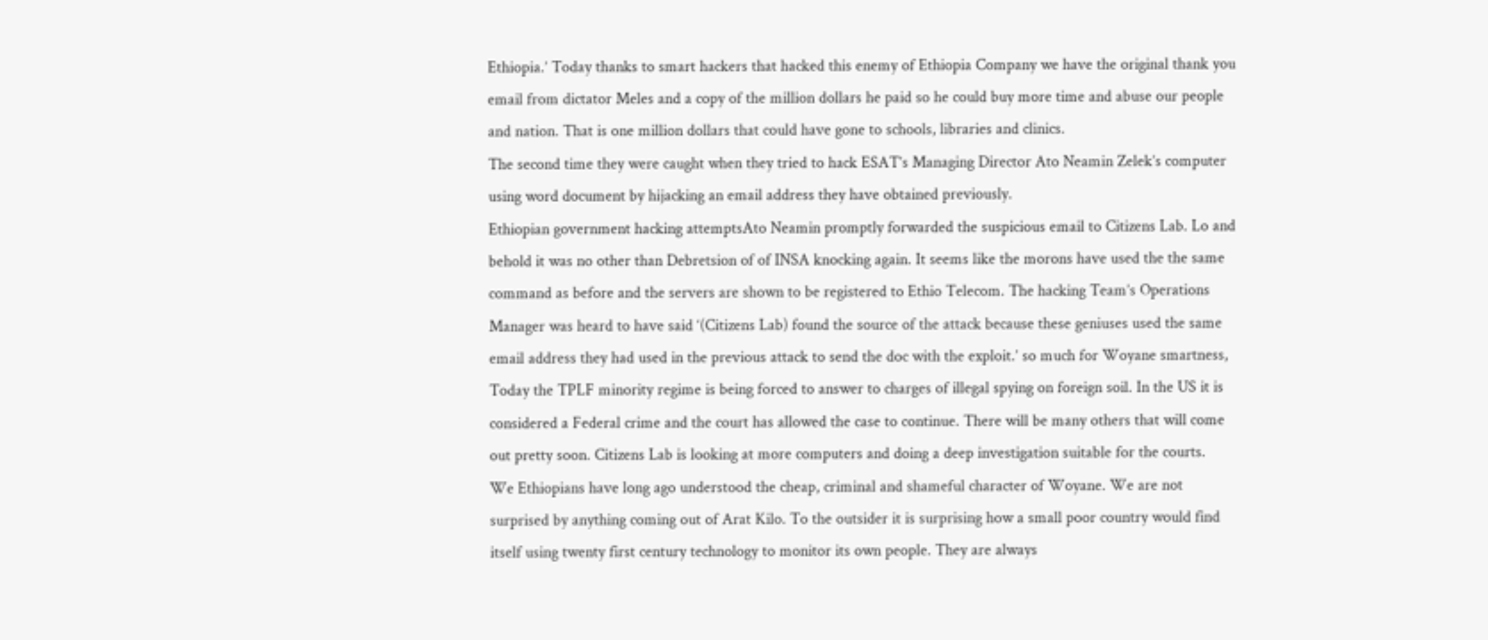Ethiopia.’ Today thanks to smart hackers that hacked this enemy of Ethiopia Company we have the original thank you email from dictator Meles and a copy of the million dollars he paid so he could buy more time and abuse our people and nation. That is one million dollars that could have gone to schools, libraries and clinics.
The second time they were caught when they tried to hack ESAT’s Managing Director Ato Neamin Zelek’s computer using word document by hijacking an email address they have obtained previously.
Ethiopian government hacking attemptsAto Neamin promptly forwarded the suspicious email to Citizens Lab. Lo and behold it was no other than Debretsion of of INSA knocking again. It seems like the morons have used the the same command as before and the servers are shown to be registered to Ethio Telecom. The hacking Team’s Operations Manager was heard to have said ‘(Citizens Lab) found the source of the attack because these geniuses used the same email address they had used in the previous attack to send the doc with the exploit.’ so much for Woyane smartness,
Today the TPLF minority regime is being forced to answer to charges of illegal spying on foreign soil. In the US it is considered a Federal crime and the court has allowed the case to continue. There will be many others that will come out pretty soon. Citizens Lab is looking at more computers and doing a deep investigation suitable for the courts.
We Ethiopians have long ago understood the cheap, criminal and shameful character of Woyane. We are not surprised by anything coming out of Arat Kilo. To the outsider it is surprising how a small poor country would find itself using twenty first century technology to monitor its own people. They are always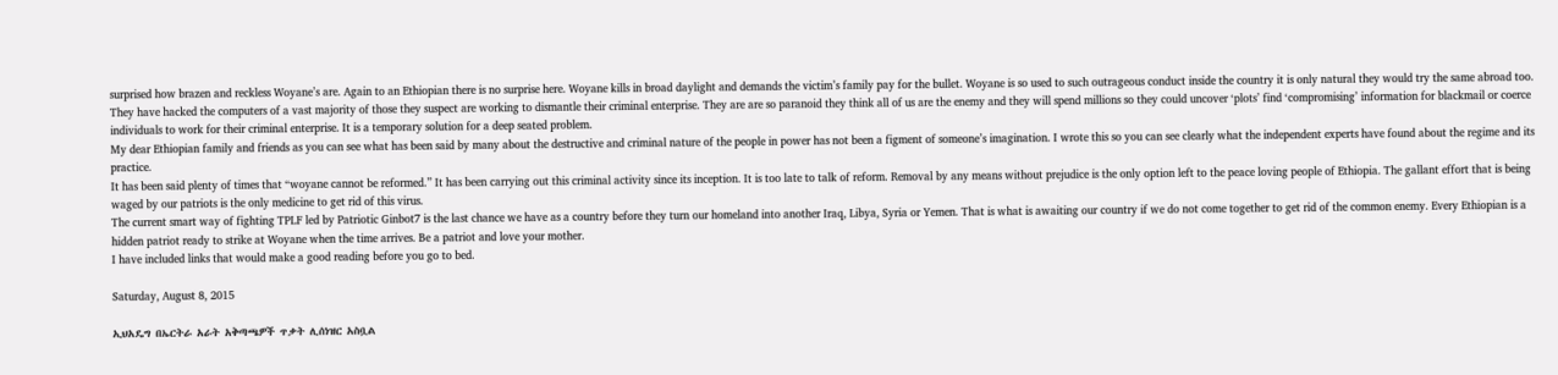surprised how brazen and reckless Woyane’s are. Again to an Ethiopian there is no surprise here. Woyane kills in broad daylight and demands the victim’s family pay for the bullet. Woyane is so used to such outrageous conduct inside the country it is only natural they would try the same abroad too.
They have hacked the computers of a vast majority of those they suspect are working to dismantle their criminal enterprise. They are are so paranoid they think all of us are the enemy and they will spend millions so they could uncover ‘plots’ find ‘compromising’ information for blackmail or coerce individuals to work for their criminal enterprise. It is a temporary solution for a deep seated problem.
My dear Ethiopian family and friends as you can see what has been said by many about the destructive and criminal nature of the people in power has not been a figment of someone’s imagination. I wrote this so you can see clearly what the independent experts have found about the regime and its practice.
It has been said plenty of times that “woyane cannot be reformed.” It has been carrying out this criminal activity since its inception. It is too late to talk of reform. Removal by any means without prejudice is the only option left to the peace loving people of Ethiopia. The gallant effort that is being waged by our patriots is the only medicine to get rid of this virus.
The current smart way of fighting TPLF led by Patriotic Ginbot7 is the last chance we have as a country before they turn our homeland into another Iraq, Libya, Syria or Yemen. That is what is awaiting our country if we do not come together to get rid of the common enemy. Every Ethiopian is a hidden patriot ready to strike at Woyane when the time arrives. Be a patriot and love your mother.
I have included links that would make a good reading before you go to bed.

Saturday, August 8, 2015

ኢህአዴግ በኤርትራ አራት አቅጣጫዎች ጥቃት ሊሰነዝር አስቧል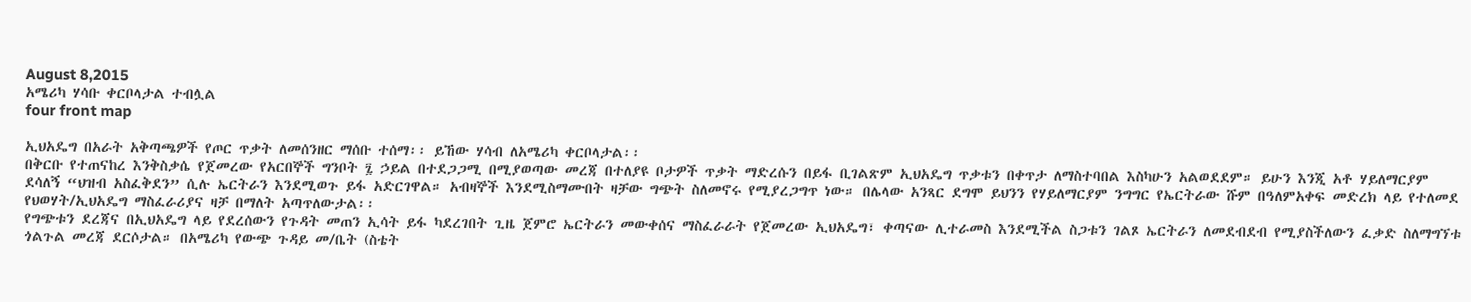August 8,2015
አሜሪካ ሃሳቡ ቀርቦላታል ተብሏል
four front map

ኢህአዴግ በአራት አቅጣጫዎች የጦር ጥቃት ለመሰንዘር ማሰቡ ተሰማ፡፡ ይኸው ሃሳብ ለአሜሪካ ቀርቦላታል፡፡
በቅርቡ የተጠናከረ እንቅስቃሴ የጀመረው የአርበኞች ግንቦት ፯ ኃይል በተደጋጋሚ በሚያወጣው መረጃ በተለያዩ ቦታዎች ጥቃት ማድረሱን በይፋ ቢገልጽም ኢህአዴግ ጥቃቱን በቀጥታ ለማስተባበል እስካሁን አልወደደም። ይሁን እንጂ አቶ ሃይለማርያም ደሳለኝ “ህዝብ አስፈቅደን” ሲሉ ኤርትራን እንደሚወጉ ይፋ አድርገዋል። አብዛኞች እንደሚስማሙበት ዛቻው ግጭት ስለመኖሩ የሚያረጋግጥ ነው። በሌላው አንጻር ደግሞ ይህንን የሃይለማርያም ንግግር የኤርትራው ሹም በዓለምአቀፍ መድረክ ላይ የተለመደ የህወሃት/ኢህአዴግ ማስፈራሪያና ዛቻ በማለት አጣጥለውታል፡፡
የግጭቱን ደረጃና በኢህአዴግ ላይ የደረሰውን የጉዳት መጠን ኢሳት ይፋ ካደረገበት ጊዜ ጀምሮ ኤርትራን መውቀሰና ማስፈራራት የጀመረው ኢህአዴግ፣ ቀጣናው ሊተራመስ እንደሚችል ስጋቱን ገልጾ ኤርትራን ለመደብደብ የሚያስችለውን ፈቃድ ስለማግኘቱ ጎልጉል መረጃ ደርሶታል። በአሜሪካ የውጭ ጉዳይ መ/ቤት (ስቴት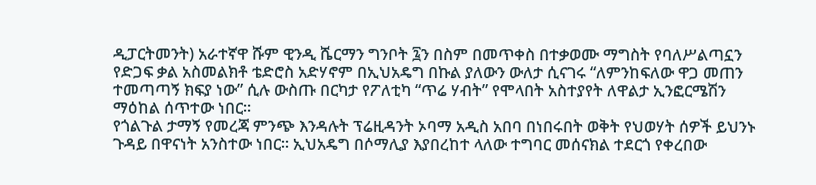ዲፓርትመንት) አራተኛዋ ሹም ዊንዲ ሼርማን ግንቦት ፯ን በስም በመጥቀስ በተቃወሙ ማግስት የባለሥልጣኗን የድጋፍ ቃል አስመልክቶ ቴድሮስ አድሃኖም በኢህአዴግ በኩል ያለውን ውለታ ሲናገሩ “ለምንከፍለው ዋጋ መጠን ተመጣጣኝ ክፍያ ነው” ሲሉ ውስጡ በርካታ የፖለቲካ “ጥሬ ሃብት” የሞላበት አስተያየት ለዋልታ ኢንፎርሜሽን ማዕከል ሰጥተው ነበር።
የጎልጉል ታማኝ የመረጃ ምንጭ እንዳሉት ፕሬዚዳንት ኦባማ አዲስ አበባ በነበሩበት ወቅት የህወሃት ሰዎች ይህንኑ ጉዳይ በዋናነት አንስተው ነበር። ኢህአዴግ በሶማሊያ እያበረከተ ላለው ተግባር መሰናክል ተደርጎ የቀረበው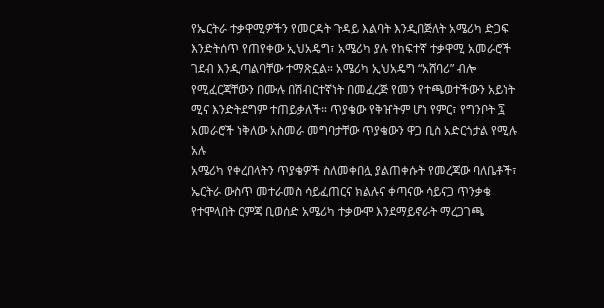የኤርትራ ተቃዋሚዎችን የመርዳት ጉዳይ እልባት እንዲበጅለት አሜሪካ ድጋፍ እንድትሰጥ የጠየቀው ኢህአዴግ፣ አሜሪካ ያሉ የከፍተኛ ተቃዋሚ አመራሮች ገደብ እንዲጣልባቸው ተማጽኗል። አሜሪካ ኢህአዴግ “አሸባሪ” ብሎ የሚፈርጃቸውን በሙሉ በሽብርተኛነት በመፈረጅ የመን የተጫወተችውን አይነት ሚና እንድትደግም ተጠይቃለች። ጥያቄው የቅዠትም ሆነ የምር፣ የግንቦት ፯ አመራሮች ነቅለው አስመራ መግባታቸው ጥያቄውን ዋጋ ቢስ አድርጎታል የሚሉ አሉ
አሜሪካ የቀረበላትን ጥያቄዎች ስለመቀበሏ ያልጠቀሱት የመረጃው ባለቤቶች፣ ኤርትራ ውስጥ መተራመስ ሳይፈጠርና ክልሉና ቀጣናው ሳይናጋ ጥንቃቄ የተሞላበት ርምጃ ቢወሰድ አሜሪካ ተቃውሞ እንደማይኖራት ማረጋገጫ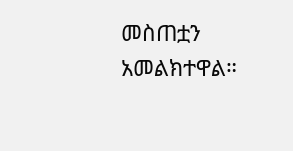መስጠቷን አመልክተዋል።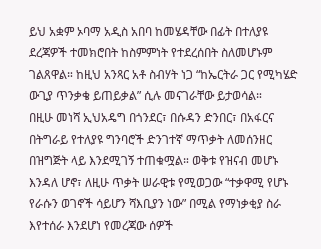ይህ አቋም ኦባማ አዲስ አበባ ከመሄዳቸው በፊት በተለያዩ ደረጃዎች ተመክሮበት ከስምምነት የተደረሰበት ስለመሆኑም ገልጸዋል። ከዚህ አንጻር አቶ ስብሃት ነጋ “ከኤርትራ ጋር የሚካሄድ ውጊያ ጥንቃቄ ይጠይቃል” ሲሉ መናገራቸው ይታወሳል።
በዚሁ መነሻ ኢህአዴግ በጎንደር፣ በሱዳን ድንበር፣ በአፋርና በትግራይ የተለያዩ ግንባሮች ድንገተኛ ማጥቃት ለመሰንዘር በዝግጅት ላይ እንደሚገኝ ተጠቁሟል። ወቅቱ የዝናብ መሆኑ እንዳለ ሆኖ፣ ለዚሁ ጥቃት ሠራዊቱ የሚወጋው “ተቃዋሚ የሆኑ የራሱን ወገኖች ሳይሆን ሻእቢያን ነው” በሚል የማነቃቂያ ስራ እየተሰራ እንደሆነ የመረጃው ሰዎች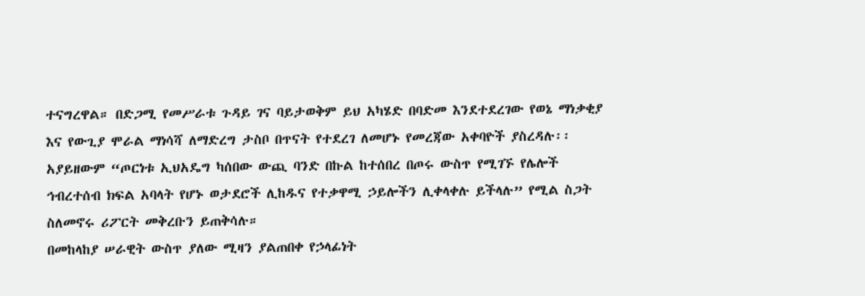ተናግረዋል። በድጋሚ የመሥራቱ ጉዳይ ገና ባይታወቅም ይህ አካሄድ በባድመ እንደተደረገው የወኔ ማነቃቂያ እና የውጊያ ሞራል ማነሳሻ ለማድረግ ታስቦ በጥናት የተደረገ ለመሆኑ የመረጃው አቀባዮች ያስረዳሉ፡፡ አያይዘውም “ጦርነቱ ኢህአዴግ ካሰበው ውጪ ባንድ በኩል ከተሰበረ በጦሩ ውስጥ የሚገኙ የሌሎች ኅብረተሰብ ክፍል አባላት የሆኑ ወታደሮች ሊከዱና የተቃዋሚ ኃይሎችን ሊቀላቀሉ ይችላሉ” የሚል ስጋት ስለመኖሩ ሪፖርት መቅረቡን ይጠቅሳሉ።
በመከላከያ ሠራዊት ውስጥ ያለው ሚዛን ያልጠበቀ የኃላፊነት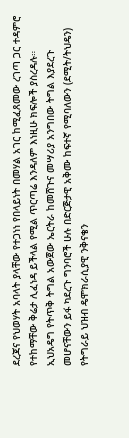ደረጃና የህወሃት አባላት ያላቸው የተጋነነ የበላይነት በመሃል አገር ከሚፈጸመው ረገጣ ጋር ተዳምሮ የተከማቸው ቅሬታ ሊፈነዳ ይችላል የሚል ጥርጣሬ እንዳለም እነዚሁ ክፍሎች ያስረዳሉ።
ኢህአዴግ የትጥቅ ትግል አውጀው ኤርትራ ከመሸጉና መሣሪያ አንግበው ትግል እያደረጉ መሆናቸውን ይፋ ካደረጉ ግንባሮች ሁሉ በድርጅታዊ አቅሙ ከፍተኛ የሚባለውን (ደሚት/ትህዴን) የትግራይ ህዝብ ዴሞክራሲያዊ ንቅናቄን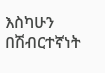እስካሁን በሽብርተኛነት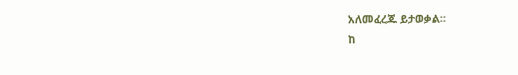አለመፈረጁ ይታወቃል።
ከ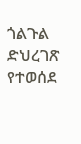ጎልጉል ድህረገጽ የተወሰደ